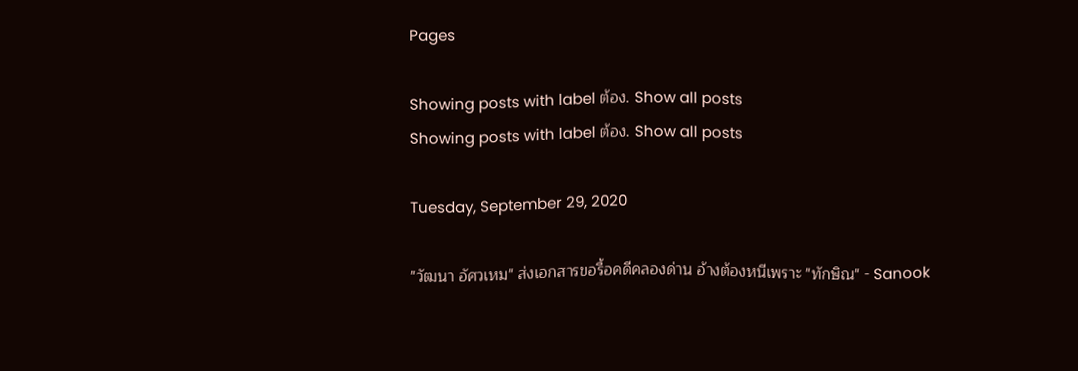Pages

Showing posts with label ต้อง. Show all posts
Showing posts with label ต้อง. Show all posts

Tuesday, September 29, 2020

"วัฒนา อัศวเหม" ส่งเอกสารขอรื้อคดีคลองด่าน อ้างต้องหนีเพราะ "ทักษิณ" - Sanook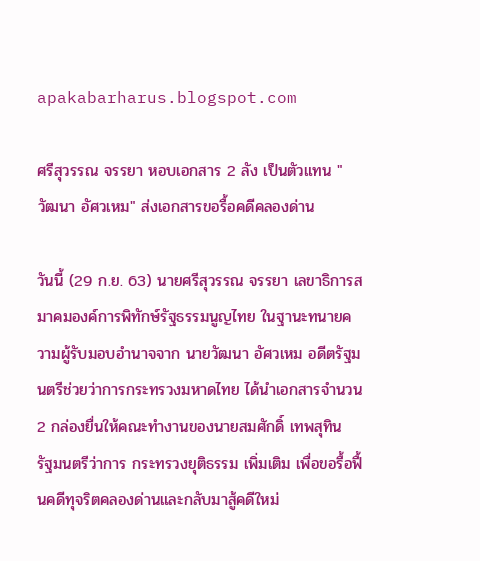apakabarharus.blogspot.com

ศรีสุวรรณ จรรยา หอบเอกสาร 2 ลัง เป็นตัวแทน "วัฒนา อัศวเหม" ส่งเอกสารขอรื้อคดีคลองด่าน

วันนี้ (29 ก.ย. 63) นายศรีสุวรรณ จรรยา เลขาธิการสมาคมองค์การพิทักษ์รัฐธรรมนูญไทย ในฐานะทนายความผู้รับมอบอำนาจจาก นายวัฒนา อัศวเหม อดีตรัฐมนตรีช่วยว่าการกระทรวงมหาดไทย ได้นำเอกสารจำนวน 2 กล่องยื่นให้คณะทำงานของนายสมศักดิ์ เทพสุทิน รัฐมนตรีว่าการ กระทรวงยุติธรรม เพิ่มเติม เพื่อขอรื้อฟื้นคดีทุจริตคลองด่านและกลับมาสู้คดีใหม่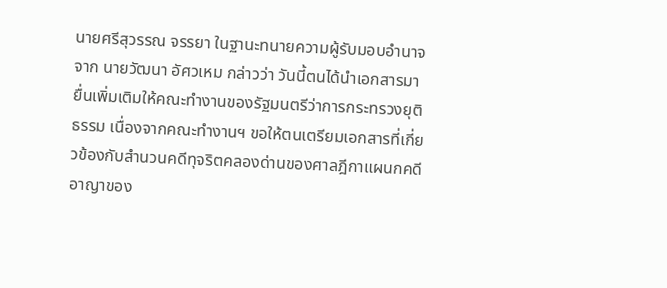นายศรีสุวรรณ จรรยา ในฐานะทนายความผู้รับมอบอำนาจจาก นายวัฒนา อัศวเหม กล่าวว่า วันนี้ตนได้นำเอกสารมายื่นเพิ่มเติมให้คณะทำงานของรัฐมนตรีว่าการกระทรวงยุติธรรม เนื่องจากคณะทำงานฯ ขอให้ตนเตรียมเอกสารที่เกี่ยวข้องกับสำนวนคดีทุจริตคลองด่านของศาลฎีกาแผนกคดีอาญาของ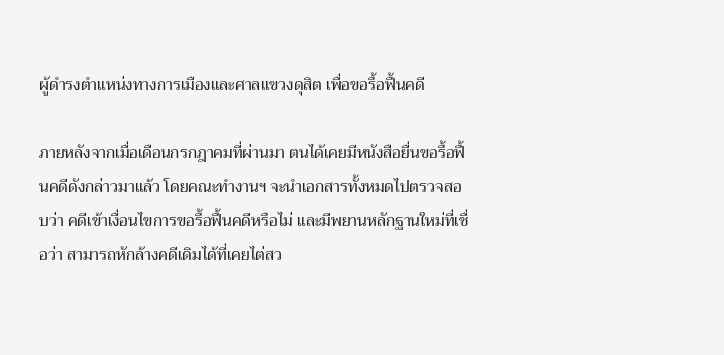ผู้ดำรงตำแหน่งทางการเมืองและศาลแขวงดุสิต เพื่อขอรื้อฟื้นคดี

ภายหลังจากเมื่อเดือนกรกฎาคมที่ผ่านมา ตนได้เคยมีหนังสือยื่นขอรื้อฟื้นคดีดังกล่าวมาแล้ว โดยคณะทำงานฯ จะนำเอกสารทั้งหมดไปตรวจสอบว่า คดีเข้าเงื่อนไขการขอรื้อฟื้นคดีหรือไม่ และมีพยานหลักฐานใหม่ที่เชื่อว่า สามารถหักล้างคดีเดิมได้ที่เคยไต่สว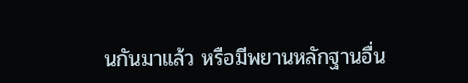นกันมาแล้ว หรือมีพยานหลักฐานอื่น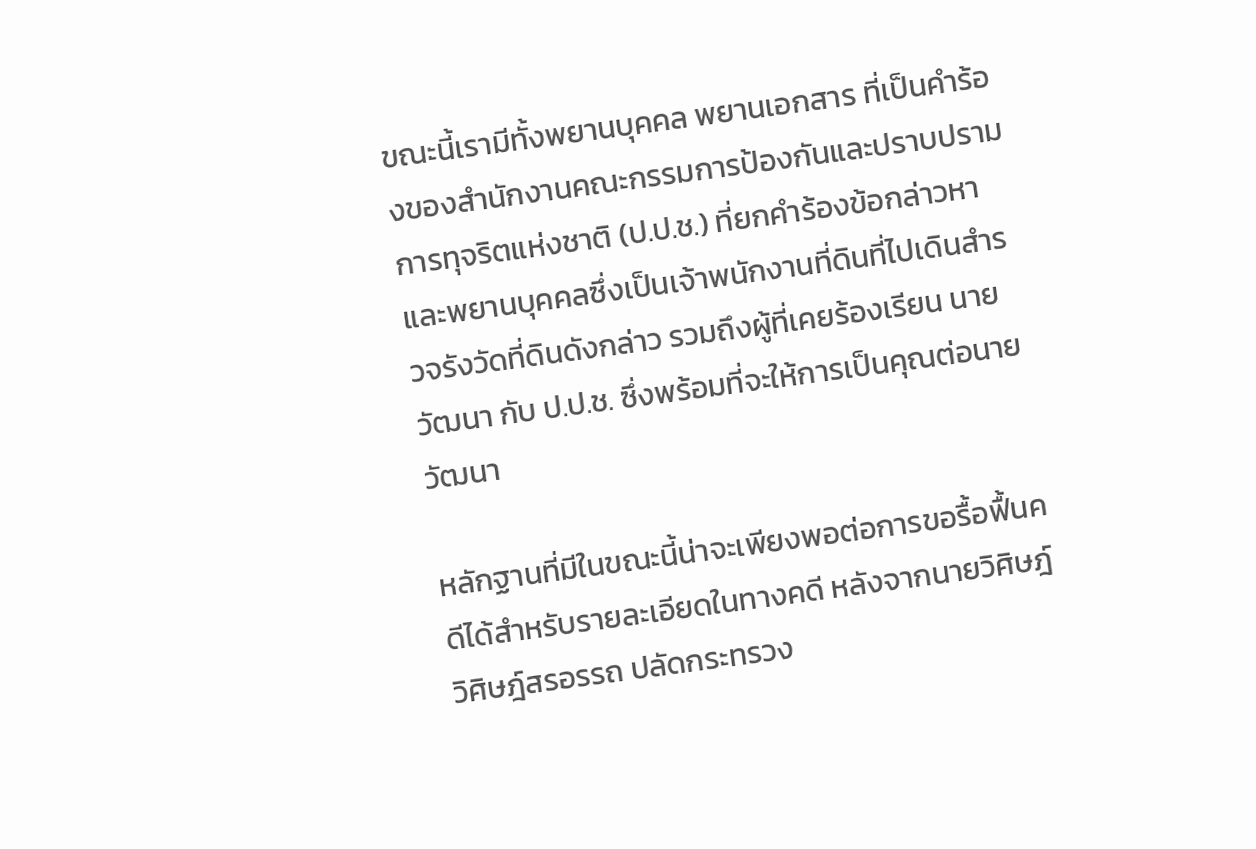ขณะนี้เรามีทั้งพยานบุคคล พยานเอกสาร ที่เป็นคำร้องของสำนักงานคณะกรรมการป้องกันและปราบปรามการทุจริตแห่งชาติ (ป.ป.ช.) ที่ยกคำร้องข้อกล่าวหาและพยานบุคคลซึ่งเป็นเจ้าพนักงานที่ดินที่ไปเดินสำรวจรังวัดที่ดินดังกล่าว รวมถึงผู้ที่เคยร้องเรียน นายวัฒนา กับ ป.ป.ช. ซึ่งพร้อมที่จะให้การเป็นคุณต่อนายวัฒนา

หลักฐานที่มีในขณะนี้น่าจะเพียงพอต่อการขอรื้อฟื้นคดีได้สำหรับรายละเอียดในทางคดี หลังจากนายวิศิษฎ์ วิศิษฎ์สรอรรถ ปลัดกระทรวง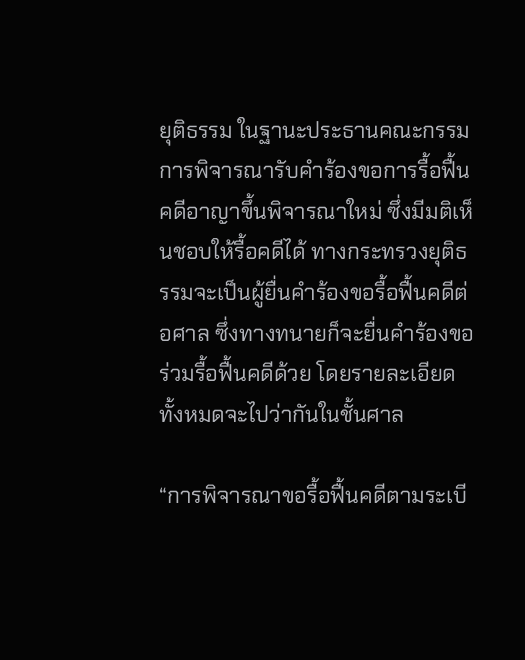ยุติธรรม ในฐานะประธานคณะกรรมการพิจารณารับคำร้องขอการรื้อฟื้นคดีอาญาขึ้นพิจารณาใหม่ ซึ่งมีมติเห็นชอบให้รื้อคดีได้ ทางกระทรวงยุติธรรมจะเป็นผู้ยื่นคำร้องขอรื้อฟื้นคดีต่อศาล ซึ่งทางทนายก็จะยื่นคำร้องขอร่วมรื้อฟื้นคดีด้วย โดยรายละเอียดทั้งหมดจะไปว่ากันในชั้นศาล

“การพิจารณาขอรื้อฟื้นคดีตามระเบี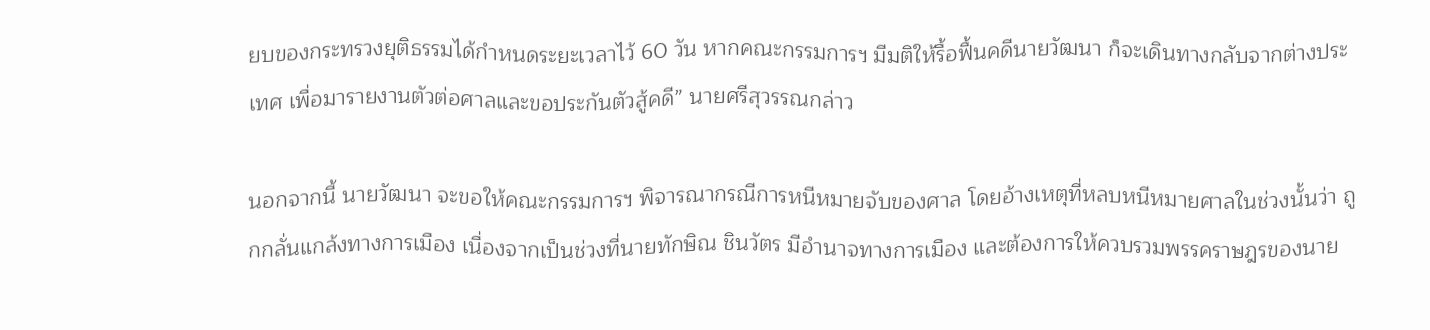ยบของกระทรวงยุติธรรมได้กำหนดระยะเวลาไว้ 60 วัน หากคณะกรรมการฯ มีมติให้รื้อฟื้นคดีนายวัฒนา ก็จะเดินทางกลับจากต่างประเทศ เพื่อมารายงานตัวต่อศาลและขอประกันตัวสู้คดี” นายศรีสุวรรณกล่าว

นอกจากนี้ นายวัฒนา จะขอให้คณะกรรมการฯ พิจารณากรณีการหนีหมายจับของศาล โดยอ้างเหตุที่หลบหนีหมายศาลในช่วงนั้นว่า ถูกกลั่นแกล้งทางการเมือง เนื่องจากเป็นช่วงที่นายทักษิณ ชินวัตร มีอำนาจทางการเมือง และต้องการให้ควบรวมพรรคราษฎรของนาย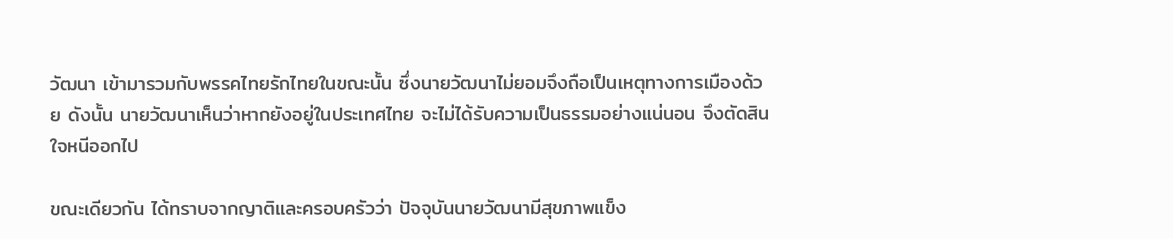วัฒนา เข้ามารวมกับพรรคไทยรักไทยในขณะนั้น ซึ่งนายวัฒนาไม่ยอมจึงถือเป็นเหตุทางการเมืองด้วย ดังนั้น นายวัฒนาเห็นว่าหากยังอยู่ในประเทศไทย จะไม่ได้รับความเป็นธรรมอย่างแน่นอน จึงตัดสินใจหนีออกไป

ขณะเดียวกัน ได้ทราบจากญาติและครอบครัวว่า ปัจจุบันนายวัฒนามีสุขภาพแข็ง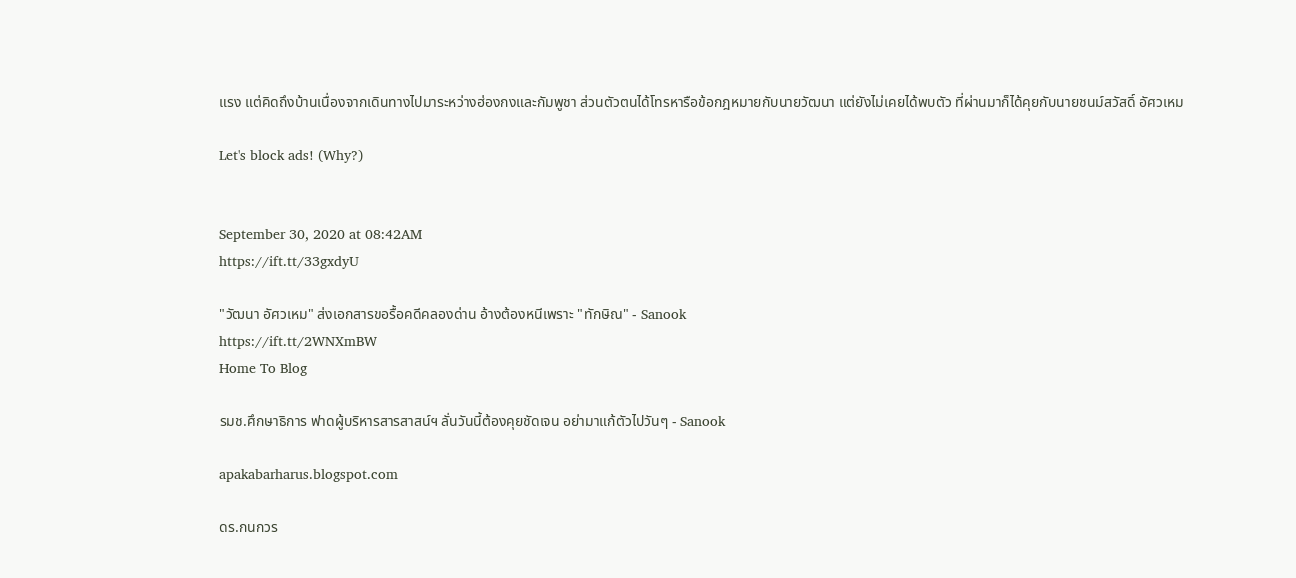แรง แต่คิดถึงบ้านเนื่องจากเดินทางไปมาระหว่างฮ่องกงและกัมพูชา ส่วนตัวตนได้โทรหารือข้อกฎหมายกับนายวัฒนา แต่ยังไม่เคยได้พบตัว ที่ผ่านมาก็ได้คุยกับนายชนม์สวัสดิ์ อัศวเหม

Let's block ads! (Why?)


September 30, 2020 at 08:42AM
https://ift.tt/33gxdyU

"วัฒนา อัศวเหม" ส่งเอกสารขอรื้อคดีคลองด่าน อ้างต้องหนีเพราะ "ทักษิณ" - Sanook
https://ift.tt/2WNXmBW
Home To Blog

รมช.ศึกษาธิการ ฟาดผู้บริหารสารสาสน์ฯ ลั่นวันนี้ต้องคุยชัดเจน อย่ามาแก้ตัวไปวันๆ - Sanook

apakabarharus.blogspot.com

ดร.กนกวร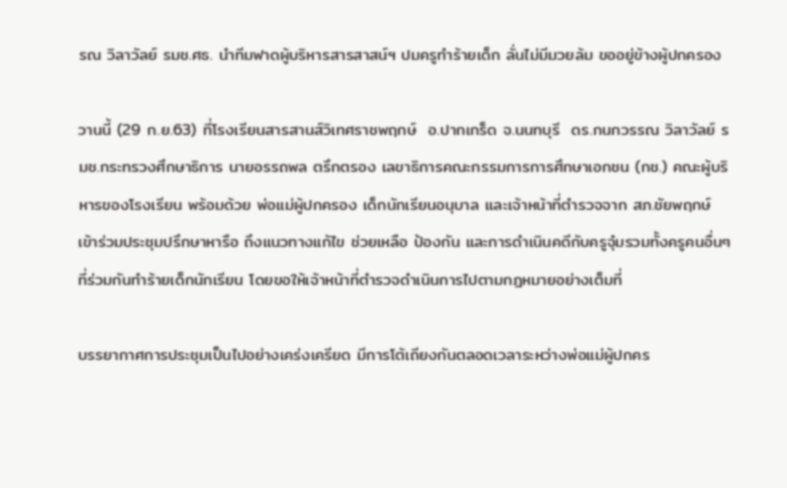รณ วิลาวัลย์ รมช.ศธ. นำทีมฟาดผู้บริหารสารสาสน์ฯ ปมครูทำร้ายเด็ก ลั่นไม่มีมวยล้ม ขออยู่ข้างผู้ปกครอง

วานนี้ (29 ก.ย.63) ที่โรงเรียนสารสานส์วิเทศราชพฤกษ์  อ.ปากเกร็ด จ.นนทบุรี  ดร.กนกวรรณ วิลาวัลย์ รมช.กระทรวงศึกษาธิการ นายอรรถพล ตรึกตรอง เลขาธิการคณะกรรมการการศึกษาเอกชน (กช.) คณะผู้บริหารของโรงเรียน พร้อมด้วย พ่อแม่ผู้ปกครอง เด็กนักเรียนอนุบาล และเจ้าหน้าที่ตำรวจจาก สภ.ชัยพฤกษ์  เข้าร่วมประชุมปรึกษาหารือ ถึงแนวทางแก้ไข ช่วยเหลือ ป้องกัน และการดำเนินคดีกับครูจุ๋มรวมทั้งครูคนอื่นๆ ที่ร่วมกันทำร้ายเด็กนักเรียน โดยขอให้เจ้าหน้าที่ตำรวจดำเนินการไปตามกฎหมายอย่างเต็มที่

บรรยากาศการประชุมเป็นไปอย่างเคร่งเครียด มีการโต้เถียงกันตลอดเวลาระหว่างพ่อแม่ผู้ปกคร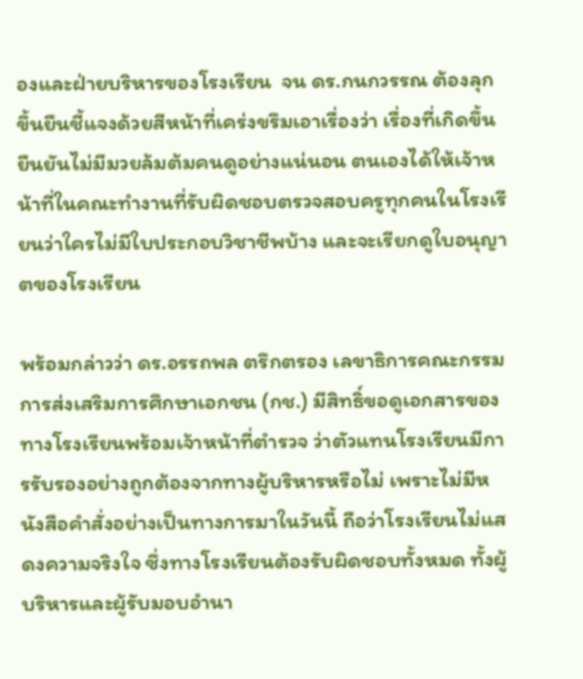องและฝ่ายบริหารของโรงเรียน  จน ดร.กนกวรรณ ต้องลุกขึ้นยืนชี้แจงด้วยสีหน้าที่เคร่งขรึมเอาเรื่องว่า เรื่องที่เกิดขึ้นยืนยันไม่มีมวยล้มต้มคนดูอย่างแน่นอน ตนเองได้ให้เจ้าหน้าที่ในคณะทำงานที่รับผิดชอบตรวจสอบครูทุกคนในโรงเรียนว่าใครไม่มีใบประกอบวิชาชีพบ้าง และจะเรียกดูใบอนุญาตของโรงเรียน

พร้อมกล่าวว่า ดร.อรรถพล ตรึกตรอง เลขาธิการคณะกรรมการส่งเสริมการศึกษาเอกชน (กช.) มีสิทธิ์ขอดูเอกสารของทางโรงเรียนพร้อมเจ้าหน้าที่ตำรวจ ว่าตัวแทนโรงเรียนมีการรับรองอย่างถูกต้องจากทางผู้บริหารหรือไม่ เพราะไม่มีหนังสือคำสั่งอย่างเป็นทางการมาในวันนี้ ถือว่าโรงเรียนไม่แสดงความจริงใจ ซึ่งทางโรงเรียนต้องรับผิดชอบทั้งหมด ทั้งผู้บริหารและผู้รับมอบอำนา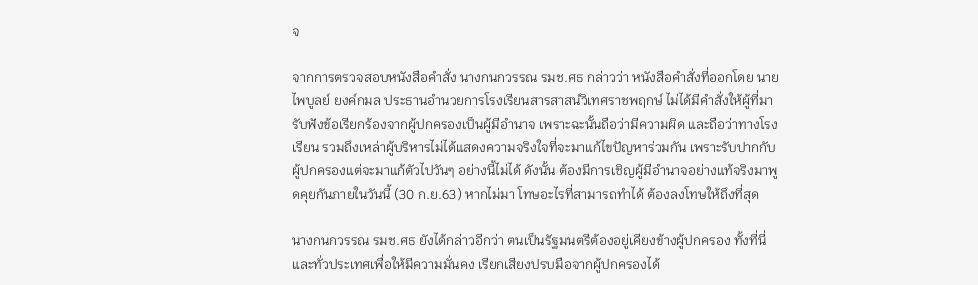จ

จากการตรวจสอบหนังสือคำสั่ง นางกนกวรรณ รมช.ศธ กล่าวว่า หนังสือคำสั่งที่ออกโดย นายไพบูลย์ ยงค์กมล ประธานอำนวยการโรงเรียนสารสาสน์วิเทศราชพฤกษ์ ไม่ได้มีคำสั่งให้ผู้ที่มารับฟังข้อเรียกร้องจากผู้ปกครองเป็นผู้มีอำนาจ เพราะฉะนั้นถือว่ามีความผิด และถือว่าทางโรงเรียน รวมถึงเหล่าผู้บริหารไม่ได้แสดงความจริงใจที่จะมาแก้ไขปัญหาร่วมกัน เพราะรับปากกับผู้ปกครองแต่จะมาแก้ตัวไปวันๆ อย่างนี้ไม่ได้ ดังนั้น ต้องมีการเชิญผู้มีอำนาจอย่างแท้จริงมาพูดคุยกันภายในวันนี้ (30 ก.ย.63) หากไม่มา โทษอะไรที่สามารถทำได้ ต้องลงโทษให้ถึงที่สุด

นางกนกวรรณ รมช.ศธ ยังได้กล่าวอีกว่า ตนเป็นรัฐมนตรีต้องอยู่เคียงข้างผู้ปกครอง ทั้งที่นี่และทั่วประเทศเพื่อให้มีความมั่นคง เรียกเสียงปรบมือจากผู้ปกครองได้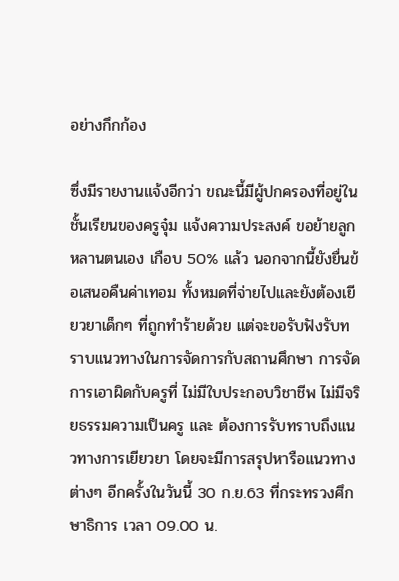อย่างกึกก้อง

ซึ่งมีรายงานแจ้งอีกว่า ขณะนี้มีผู้ปกครองที่อยู่ในชั้นเรียนของครูจุ๋ม แจ้งความประสงค์ ขอย้ายลูกหลานตนเอง เกือบ 50% แล้ว นอกจากนี้ยังยื่นข้อเสนอคืนค่าเทอม ทั้งหมดที่จ่ายไปและยังต้องเยียวยาเด็กๆ ที่ถูกทำร้ายด้วย แต่จะขอรับฟังรับทราบแนวทางในการจัดการกับสถานศึกษา การจัดการเอาผิดกับครูที่ ไม่มีใบประกอบวิชาชีพ ไม่มีจริยธรรมความเป็นครู และ ต้องการรับทราบถึงแนวทางการเยียวยา โดยจะมีการสรุปหารือแนวทางต่างๆ อีกครั้งในวันนี้ 30 ก.ย.63 ที่กระทรวงศึกษาธิการ เวลา 09.00 น.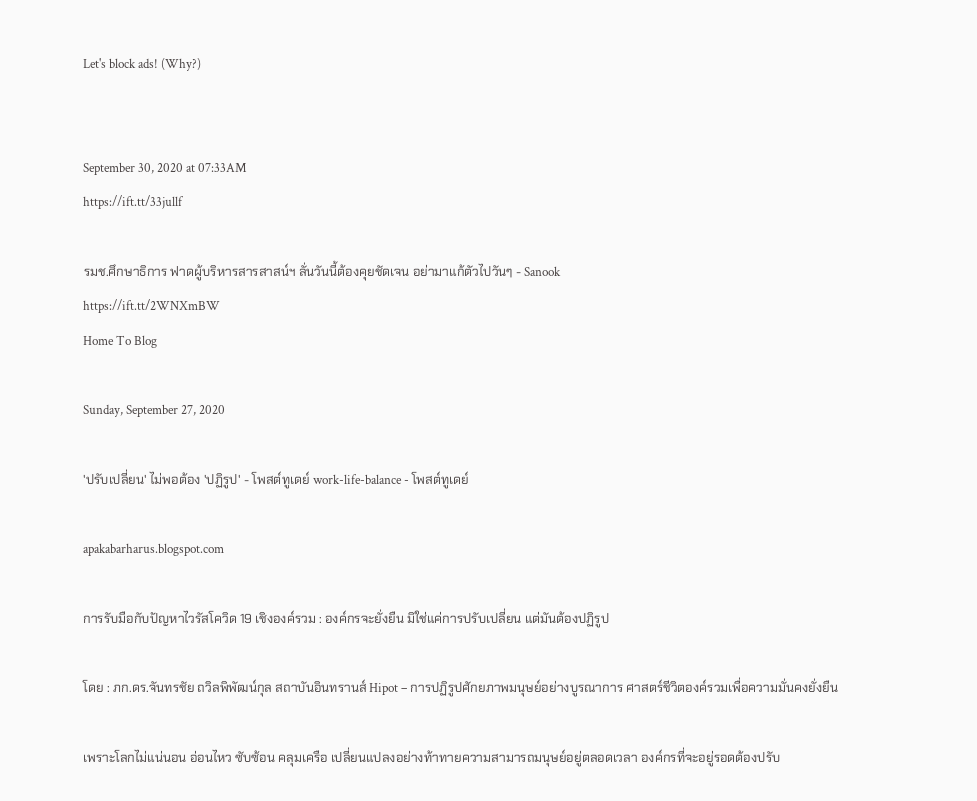Let's block ads! (Why?)


September 30, 2020 at 07:33AM
https://ift.tt/33jullf

รมช.ศึกษาธิการ ฟาดผู้บริหารสารสาสน์ฯ ลั่นวันนี้ต้องคุยชัดเจน อย่ามาแก้ตัวไปวันๆ - Sanook
https://ift.tt/2WNXmBW
Home To Blog

Sunday, September 27, 2020

'ปรับเปลี่ยน' ไม่พอต้อง 'ปฏิรูป' - โพสต์ทูเดย์ work-life-balance - โพสต์ทูเดย์

apakabarharus.blogspot.com

การรับมือกับปัญหาไวรัสโควิด 19 เชิงองค์รวม : องค์กรจะยั่งยืน มิใช่แค่การปรับเปลี่ยน แต่มันต้องปฏิรูป

โดย : ภก.ดร.จันทรชัย ถวิลพิพัฒน์กุล สถาบันอินทรานส์ Hipot – การปฏิรูปศักยภาพมนุษย์อย่างบูรณาการ ศาสตร์ชีวิตองค์รวมเพื่อความมั่นคงยั่งยืน

เพราะโลกไม่แน่นอน อ่อนไหว ซับซ้อน คลุมเครือ เปลี่ยนแปลงอย่างท้าทายความสามารถมนุษย์อยู่ตลอดเวลา องค์กรที่จะอยู่รอดต้องปรับ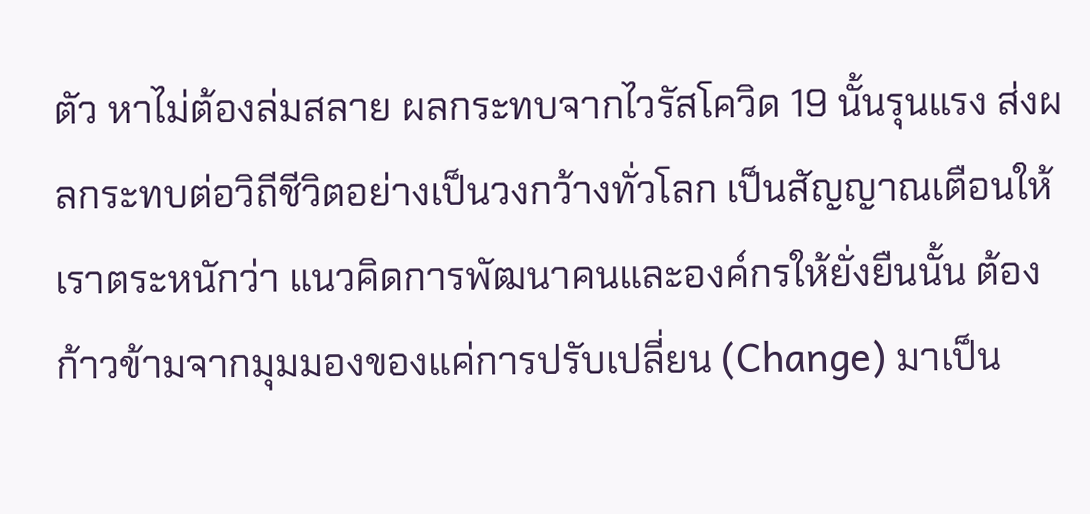ตัว หาไม่ต้องล่มสลาย ผลกระทบจากไวรัสโควิด 19 นั้นรุนแรง ส่งผลกระทบต่อวิถีชีวิตอย่างเป็นวงกว้างทั่วโลก เป็นสัญญาณเตือนให้เราตระหนักว่า แนวคิดการพัฒนาคนและองค์กรให้ยั่งยืนนั้น ต้องก้าวข้ามจากมุมมองของแค่การปรับเปลี่ยน (Change) มาเป็น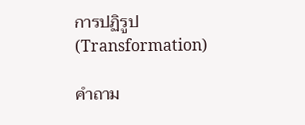การปฏิรูป (Transformation)

คำถาม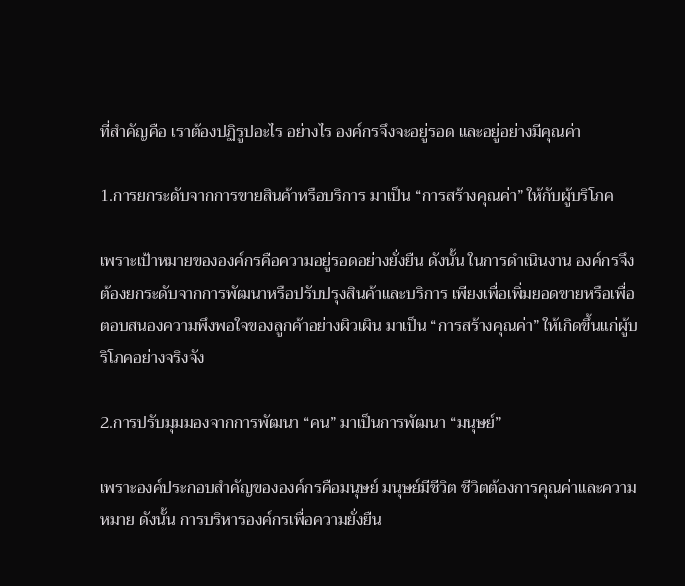ที่สำคัญคือ เราต้องปฏิรูปอะไร อย่างไร องค์กรจึงจะอยู่รอด และอยู่อย่างมีคุณค่า

1.การยกระดับจากการขายสินค้าหรือบริการ มาเป็น “การสร้างคุณค่า” ให้กับผู้บริโภค

เพราะเป้าหมายขององค์กรคือความอยู่รอดอย่างยั่งยืน ดังนั้น ในการดำเนินงาน องค์กรจึงต้องยกระดับจากการพัฒนาหรือปรับปรุงสินค้าและบริการ เพียงเพื่อเพิ่มยอดขายหรือเพื่อตอบสนองความพึงพอใจของลูกค้าอย่างผิวเผิน มาเป็น “การสร้างคุณค่า” ให้เกิดขึ้นแก่ผู้บริโภคอย่างจริงจัง

2.การปรับมุมมองจากการพัฒนา “คน” มาเป็นการพัฒนา “มนุษย์”

เพราะองค์ประกอบสำคัญขององค์กรคือมนุษย์ มนุษย์มีชีวิต ชีวิตต้องการคุณค่าและความหมาย ดังนั้น การบริหารองค์กรเพื่อความยั่งยืน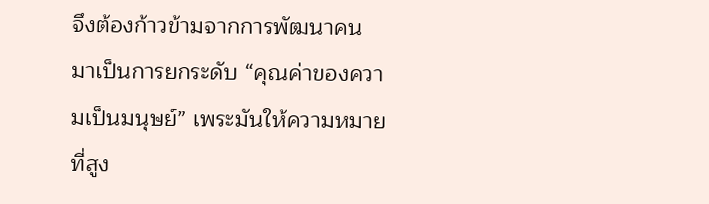จึงต้องก้าวข้ามจากการพัฒนาคน มาเป็นการยกระดับ “คุณค่าของความเป็นมนุษย์” เพระมันให้ความหมายที่สูง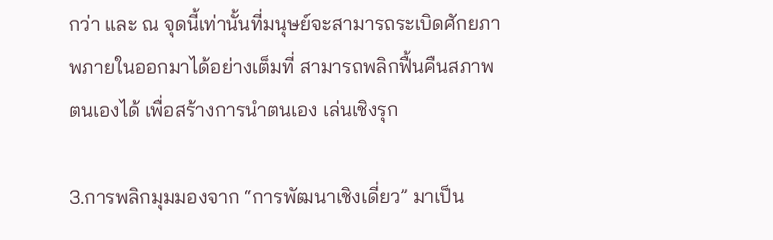กว่า และ ณ จุดนี้เท่านั้นที่มนุษย์จะสามารถระเบิดศักยภาพภายในออกมาได้อย่างเต็มที่ สามารถพลิกฟื้นคืนสภาพตนเองได้ เพื่อสร้างการนำตนเอง เล่นเชิงรุก

3.การพลิกมุมมองจาก “การพัฒนาเชิงเดี่ยว” มาเป็น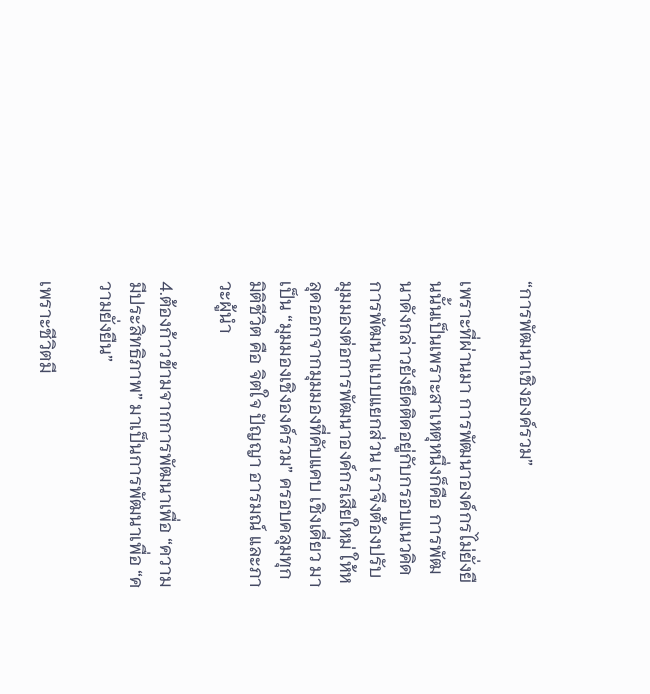“การพัฒนาเชิงองค์รวม”

เพราะที่ผ่านมา การพัฒนาองค์กรไม่ยั่งยืนนั้นเป็นเพราะสาเหตุหนึ่งก็คือ การพัฒนาดังกล่าวยังยึดติดอยู่กับกรอบแนวคิดการพัฒนาแบบแยกส่วน เราจึงต้องปรับมุมมองต่อการพัฒนาองค์กรเสียใหม่ ให้หลุดออกจากมุมมองที่คับแคบ เชิงเดี่ยว มาเป็น “มุมมองเชิงองค์รวม” ครอบคลุมทุกมิติชีวิต คือ จิตใจ ปัญญา อารมณ์ และภาวะผู้นำ

4.ต้องก้าวข้ามจากการพัฒนาเพื่อ “ความมีประสิทธิภาพ” มาเป็นการพัฒนาเพื่อ “ความยั่งยืน”

เพราะชีวิตมี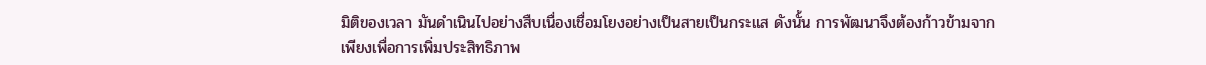มิติของเวลา มันดำเนินไปอย่างสืบเนื่องเชื่อมโยงอย่างเป็นสายเป็นกระแส ดังนั้น การพัฒนาจึงต้องก้าวข้ามจากเพียงเพื่อการเพิ่มประสิทธิภาพ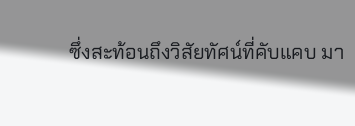ซึ่งสะท้อนถึงวิสัยทัศน์ที่คับแคบ มา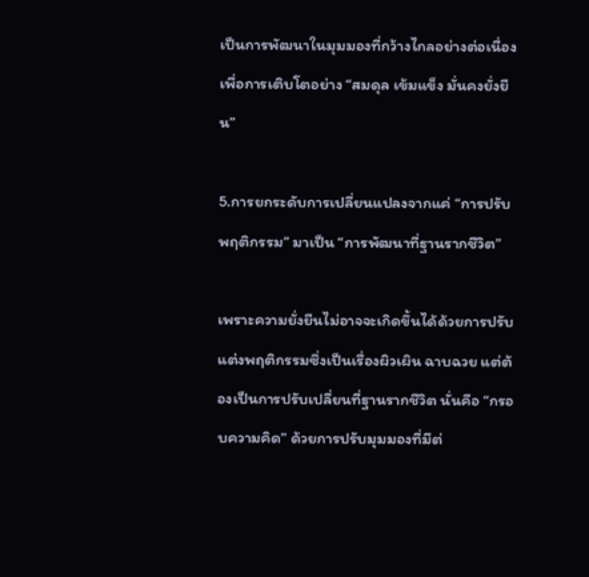เป็นการพัฒนาในมุมมองที่กว้างไกลอย่างต่อเนื่อง เพื่อการเติบโตอย่าง “สมดุล เข้มแข็ง มั่นคงยั่งยืน”

5.การยกระดับการเปลี่ยนแปลงจากแค่ “การปรับพฤติกรรม” มาเป็น “การพัฒนาที่ฐานรากชีวิต”

เพราะความยั่งยืนไม่อาจจะเกิดขึ้นได้ด้วยการปรับแต่งพฤติกรรมซึ่งเป็นเรื่องผิวเผิน ฉาบฉวย แต่ต้องเป็นการปรับเปลี่ยนที่ฐานรากชีวิต นั่นคือ “กรอบความคิด” ด้วยการปรับมุมมองที่มีต่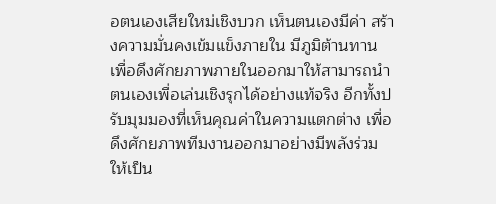อตนเองเสียใหม่เชิงบวก เห็นตนเองมีค่า สร้างความมั่นคงเข้มแข็งภายใน มีภูมิต้านทาน เพื่อดึงศักยภาพภายในออกมาให้สามารถนำตนเองเพื่อเล่นเชิงรุกได้อย่างแท้จริง อีกทั้งปรับมุมมองที่เห็นคุณค่าในความแตกต่าง เพื่อดึงศักยภาพทีมงานออกมาอย่างมีพลังร่วม ให้เป็น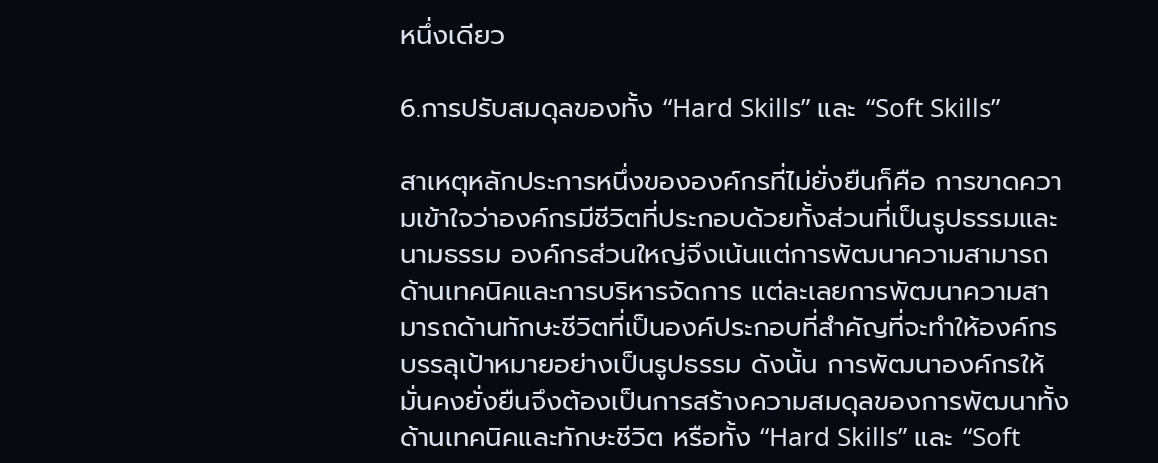หนึ่งเดียว

6.การปรับสมดุลของทั้ง “Hard Skills” และ “Soft Skills”

สาเหตุหลักประการหนึ่งขององค์กรที่ไม่ยั่งยืนก็คือ การขาดความเข้าใจว่าองค์กรมีชีวิตที่ประกอบด้วยทั้งส่วนที่เป็นรูปธรรมและนามธรรม องค์กรส่วนใหญ่จึงเน้นแต่การพัฒนาความสามารถด้านเทคนิคและการบริหารจัดการ แต่ละเลยการพัฒนาความสามารถด้านทักษะชีวิตที่เป็นองค์ประกอบที่สำคัญที่จะทำให้องค์กรบรรลุเป้าหมายอย่างเป็นรูปธรรม ดังนั้น การพัฒนาองค์กรให้มั่นคงยั่งยืนจึงต้องเป็นการสร้างความสมดุลของการพัฒนาทั้งด้านเทคนิคและทักษะชีวิต หรือทั้ง “Hard Skills” และ “Soft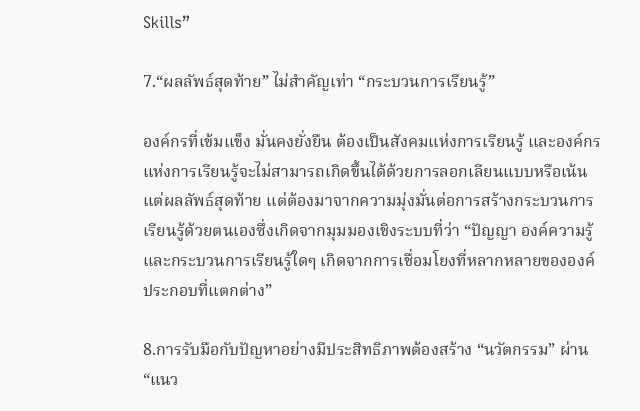Skills”

7.“ผลลัพธ์สุดท้าย” ไม่สำคัญเท่า “กระบวนการเรียนรู้”

องค์กรที่เข้มแข็ง มั่นคงยั่งยืน ต้องเป็นสังคมแห่งการเรียนรู้ และองค์กรแห่งการเรียนรู้จะไม่สามารถเกิดขึ้นได้ด้วยการลอกเลียนแบบหรือเน้นแต่ผลลัพธ์สุดท้าย แต่ต้องมาจากความมุ่งมั่นต่อการสร้างกระบวนการเรียนรู้ด้วยตนเองซึ่งเกิดจากมุมมองเชิงระบบที่ว่า “ปัญญา องค์ความรู้ และกระบวนการเรียนรู้ใดๆ เกิดจากการเชื่อมโยงที่หลากหลายขององค์ประกอบที่แตกต่าง”

8.การรับมือกับปัญหาอย่างมีประสิทธิภาพต้องสร้าง “นวัตกรรม” ผ่าน “แนว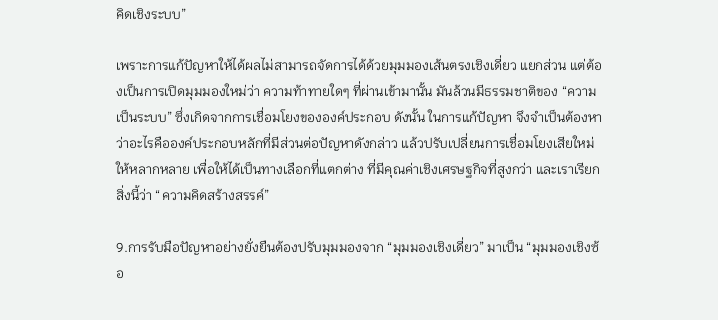คิดเชิงระบบ”

เพราะการแก้ปัญหาให้ได้ผลไม่สามารถจัดการได้ด้วยมุมมองเส้นตรงเชิงเดี่ยว แยกส่วน แต่ต้องเป็นการเปิดมุมมองใหม่ว่า ความท้าทายใดๆ ที่ผ่านเข้ามานั้น มันล้วนมีธรรมชาติของ “ความเป็นระบบ” ซึ่งเกิดจากการเชื่อมโยงขององค์ประกอบ ดังนั้น ในการแก้ปัญหา จึงจำเป็นต้องหาว่าอะไรคือองค์ประกอบหลักที่มีส่วนต่อปัญหาดังกล่าว แล้วปรับเปลี่ยนการเชื่อมโยงเสียใหม่ให้หลากหลาย เพื่อให้ได้เป็นทางเลือกที่แตกต่าง ที่มีคุณค่าเชิงเศรษฐกิจที่สูงกว่า และเราเรียกสิ่งนี้ว่า “ความคิดสร้างสรรค์”

9.การรับมือปัญหาอย่างยั่งยืนต้องปรับมุมมองจาก “มุมมองเชิงเดี่ยว” มาเป็น “มุมมองเชิงซ้อ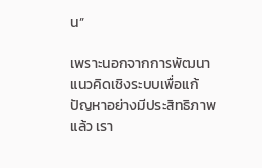น”

เพราะนอกจากการพัฒนาแนวคิดเชิงระบบเพื่อแก้ปัญหาอย่างมีประสิทธิภาพแล้ว เรา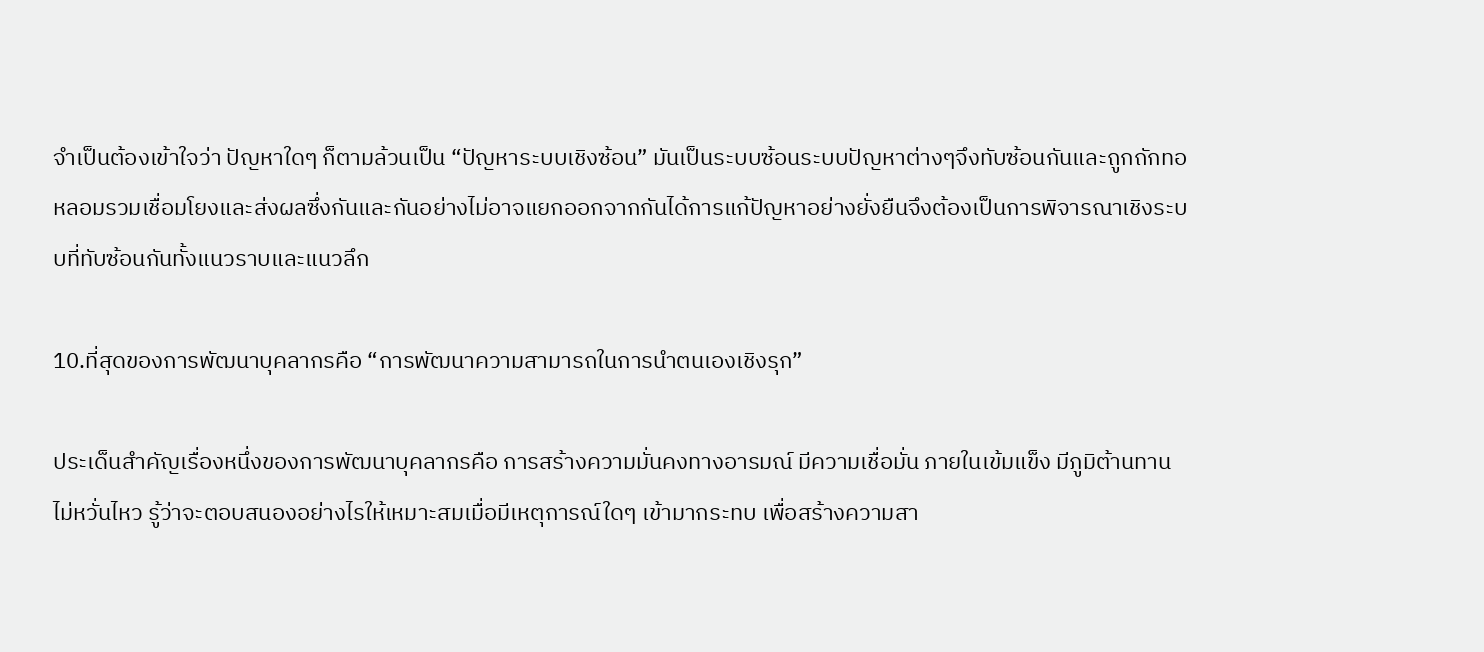จำเป็นต้องเข้าใจว่า ปัญหาใดๆ ก็ตามล้วนเป็น “ปัญหาระบบเชิงซ้อน” มันเป็นระบบซ้อนระบบปัญหาต่างๆจึงทับซ้อนกันและถูกถักทอหลอมรวมเชื่อมโยงและส่งผลซึ่งกันและกันอย่างไม่อาจแยกออกจากกันได้การแก้ปัญหาอย่างยั่งยืนจึงต้องเป็นการพิจารณาเชิงระบบที่ทับซ้อนกันทั้งแนวราบและแนวลึก

10.ที่สุดของการพัฒนาบุคลากรคือ “การพัฒนาความสามารถในการนำตนเองเชิงรุก”

ประเด็นสำคัญเรื่องหนึ่งของการพัฒนาบุคลากรคือ การสร้างความมั่นคงทางอารมณ์ มีความเชื่อมั่น ภายในเข้มแข็ง มีภูมิต้านทาน ไม่หวั่นไหว รู้ว่าจะตอบสนองอย่างไรให้เหมาะสมเมื่อมีเหตุการณ์ใดๆ เข้ามากระทบ เพื่อสร้างความสา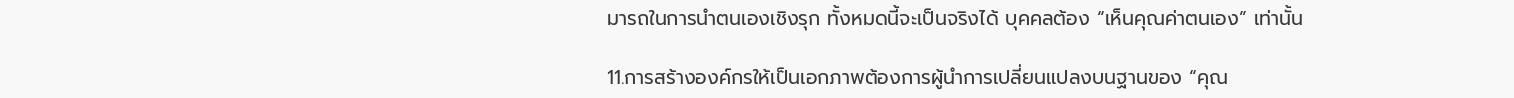มารถในการนำตนเองเชิงรุก ทั้งหมดนี้จะเป็นจริงได้ บุคคลต้อง “เห็นคุณค่าตนเอง” เท่านั้น

11.การสร้างองค์กรให้เป็นเอกภาพต้องการผู้นำการเปลี่ยนแปลงบนฐานของ “คุณ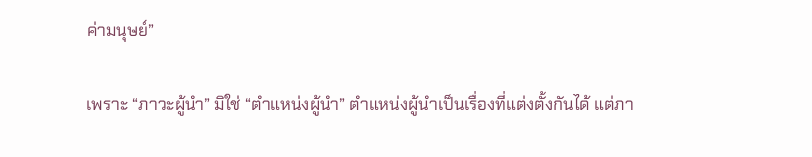ค่ามนุษย์”

เพราะ “ภาวะผู้นำ” มิใช่ “ตำแหน่งผู้นำ” ตำแหน่งผู้นำเป็นเรื่องที่แต่งตั้งกันได้ แต่ภา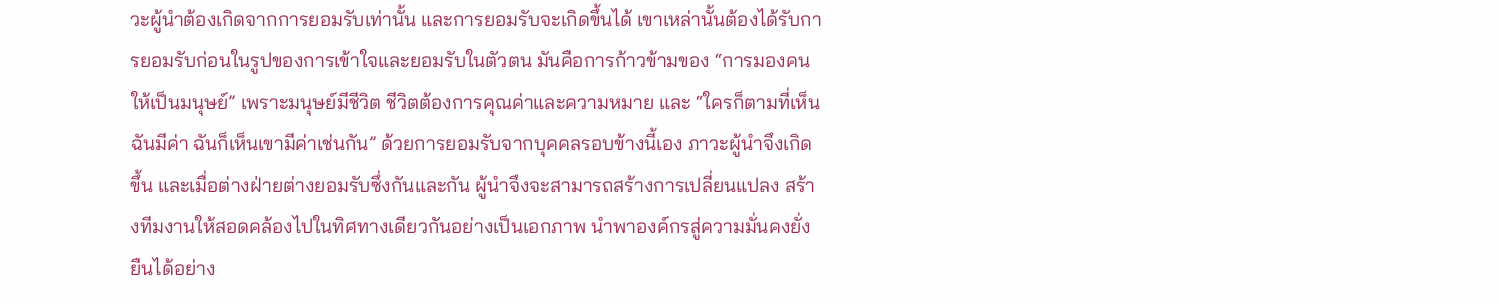วะผู้นำต้องเกิดจากการยอมรับเท่านั้น และการยอมรับจะเกิดขึ้นได้ เขาเหล่านั้นต้องได้รับการยอมรับก่อนในรูปของการเข้าใจและยอมรับในตัวตน มันคือการก้าวข้ามของ “การมองคนให้เป็นมนุษย์” เพราะมนุษย์มีชีวิต ชีวิตต้องการคุณค่าและความหมาย และ “ใครก็ตามที่เห็นฉันมีค่า ฉันก็เห็นเขามีค่าเช่นกัน” ด้วยการยอมรับจากบุคคลรอบข้างนี้เอง ภาวะผู้นำจึงเกิดขึ้น และเมื่อต่างฝ่ายต่างยอมรับซึ่งกันและกัน ผู้นำจึงจะสามารถสร้างการเปลี่ยนแปลง สร้างทีมงานให้สอดคล้องไปในทิศทางเดียวกันอย่างเป็นเอกภาพ นำพาองค์กรสู่ความมั่นคงยั่งยืนได้อย่าง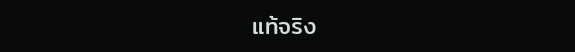แท้จริง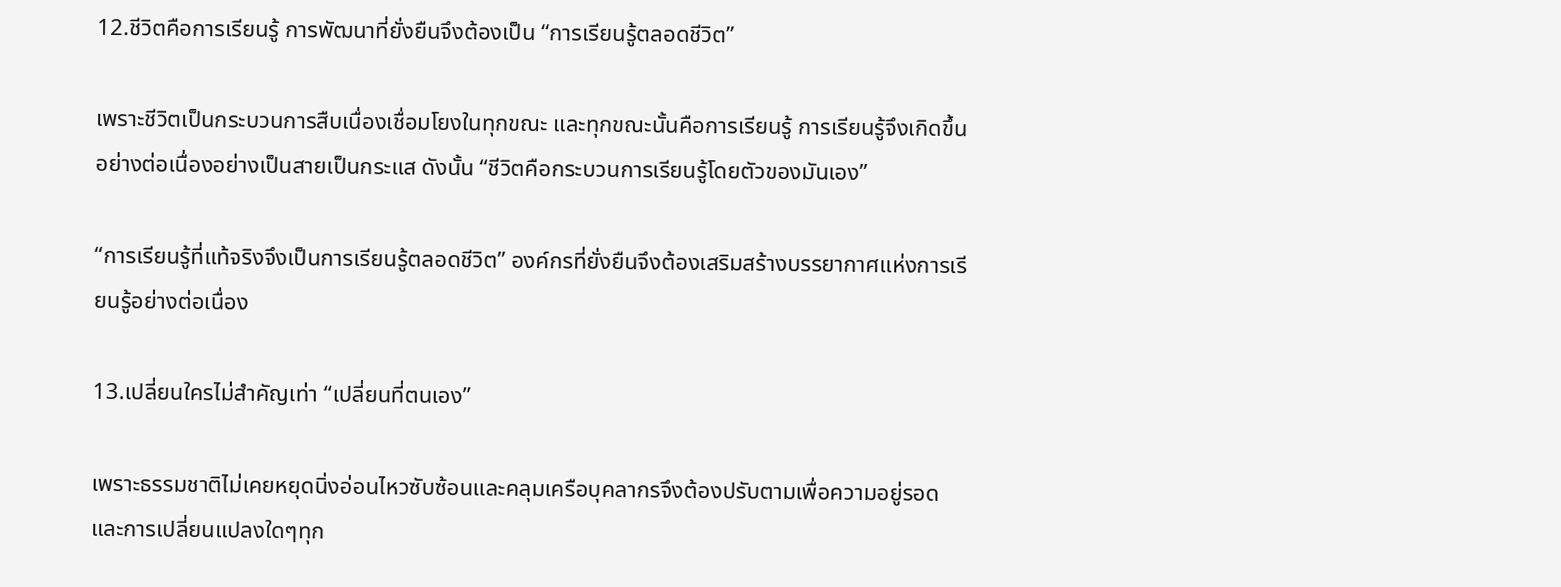12.ชีวิตคือการเรียนรู้ การพัฒนาที่ยั่งยืนจึงต้องเป็น “การเรียนรู้ตลอดชีวิต”

เพราะชีวิตเป็นกระบวนการสืบเนื่องเชื่อมโยงในทุกขณะ และทุกขณะนั้นคือการเรียนรู้ การเรียนรู้จึงเกิดขึ้นอย่างต่อเนื่องอย่างเป็นสายเป็นกระแส ดังนั้น “ชีวิตคือกระบวนการเรียนรู้โดยตัวของมันเอง”

“การเรียนรู้ที่แท้จริงจึงเป็นการเรียนรู้ตลอดชีวิต” องค์กรที่ยั่งยืนจึงต้องเสริมสร้างบรรยากาศแห่งการเรียนรู้อย่างต่อเนื่อง

13.เปลี่ยนใครไม่สำคัญเท่า “เปลี่ยนที่ตนเอง”

เพราะธรรมชาติไม่เคยหยุดนิ่งอ่อนไหวซับซ้อนและคลุมเครือบุคลากรจึงต้องปรับตามเพื่อความอยู่รอดและการเปลี่ยนแปลงใดๆทุก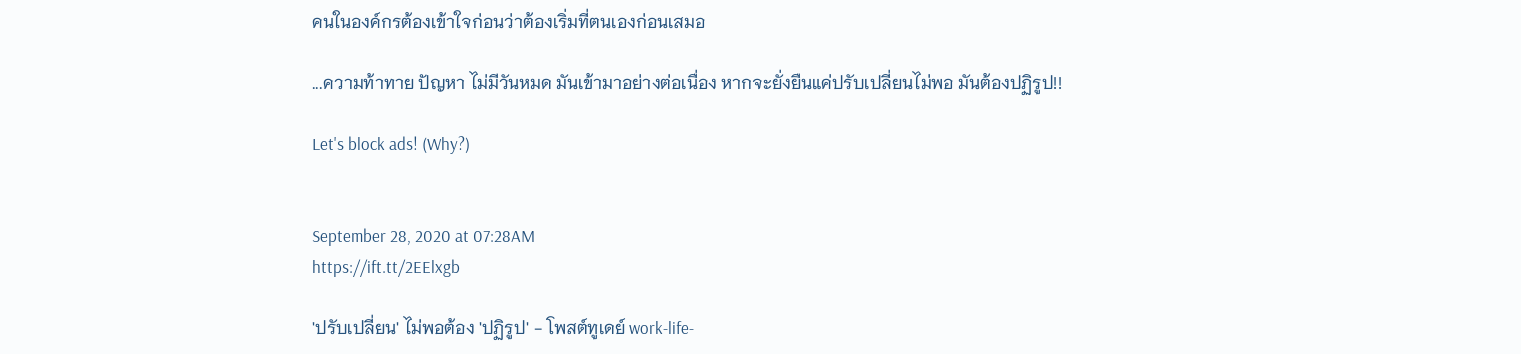คนในองค์กรต้องเข้าใจก่อนว่าต้องเริ่มที่ตนเองก่อนเสมอ

...ความท้าทาย ปัญหา ไม่มีวันหมด มันเข้ามาอย่างต่อเนื่อง หากจะยั่งยืนแค่ปรับเปลี่ยนไม่พอ มันต้องปฏิรูป!!

Let's block ads! (Why?)


September 28, 2020 at 07:28AM
https://ift.tt/2EElxgb

'ปรับเปลี่ยน' ไม่พอต้อง 'ปฏิรูป' - โพสต์ทูเดย์ work-life-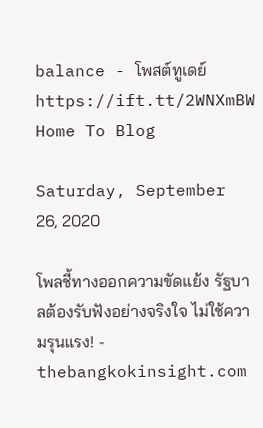balance - โพสต์ทูเดย์
https://ift.tt/2WNXmBW
Home To Blog

Saturday, September 26, 2020

โพลชี้ทางออกความขัดแย้ง รัฐบาลต้องรับฟังอย่างจริงใจ ไม่ใช้ความรุนแรง! - thebangkokinsight.com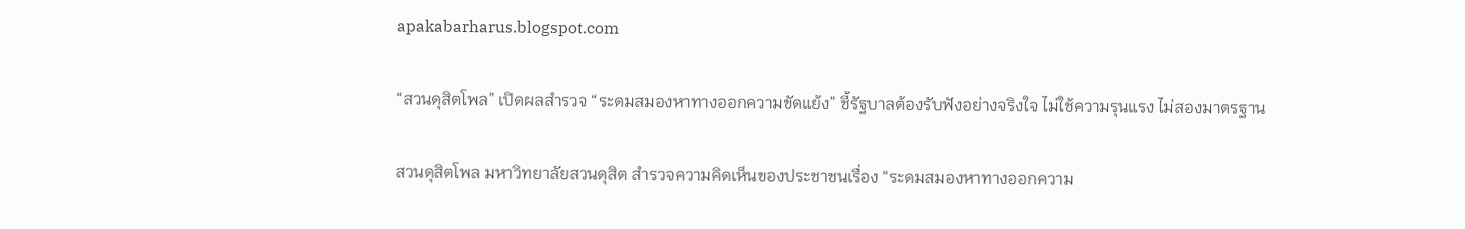apakabarharus.blogspot.com

“สวนดุสิตโพล” เปิดผลสำรวจ “ระดมสมองหาทางออกความขัดแย้ง” ชี้รัฐบาลต้องรับฟังอย่างจริงใจ ไม่ใช้ความรุนแรง ไม่สองมาตรฐาน

สวนดุสิตโพล มหาวิทยาลัยสวนดุสิต สำรวจความคิดเห็นของประชาชนเรื่อง “ระดมสมองหาทางออกความ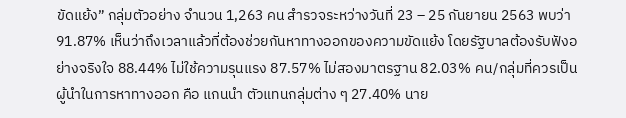ขัดแย้ง” กลุ่มตัวอย่าง จำนวน 1,263 คน สำรวจระหว่างวันที่ 23 – 25 กันยายน 2563 พบว่า 91.87% เห็นว่าถึงเวลาแล้วที่ต้องช่วยกันหาทางออกของความขัดแย้ง โดยรัฐบาลต้องรับฟังอย่างจริงใจ 88.44% ไม่ใช้ความรุนแรง 87.57% ไม่สองมาตรฐาน 82.03% คน/กลุ่มที่ควรเป็นผู้นำในการหาทางออก คือ แกนนำ ตัวแทนกลุ่มต่าง ๆ 27.40% นาย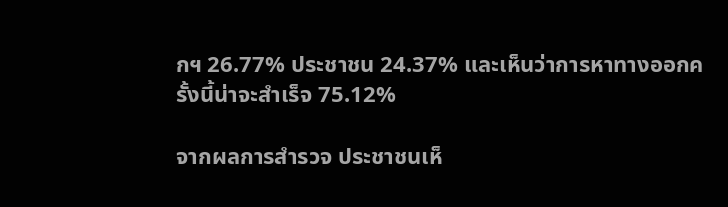กฯ 26.77% ประชาชน 24.37% และเห็นว่าการหาทางออกครั้งนี้น่าจะสำเร็จ 75.12%

จากผลการสำรวจ ประชาชนเห็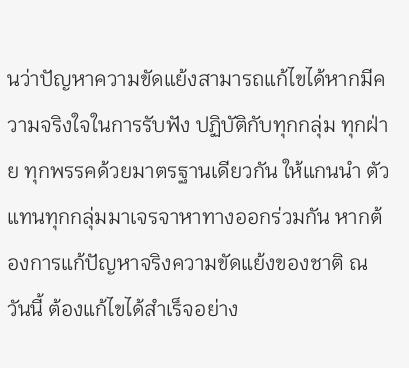นว่าปัญหาความขัดแย้งสามารถแก้ไขได้หากมีความจริงใจในการรับฟัง ปฏิบัติกับทุกกลุ่ม ทุกฝ่าย ทุกพรรคด้วยมาตรฐานเดียวกัน ให้แกนนำ ตัวแทนทุกกลุ่มมาเจรจาหาทางออกร่วมกัน หากต้องการแก้ปัญหาจริงความขัดแย้งของชาติ ณ วันนี้ ต้องแก้ไขได้สำเร็จอย่าง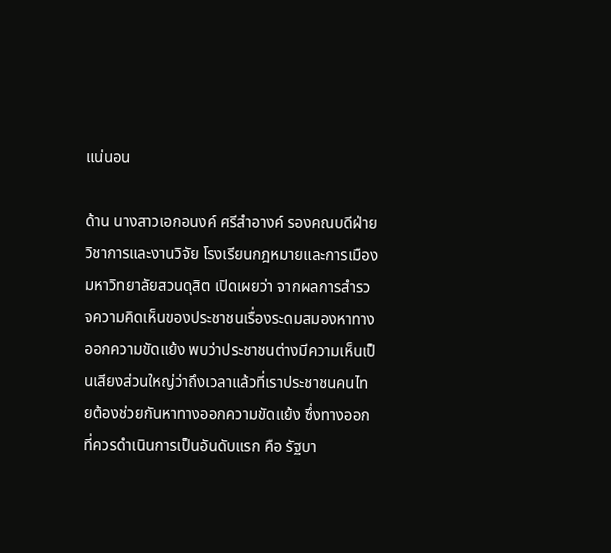แน่นอน

ด้าน นางสาวเอกอนงค์ ศรีสำอางค์ รองคณบดีฝ่ายวิชาการและงานวิจัย โรงเรียนกฎหมายและการเมือง มหาวิทยาลัยสวนดุสิต เปิดเผยว่า จากผลการสำรวจความคิดเห็นของประชาชนเรื่องระดมสมองหาทางออกความขัดแย้ง พบว่าประชาชนต่างมีความเห็นเป็นเสียงส่วนใหญ่ว่าถึงเวลาแล้วที่เราประชาชนคนไทยต้องช่วยกันหาทางออกความขัดแย้ง ซึ่งทางออกที่ควรดำเนินการเป็นอันดับแรก คือ รัฐบา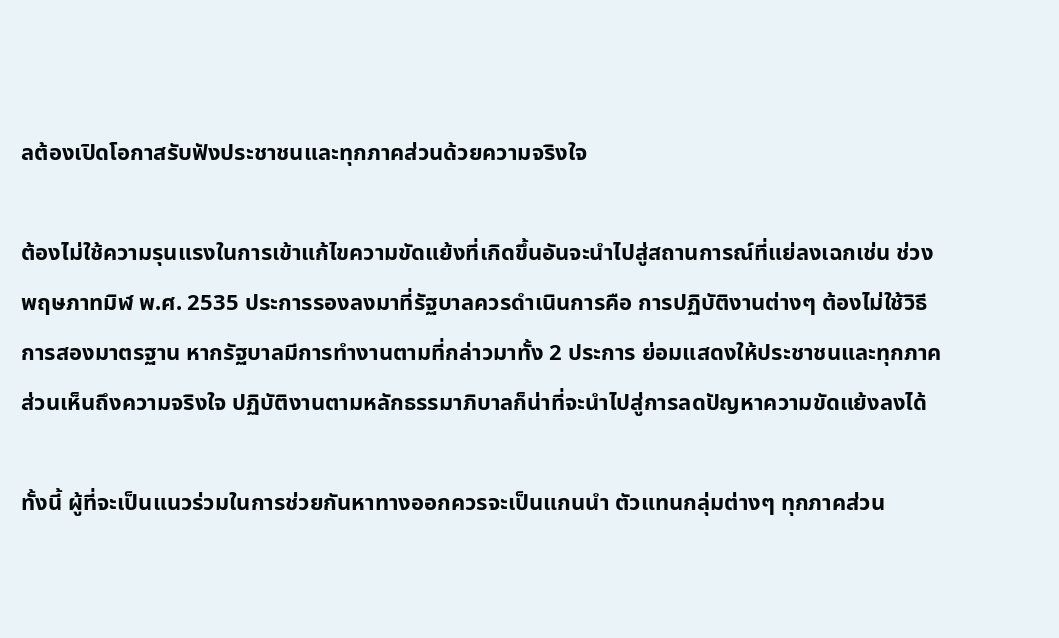ลต้องเปิดโอกาสรับฟังประชาชนและทุกภาคส่วนด้วยความจริงใจ

ต้องไม่ใช้ความรุนแรงในการเข้าแก้ไขความขัดแย้งที่เกิดขึ้นอันจะนำไปสู่สถานการณ์ที่แย่ลงเฉกเช่น ช่วงพฤษภาทมิฬ พ.ศ. 2535 ประการรองลงมาที่รัฐบาลควรดำเนินการคือ การปฏิบัติงานต่างๆ ต้องไม่ใช้วิธีการสองมาตรฐาน หากรัฐบาลมีการทำงานตามที่กล่าวมาทั้ง 2 ประการ ย่อมแสดงให้ประชาชนและทุกภาคส่วนเห็นถึงความจริงใจ ปฏิบัติงานตามหลักธรรมาภิบาลก็น่าที่จะนำไปสู่การลดปัญหาความขัดแย้งลงได้

ทั้งนี้ ผู้ที่จะเป็นแนวร่วมในการช่วยกันหาทางออกควรจะเป็นแกนนำ ตัวแทนกลุ่มต่างๆ ทุกภาคส่วน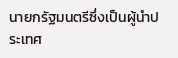นายกรัฐมนตรีซึ่งเป็นผู้นำประเทศ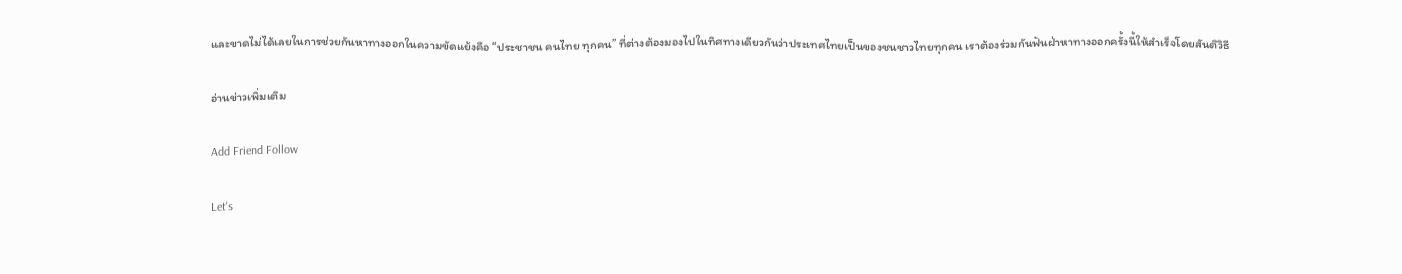และขาดไม่ได้เลยในการช่วยกันหาทางออกในความขัดแย้งคือ “ประชาชน คนไทย ทุกคน” ที่ต่างต้องมองไปในทิศทางเดียวกันว่าประเทศไทยเป็นของชนชาวไทยทุกคน เราต้องร่วมกันฟันฝ่าหาทางออกครั้งนี้ให้สำเร็จโดยสันติวิธี

อ่านข่าวเพิ่มเติม

Add Friend Follow

Let's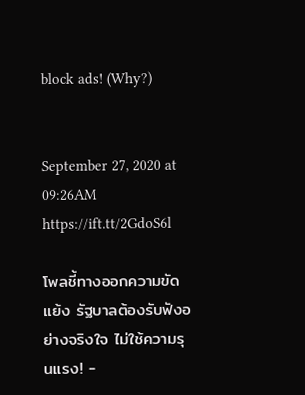block ads! (Why?)


September 27, 2020 at 09:26AM
https://ift.tt/2GdoS6l

โพลชี้ทางออกความขัดแย้ง รัฐบาลต้องรับฟังอย่างจริงใจ ไม่ใช้ความรุนแรง! -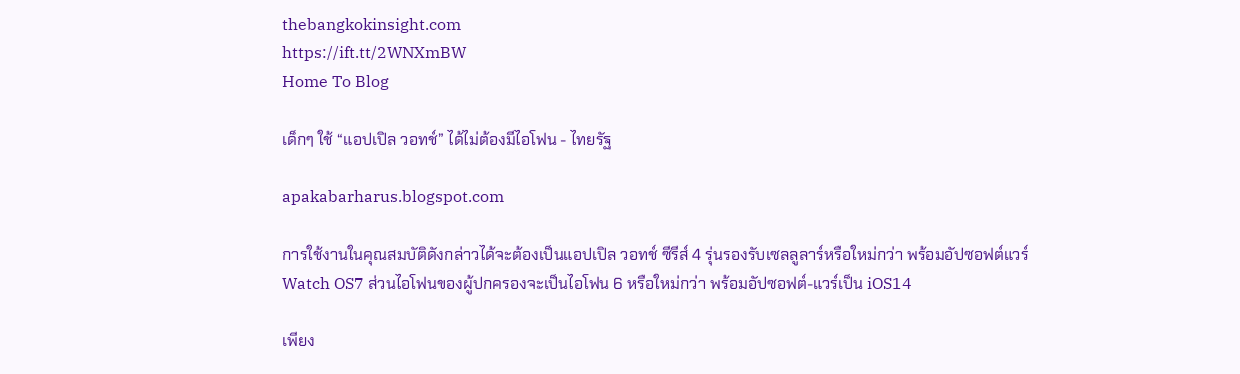thebangkokinsight.com
https://ift.tt/2WNXmBW
Home To Blog

เด็กๆ ใช้ “แอปเปิล วอทช์” ได้ไม่ต้องมีไอโฟน - ไทยรัฐ

apakabarharus.blogspot.com

การใช้งานในคุณสมบัติดังกล่าวได้จะต้องเป็นแอปเปิล วอทช์ ซีรีส์ 4 รุ่นรองรับเซลลูลาร์หรือใหม่กว่า พร้อมอัปซอฟต์แวร์ Watch OS7 ส่วนไอโฟนของผู้ปกครองจะเป็นไอโฟน 6 หรือใหม่กว่า พร้อมอัปซอฟต์-แวร์เป็น iOS14

เพียง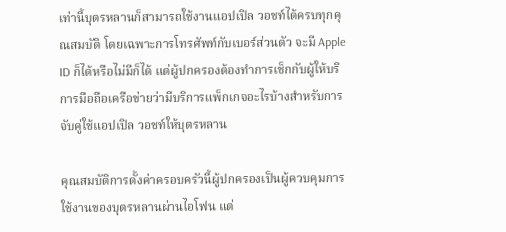เท่านี้บุตรหลานก็สามารถใช้งานแอปเปิล วอชท์ได้ครบทุกคุณสมบัติ โดยเฉพาะการโทรศัพท์กับเบอร์ส่วนตัว จะมี Apple ID ก็ได้หรือไม่มีก็ได้ แต่ผู้ปกครองต้องทำการเช็กกับผู้ให้บริการมือถือเครือข่ายว่ามีบริการแพ็กเกจอะไรบ้างสำหรับการจับคู่ใช้แอปเปิล วอชท์ให้บุตรหลาน

คุณสมบัติการตั้งค่าครอบครัวนี้ผู้ปกครองเป็นผู้ควบคุมการใช้งานของบุตรหลานผ่านไอโฟน แต่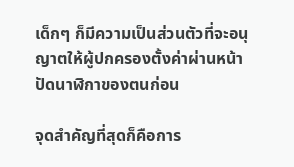เด็กๆ ก็มีความเป็นส่วนตัวที่จะอนุญาตให้ผู้ปกครองตั้งค่าผ่านหน้าปัดนาฬิกาของตนก่อน

จุดสำคัญที่สุดก็คือการ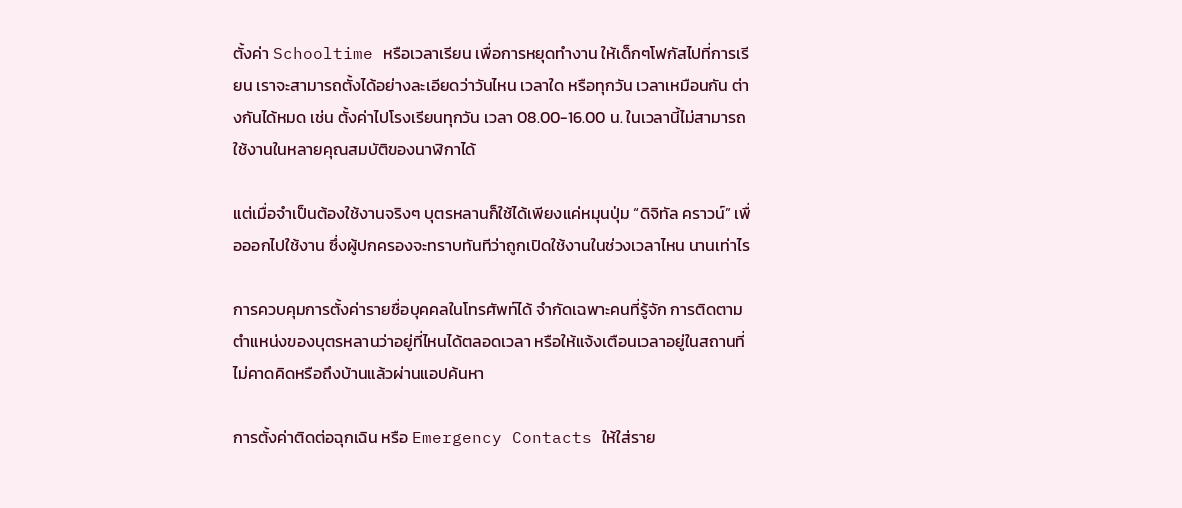ตั้งค่า Schooltime หรือเวลาเรียน เพื่อการหยุดทำงาน ให้เด็กๆโฟกัสไปที่การเรียน เราจะสามารถตั้งได้อย่างละเอียดว่าวันไหน เวลาใด หรือทุกวัน เวลาเหมือนกัน ต่างกันได้หมด เช่น ตั้งค่าไปโรงเรียนทุกวัน เวลา 08.00-16.00 น. ในเวลานี้ไม่สามารถใช้งานในหลายคุณสมบัติของนาฬิกาได้

แต่เมื่อจำเป็นต้องใช้งานจริงๆ บุตรหลานก็ใช้ได้เพียงแค่หมุนปุ่ม “ดิจิทัล คราวน์” เพื่อออกไปใช้งาน ซึ่งผู้ปกครองจะทราบทันทีว่าถูกเปิดใช้งานในช่วงเวลาไหน นานเท่าไร

การควบคุมการตั้งค่ารายชื่อบุคคลในโทรศัพท์ได้ จำกัดเฉพาะคนที่รู้จัก การติดตามตำแหน่งของบุตรหลานว่าอยู่ที่ไหนได้ตลอดเวลา หรือให้แจ้งเตือนเวลาอยู่ในสถานที่ไม่คาดคิดหรือถึงบ้านแล้วผ่านแอปค้นหา

การตั้งค่าติดต่อฉุกเฉิน หรือ Emergency Contacts ให้ใส่ราย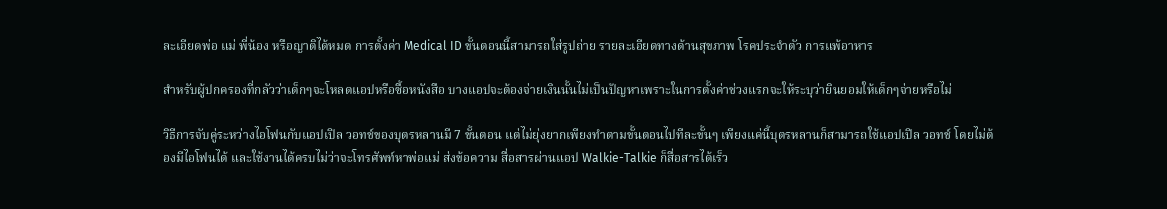ละเอียดพ่อ แม่ พี่น้อง หรือญาติได้หมด การตั้งค่า Medical ID ขั้นตอนนี้สามารถใส่รูปถ่าย รายละเอียดทางด้านสุขภาพ โรคประจำตัว การแพ้อาหาร

สำหรับผู้ปกครองที่กลัวว่าเด็กๆจะโหลดแอปหรือซื้อหนังสือ บางแอปจะต้องจ่ายเงินนั้นไม่เป็นปัญหาเพราะในการตั้งค่าช่วงแรกจะให้ระบุว่ายินยอมให้เด็กๆจ่ายหรือไม่

วิธีการจับคู่ระหว่างไอโฟนกับแอปเปิล วอทช์ของบุตรหลานมี 7 ขั้นตอน แต่ไม่ยุ่งยากเพียงทำตามขั้นตอนไปทีละขั้นๆ เพียงแค่นี้บุตรหลานก็สามารถใช้แอปเปิล วอทช์ โดยไม่ต้องมีไอโฟนได้ และใช้งานได้ครบไม่ว่าจะโทรศัพท์หาพ่อแม่ ส่งข้อความ สื่อสารผ่านแอป Walkie-Talkie ก็สื่อสารได้เร็ว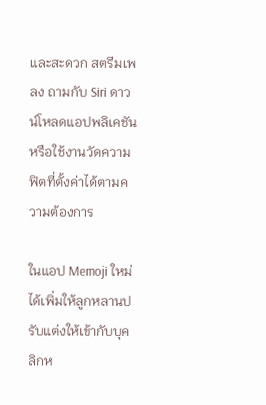และสะดวก สตรีมเพลง ถามกับ Siri ดาวน์โหลดแอปพลิเคชัน หรือใช้งานวัดความฟิตที่ตั้งค่าได้ตามความต้องการ

ในแอป Memoji ใหม่ได้เพิ่มให้ลูกหลานปรับแต่งให้เข้ากับบุคลิกห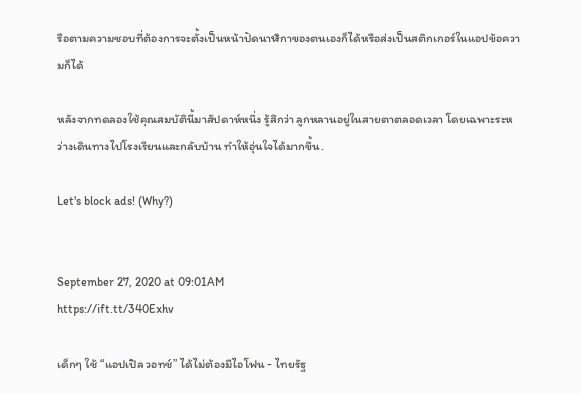รือตามความชอบที่ต้องการจะตั้งเป็นหน้าปัดนาฬิกาของตนเองก็ได้หรือส่งเป็นสติกเกอร์ในแอปข้อความก็ได้

หลังจากทดลองใช้คุณสมบัตินี้มาสัปดาห์หนึ่ง รู้สึกว่า ลูกหลานอยู่ในสายตาตลอดเวลา โดยเฉพาะระหว่างเดินทางไปโรงเรียนและกลับบ้าน ทำให้อุ่นใจได้มากขึ้น.

Let's block ads! (Why?)


September 27, 2020 at 09:01AM
https://ift.tt/340Exhv

เด็กๆ ใช้ “แอปเปิล วอทช์” ได้ไม่ต้องมีไอโฟน - ไทยรัฐ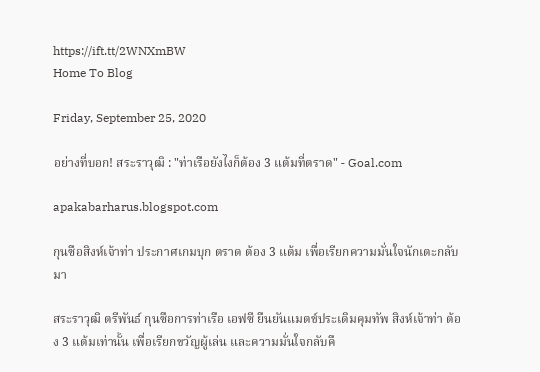https://ift.tt/2WNXmBW
Home To Blog

Friday, September 25, 2020

อย่างที่บอก! สระราวุฒิ : "ท่าเรือยังไงก็ต้อง 3 แต้มที่ตราด" - Goal.com

apakabarharus.blogspot.com

กุนซือสิงห์เจ้าท่า ประกาศเกมบุก ตราด ต้อง 3 แต้ม เพื่อเรียกความมั่นใจนักเตะกลับมา

สระราวุฒิ ตรีพันธ์ กุนซือการท่าเรือ เอฟซี ยืนยันแมตช์ประเดิมคุมทัพ สิงห์เจ้าท่า ต้อง 3 แต้มเท่านั้น เพื่อเรียกขวัญผู้เล่น และความมั่นใจกลับคื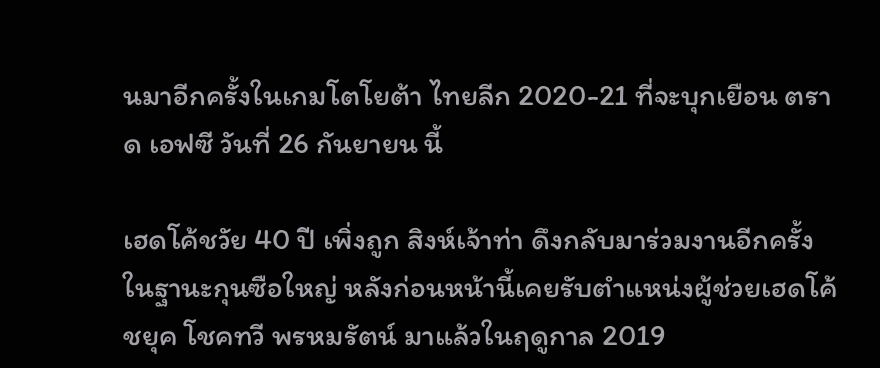นมาอีกครั้งในเกมโตโยต้า ไทยลีก 2020-21 ที่จะบุกเยือน ตราด เอฟซี วันที่ 26 กันยายน นี้

เฮดโค้ชวัย 40 ปี เพิ่งถูก สิงห์เจ้าท่า ดึงกลับมาร่วมงานอีกครั้งในฐานะกุนซือใหญ่ หลังก่อนหน้านี้เคยรับตำแหน่งผู้ช่วยเฮดโค้ชยุค โชคทวี พรหมรัตน์ มาแล้วในฤดูกาล 2019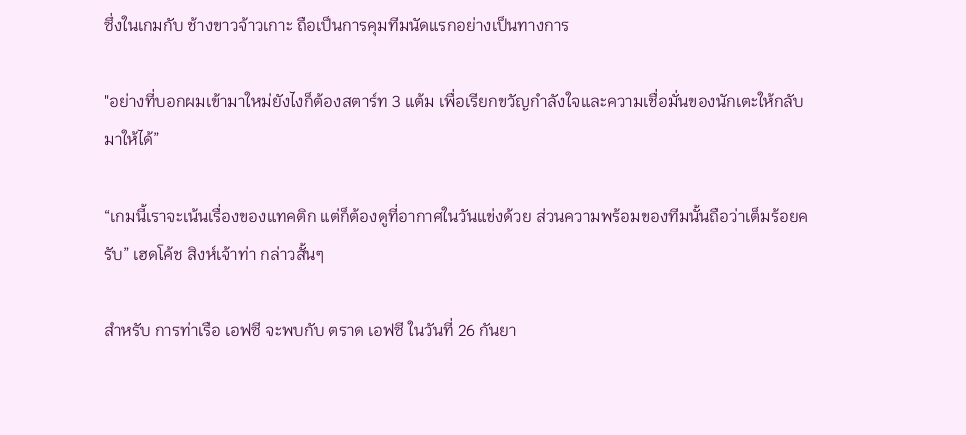ซึ่งในเกมกับ ช้างขาวจ้าวเกาะ ถือเป็นการคุมทีมนัดแรกอย่างเป็นทางการ

"อย่างที่บอกผมเข้ามาใหม่ยังไงก็ต้องสตาร์ท 3 แต้ม เพื่อเรียกขวัญกำลังใจและความเชื่อมั่นของนักเตะให้กลับมาให้ได้”

“เกมนี้เราจะเน้นเรื่องของแทคติก แต่ก็ต้องดูที่อากาศในวันแข่งด้วย ส่วนความพร้อมของทีมนั้นถือว่าเต็มร้อยครับ” เฮดโค้ช สิงห์เจ้าท่า กล่าวสั้นๆ

สำหรับ การท่าเรือ เอฟซี จะพบกับ ตราด เอฟซี ในวันที่ 26 กันยา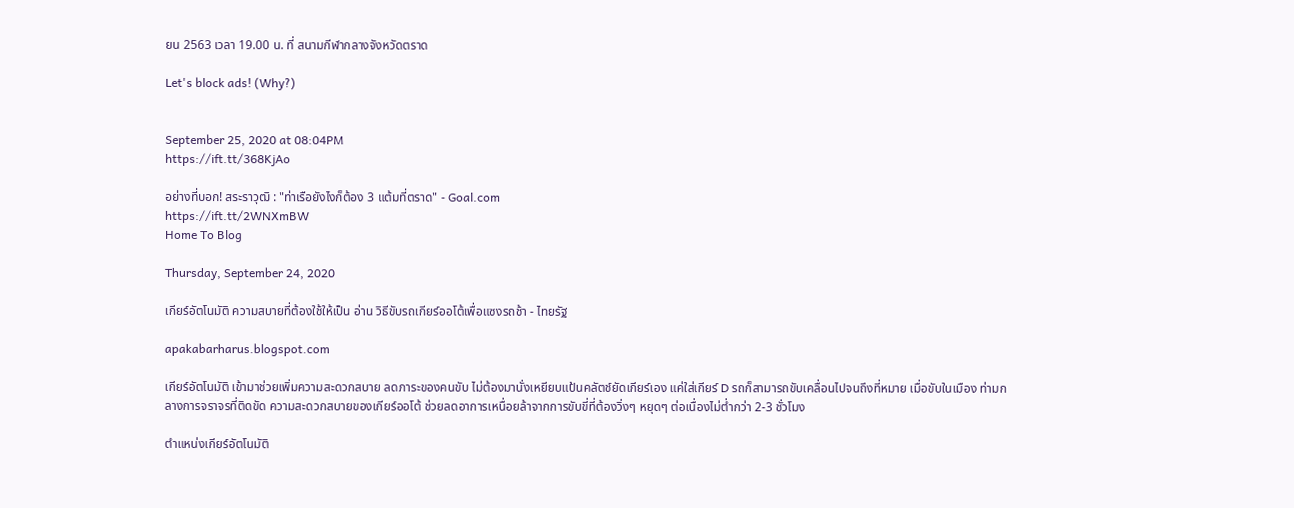ยน 2563 เวลา 19.00 น. ที่ สนามกีฬากลางจังหวัดตราด

Let's block ads! (Why?)


September 25, 2020 at 08:04PM
https://ift.tt/368KjAo

อย่างที่บอก! สระราวุฒิ : "ท่าเรือยังไงก็ต้อง 3 แต้มที่ตราด" - Goal.com
https://ift.tt/2WNXmBW
Home To Blog

Thursday, September 24, 2020

เกียร์อัตโนมัติ ความสบายที่ต้องใช้ให้เป็น อ่าน วิธีขับรถเกียร์ออโต้เพื่อแซงรถช้า - ไทยรัฐ

apakabarharus.blogspot.com

เกียร์อัตโนมัติ เข้ามาช่วยเพิ่มความสะดวกสบาย ลดภาระของคนขับ ไม่ต้องมานั่งเหยียบแป้นคลัตช์ยัดเกียร์เอง แค่ใส่เกียร์ D รถก็สามารถขับเคลื่อนไปจนถึงที่หมาย เมื่อขับในเมือง ท่ามกลางการจราจรที่ติดขัด ความสะดวกสบายของเกียร์ออโต้ ช่วยลดอาการเหนื่อยล้าจากการขับขี่ที่ต้องวิ่งๆ หยุดๆ ต่อเนื่องไม่ต่ำกว่า 2-3 ชั่วโมง

ตำแหน่งเกียร์อัตโนมัติ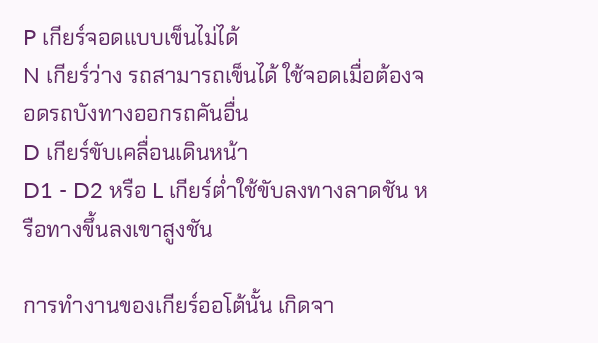P เกียร์จอดแบบเข็นไม่ได้
N เกียร์ว่าง รถสามารถเข็นได้ ใช้จอดเมื่อต้องจอดรถบังทางออกรถคันอื่น
D เกียร์ขับเคลื่อนเดินหน้า
D1 - D2 หรือ L เกียร์ต่ำใช้ขับลงทางลาดชัน หรือทางขึ้นลงเขาสูงชัน

การทำงานของเกียร์ออโต้นั้น เกิดจา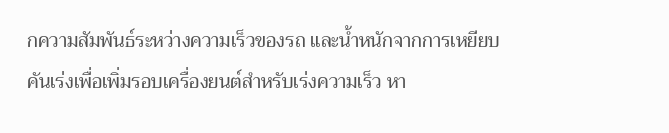กความสัมพันธ์ระหว่างความเร็วของรถ และน้ำหนักจากการเหยียบคันเร่งเพื่อเพิ่มรอบเครื่องยนต์สำหรับเร่งความเร็ว หา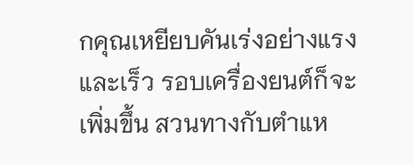กคุณเหยียบคันเร่งอย่างแรงและเร็ว รอบเครื่องยนต์ก็จะเพิ่มขึ้น สวนทางกับตำแห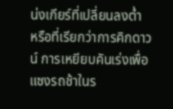น่งเกียร์ที่เปลี่ยนลงต่ำ หรือที่เรียกว่าการคิกดาวน์ การเหยียบคันเร่งเพื่อแซงรถช้าในร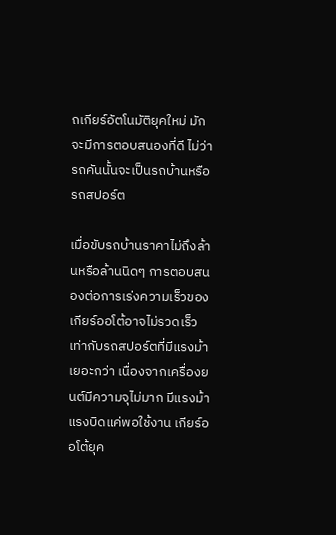ถเกียร์อัตโนมัติยุคใหม่ มักจะมีการตอบสนองที่ดี ไม่ว่ารถคันนั้นจะเป็นรถบ้านหรือรถสปอร์ต

เมื่อขับรถบ้านราคาไม่ถึงล้านหรือล้านนิดๆ การตอบสนองต่อการเร่งความเร็วของเกียร์ออโต้อาจไม่รวดเร็วเท่ากับรถสปอร์ตที่มีแรงม้าเยอะกว่า เนื่องจากเครื่องยนต์มีความจุไม่มาก มีแรงม้าแรงบิดแค่พอใช้งาน เกียร์ออโต้ยุค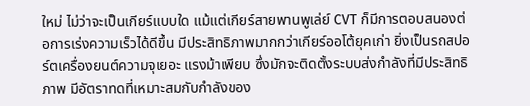ใหม่ ไม่ว่าจะเป็นเกียร์แบบใด แม้แต่เกียร์สายพานพูเล่ย์ CVT ก็มีการตอบสนองต่อการเร่งความเร็วได้ดีขึ้น มีประสิทธิภาพมากกว่าเกียร์ออโต้ยุคเก่า ยิ่งเป็นรถสปอร์ตเครื่องยนต์ความจุเยอะ แรงม้าเพียบ ซึ่งมักจะติดตั้งระบบส่งกำลังที่มีประสิทธิภาพ มีอัตราทดที่เหมาะสมกับกำลังของ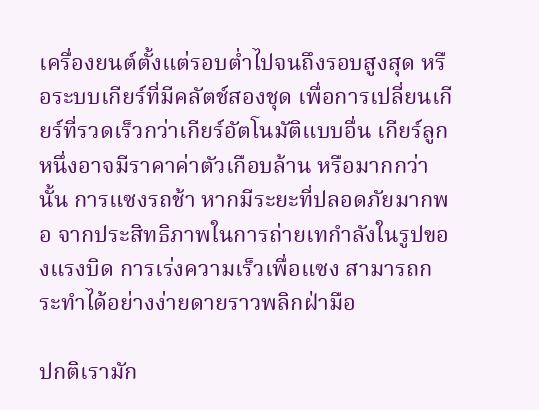เครื่องยนต์ตั้งแต่รอบต่ำไปจนถึงรอบสูงสุด หรือระบบเกียร์ที่มีคลัตช์สองชุด เพื่อการเปลี่ยนเกียร์ที่รวดเร็วกว่าเกียร์อัตโนมัติแบบอื่น เกียร์ลูกหนึ่งอาจมีราคาค่าตัวเกือบล้าน หรือมากกว่านั้น การแซงรถช้า หากมีระยะที่ปลอดภัยมากพอ จากประสิทธิภาพในการถ่ายเทกำลังในรูปของแรงบิด การเร่งความเร็วเพื่อแซง สามารถกระทำได้อย่างง่ายดายราวพลิกฝ่ามือ

ปกติเรามัก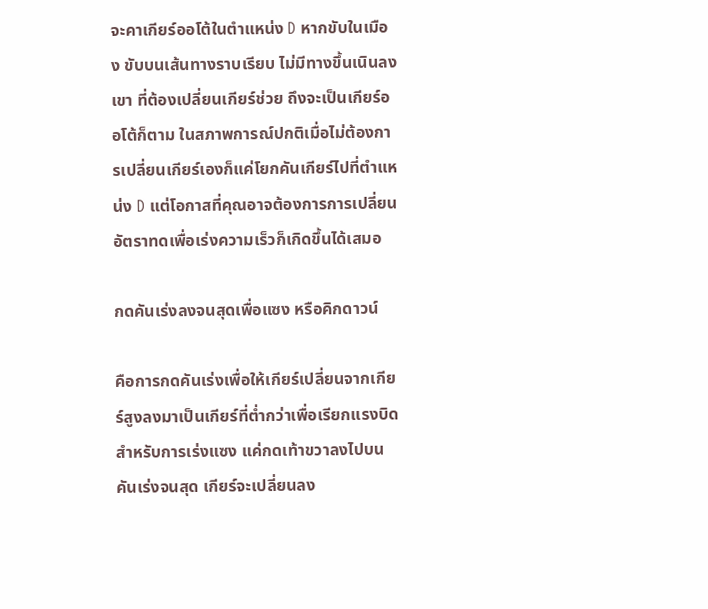จะคาเกียร์ออโต้ในตำแหน่ง D หากขับในเมือง ขับบนเส้นทางราบเรียบ ไม่มีทางขึ้นเนินลงเขา ที่ต้องเปลี่ยนเกียร์ช่วย ถึงจะเป็นเกียร์ออโต้ก็ตาม ในสภาพการณ์ปกติเมื่อไม่ต้องการเปลี่ยนเกียร์เองก็แค่โยกคันเกียร์ไปที่ตำแหน่ง D แต่โอกาสที่คุณอาจต้องการการเปลี่ยนอัตราทดเพื่อเร่งความเร็วก็เกิดขึ้นได้เสมอ

กดคันเร่งลงจนสุดเพื่อแซง หรือคิกดาวน์

คือการกดคันเร่งเพื่อให้เกียร์เปลี่ยนจากเกียร์สูงลงมาเป็นเกียร์ที่ต่ำกว่าเพื่อเรียกแรงบิดสำหรับการเร่งแซง แค่กดเท้าขวาลงไปบนคันเร่งจนสุด เกียร์จะเปลี่ยนลง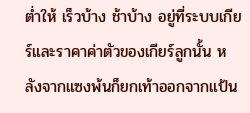ต่ำให้ เร็วบ้าง ช้าบ้าง อยู่ที่ระบบเกียร์และราคาค่าตัวของเกียร์ลูกนั้น หลังจากแซงพ้นก็ยกเท้าออกจากแป้น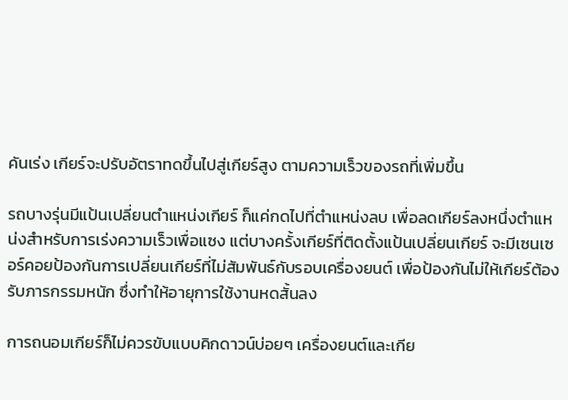คันเร่ง เกียร์จะปรับอัตราทดขึ้นไปสู่เกียร์สูง ตามความเร็วของรถที่เพิ่มขึ้น

รถบางรุ่นมีแป้นเปลี่ยนตำแหน่งเกียร์ ก็แค่กดไปที่ตำแหน่งลบ เพื่อลดเกียร์ลงหนึ่งตำแหน่งสำหรับการเร่งความเร็วเพื่อแซง แต่บางครั้งเกียร์ที่ติดตั้งแป้นเปลี่ยนเกียร์ จะมีเซนเซอร์คอยป้องกันการเปลี่ยนเกียร์ที่ไม่สัมพันธ์กับรอบเครื่องยนต์ เพื่อป้องกันไม่ให้เกียร์ต้องรับภารกรรมหนัก ซึ่งทำให้อายุการใช้งานหดสั้นลง

การถนอมเกียร์ก็ไม่ควรขับแบบคิกดาวน์บ่อยๆ เครื่องยนต์และเกีย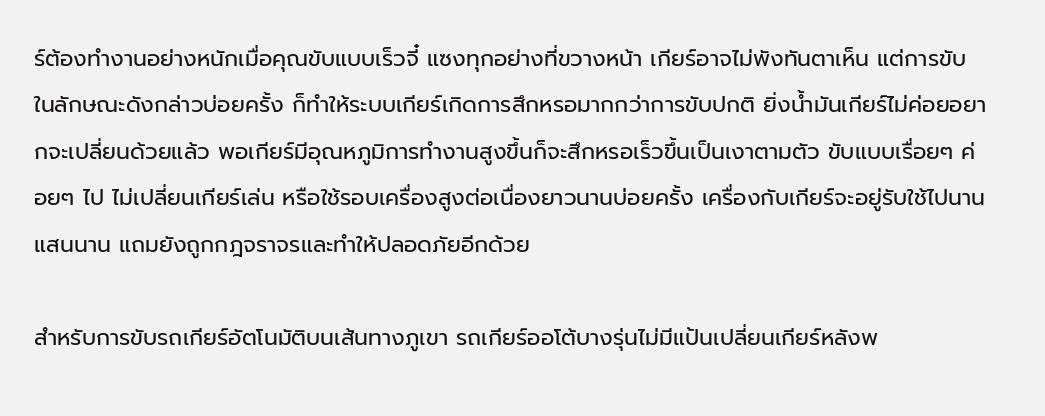ร์ต้องทำงานอย่างหนักเมื่อคุณขับแบบเร็วจี๋ แซงทุกอย่างที่ขวางหน้า เกียร์อาจไม่พังทันตาเห็น แต่การขับในลักษณะดังกล่าวบ่อยครั้ง ก็ทำให้ระบบเกียร์เกิดการสึกหรอมากกว่าการขับปกติ ยิ่งน้ำมันเกียร์ไม่ค่อยอยากจะเปลี่ยนด้วยแล้ว พอเกียร์มีอุณหภูมิการทำงานสูงขึ้นก็จะสึกหรอเร็วขึ้นเป็นเงาตามตัว ขับแบบเรื่อยๆ ค่อยๆ ไป ไม่เปลี่ยนเกียร์เล่น หรือใช้รอบเครื่องสูงต่อเนื่องยาวนานบ่อยครั้ง เครื่องกับเกียร์จะอยู่รับใช้ไปนานแสนนาน แถมยังถูกกฎจราจรและทำให้ปลอดภัยอีกด้วย

สำหรับการขับรถเกียร์อัตโนมัติบนเส้นทางภูเขา รถเกียร์ออโต้บางรุ่นไม่มีแป้นเปลี่ยนเกียร์หลังพ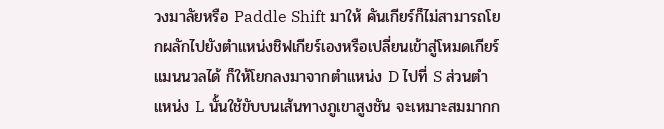วงมาลัยหรือ Paddle Shift มาให้ คันเกียร์ก็ไม่สามารถโยกผลักไปยังตำแหน่งชิฟเกียร์เองหรือเปลี่ยนเข้าสู่โหมดเกียร์แมนนวลได้ ก็ให้โยกลงมาจากตำแหน่ง D ไปที่ S ส่วนตำแหน่ง L นั้นใช้ขับบนเส้นทางภูเขาสูงชัน จะเหมาะสมมากก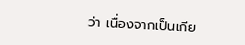ว่า เนื่องจากเป็นเกีย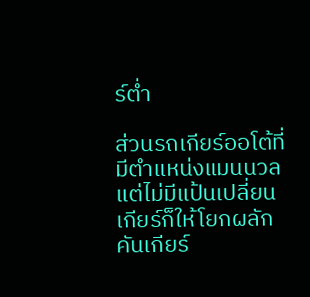ร์ต่ำ

ส่วนรถเกียร์ออโต้ที่มีตำแหน่งแมนนวลแต่ไม่มีแป้นเปลี่ยนเกียร์ก็ให้โยกผลักคันเกียร์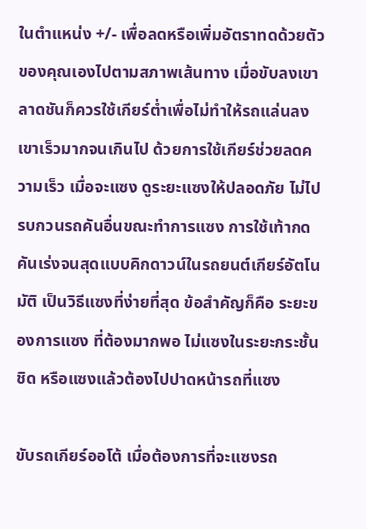ในตำแหน่ง +/- เพื่อลดหรือเพิ่มอัตราทดด้วยตัวของคุณเองไปตามสภาพเส้นทาง เมื่อขับลงเขาลาดชันก็ควรใช้เกียร์ต่ำเพื่อไม่ทำให้รถแล่นลงเขาเร็วมากจนเกินไป ด้วยการใช้เกียร์ช่วยลดความเร็ว เมื่อจะแซง ดูระยะแซงให้ปลอดภัย ไม่ไปรบกวนรถคันอื่นขณะทำการแซง การใช้เท้ากดคันเร่งจนสุดแบบคิกดาวน์ในรถยนต์เกียร์อัตโนมัติ เป็นวิธีแซงที่ง่ายที่สุด ข้อสำคัญก็คือ ระยะของการแซง ที่ต้องมากพอ ไม่แซงในระยะกระชั้นชิด หรือแซงแล้วต้องไปปาดหน้ารถที่แซง

ขับรถเกียร์ออโต้ เมื่อต้องการที่จะแซงรถ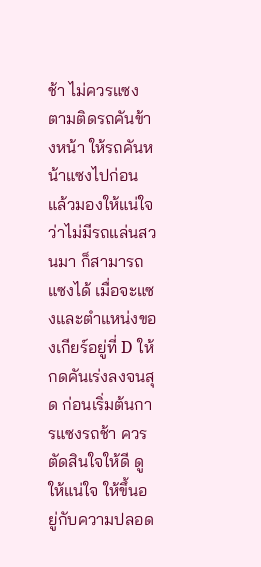ช้า ไม่ควรแซงตามติดรถคันข้างหน้า ให้รถคันหน้าแซงไปก่อน แล้วมองให้แน่ใจว่าไม่มีรถแล่นสวนมา ก็สามารถแซงได้ เมื่อจะแซงและตำแหน่งของเกียร์อยู่ที่ D ให้กดคันเร่งลงจนสุด ก่อนเริ่มต้นการแซงรถช้า ควรตัดสินใจให้ดี ดูให้แน่ใจ ให้ขึ้นอยู่กับความปลอด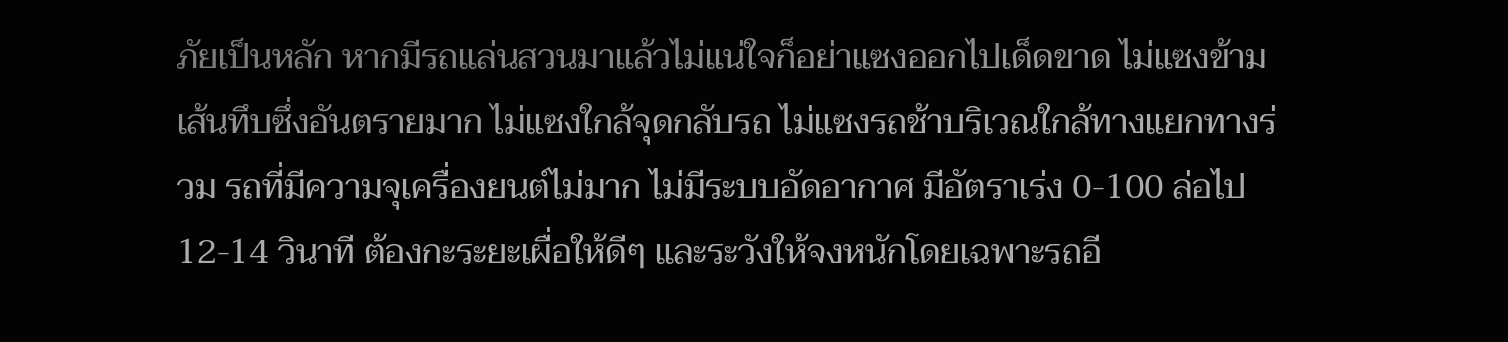ภัยเป็นหลัก หากมีรถแล่นสวนมาแล้วไม่แน่ใจก็อย่าแซงออกไปเด็ดขาด ไม่แซงข้ามเส้นทึบซึ่งอันตรายมาก ไม่แซงใกล้จุดกลับรถ ไม่แซงรถช้าบริเวณใกล้ทางแยกทางร่วม รถที่มีความจุเครื่องยนต์ไม่มาก ไม่มีระบบอัดอากาศ มีอัตราเร่ง 0-100 ล่อไป 12-14 วินาที ต้องกะระยะเผื่อให้ดีๆ และระวังให้จงหนักโดยเฉพาะรถอี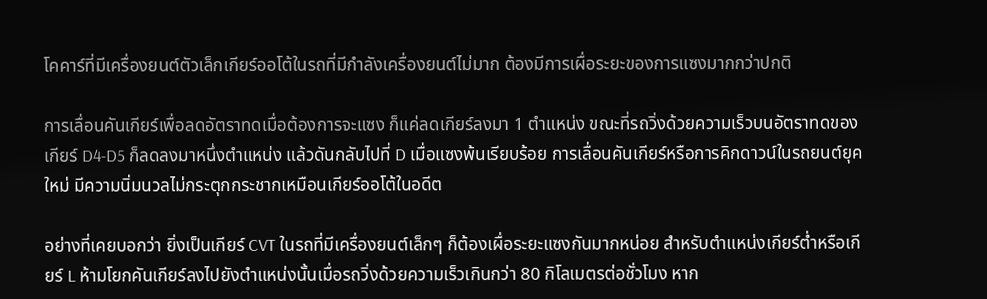โคคาร์ที่มีเครื่องยนต์ตัวเล็กเกียร์ออโต้ในรถที่มีกำลังเครื่องยนต์ไม่มาก ต้องมีการเผื่อระยะของการแซงมากกว่าปกติ

การเลื่อนคันเกียร์เพื่อลดอัตราทดเมื่อต้องการจะแซง ก็แค่ลดเกียร์ลงมา 1 ตำแหน่ง ขณะที่รถวิ่งด้วยความเร็วบนอัตราทดของเกียร์ D4-D5 ก็ลดลงมาหนึ่งตำแหน่ง แล้วดันกลับไปที่ D เมื่อแซงพ้นเรียบร้อย การเลื่อนคันเกียร์หรือการคิกดาวน์ในรถยนต์ยุคใหม่ มีความนิ่มนวลไม่กระตุกกระชากเหมือนเกียร์ออโต้ในอดีต

อย่างที่เคยบอกว่า ยิ่งเป็นเกียร์ CVT ในรถที่มีเครื่องยนต์เล็กๆ ก็ต้องเผื่อระยะแซงกันมากหน่อย สำหรับตำแหน่งเกียร์ต่ำหรือเกียร์ L ห้ามโยกคันเกียร์ลงไปยังตำแหน่งนั้นเมื่อรถวิ่งด้วยความเร็วเกินกว่า 80 กิโลเมตรต่อชั่วโมง หาก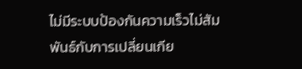ไม่มีระบบป้องกันความเร็วไม่สัมพันธ์กับการเปลี่ยนเกีย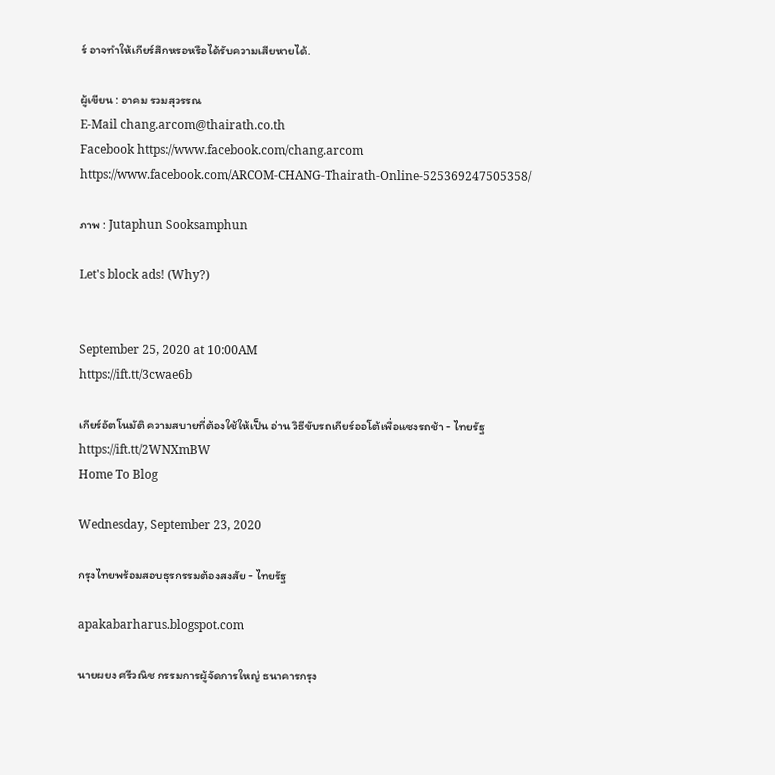ร์ อาจทำให้เกียร์สึกหรอหรือได้รับความเสียหายได้.

ผู้เขียน : อาคม รวมสุวรรณ
E-Mail chang.arcom@thairath.co.th
Facebook https://www.facebook.com/chang.arcom
https://www.facebook.com/ARCOM-CHANG-Thairath-Online-525369247505358/

ภาพ : Jutaphun Sooksamphun

Let's block ads! (Why?)


September 25, 2020 at 10:00AM
https://ift.tt/3cwae6b

เกียร์อัตโนมัติ ความสบายที่ต้องใช้ให้เป็น อ่าน วิธีขับรถเกียร์ออโต้เพื่อแซงรถช้า - ไทยรัฐ
https://ift.tt/2WNXmBW
Home To Blog

Wednesday, September 23, 2020

กรุงไทยพร้อมสอบธุรกรรมต้องสงสัย - ไทยรัฐ

apakabarharus.blogspot.com

นายผยง ศรีวณิช กรรมการผู้จัดการใหญ่ ธนาคารกรุง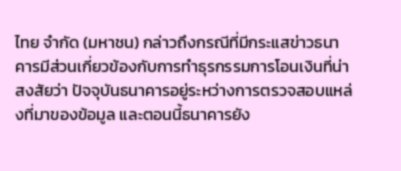ไทย จำกัด (มหาชน) กล่าวถึงกรณีที่มีกระแสข่าวธนาคารมีส่วนเกี่ยวข้องกับการทำธุรกรรมการโอนเงินที่น่าสงสัยว่า ปัจจุบันธนาคารอยู่ระหว่างการตรวจสอบแหล่งที่มาของข้อมูล และตอนนี้ธนาคารยัง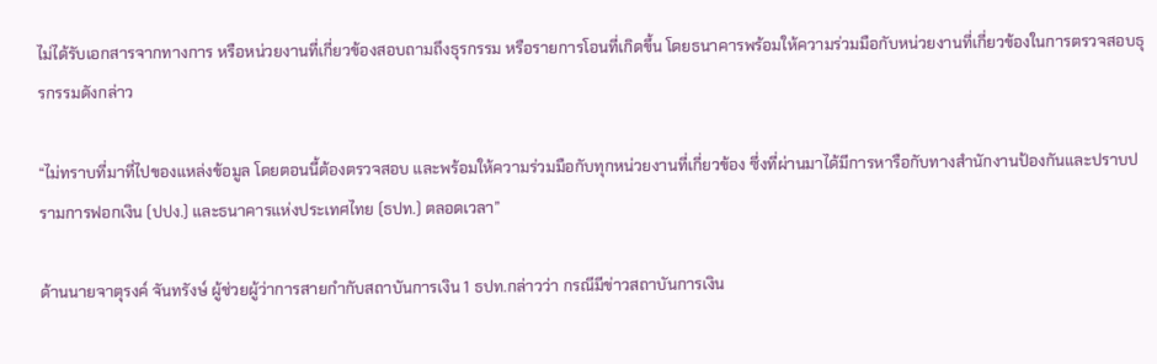ไม่ได้รับเอกสารจากทางการ หรือหน่วยงานที่เกี่ยวข้องสอบถามถึงธุรกรรม หรือรายการโอนที่เกิดขึ้น โดยธนาคารพร้อมให้ความร่วมมือกับหน่วยงานที่เกี่ยวข้องในการตรวจสอบธุรกรรมดังกล่าว

“ไม่ทราบที่มาที่ไปของแหล่งข้อมูล โดยตอนนี้ต้องตรวจสอบ และพร้อมให้ความร่วมมือกับทุกหน่วยงานที่เกี่ยวข้อง ซึ่งที่ผ่านมาได้มีการหารือกับทางสำนักงานป้องกันและปราบปรามการฟอกเงิน (ปปง.) และธนาคารแห่งประเทศไทย (ธปท.) ตลอดเวลา”

ด้านนายจาตุรงค์ จันทรังษ์ ผู้ช่วยผู้ว่าการสายกำกับสถาบันการเงิน 1 ธปท.กล่าวว่า กรณีมีข่าวสถาบันการเงิน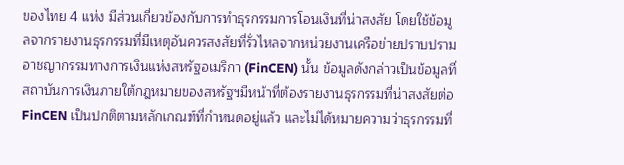ของไทย 4 แห่ง มีส่วนเกี่ยวข้องกับการทำธุรกรรมการโอนเงินที่น่าสงสัย โดยใช้ข้อมูลจากรายงานธุรกรรมที่มีเหตุอันควรสงสัยที่รั่วไหลจากหน่วยงานเครือข่ายปราบปรามอาชญากรรมทางการเงินแห่งสหรัฐอเมริกา (FinCEN) นั้น ข้อมูลดังกล่าวเป็นข้อมูลที่สถาบันการเงินภายใต้กฎหมายของสหรัฐฯมีหน้าที่ต้องรายงานธุรกรรมที่น่าสงสัยต่อ FinCEN เป็นปกติตามหลักเกณฑ์ที่กำหนดอยู่แล้ว และไม่ได้หมายความว่าธุรกรรมที่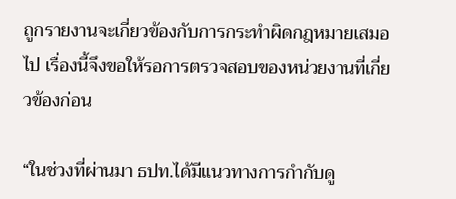ถูกรายงานจะเกี่ยวข้องกับการกระทำผิดกฎหมายเสมอไป เรื่องนี้จึงขอให้รอการตรวจสอบของหน่วยงานที่เกี่ยวข้องก่อน

“ในช่วงที่ผ่านมา ธปท.ได้มีแนวทางการกำกับดู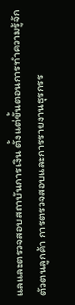แลและตรวจสอบสถาบันการเงิน ตั้งแต่ขั้นตอนการทำความรู้จักตัวตนลูกค้า การตรวจสอบและการรายงานธุรกรร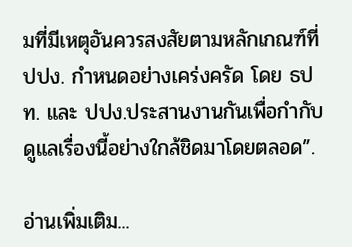มที่มีเหตุอันควรสงสัยตามหลักเกณฑ์ที่ ปปง. กำหนดอย่างเคร่งครัด โดย ธปท. และ ปปง.ประสานงานกันเพื่อกำกับดูแลเรื่องนี้อย่างใกล้ชิดมาโดยตลอด”.

อ่านเพิ่มเติม...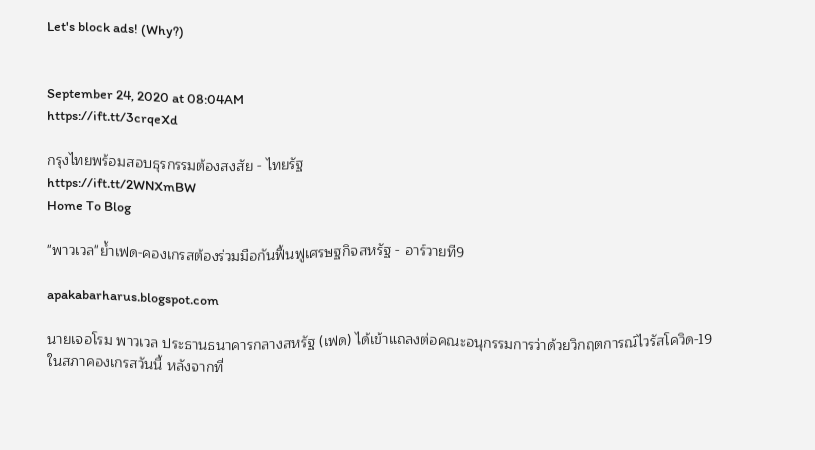Let's block ads! (Why?)


September 24, 2020 at 08:04AM
https://ift.tt/3crqeXd

กรุงไทยพร้อมสอบธุรกรรมต้องสงสัย - ไทยรัฐ
https://ift.tt/2WNXmBW
Home To Blog

"พาวเวล"ย้ำเฟด-คองเกรสต้องร่วมมือกันฟื้นฟูเศรษฐกิจสหรัฐ - อาร์วายที9

apakabarharus.blogspot.com

นายเจอโรม พาวเวล ประธานธนาคารกลางสหรัฐ (เฟด) ได้เข้าแถลงต่อคณะอนุกรรมการว่าด้วยวิกฤตการณ์ไวรัสโควิด-19 ในสภาคองเกรสวันนี้ หลังจากที่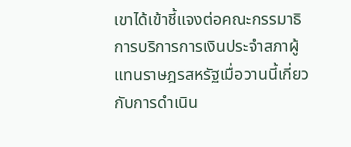เขาได้เข้าชี้แจงต่อคณะกรรมาธิการบริการการเงินประจำสภาผู้แทนราษฎรสหรัฐเมื่อวานนี้เกี่ยวกับการดำเนิน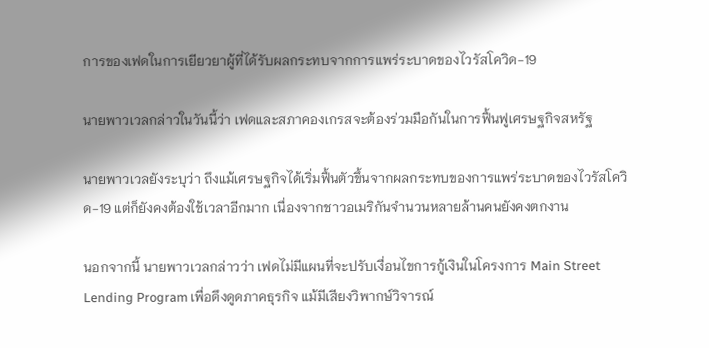การของเฟดในการเยียวยาผู้ที่ได้รับผลกระทบจากการแพร่ระบาดของไวรัสโควิด-19

นายพาวเวลกล่าวในวันนี้ว่า เฟดและสภาคองเกรสจะต้องร่วมมือกันในการฟื้นฟูเศรษฐกิจสหรัฐ

นายพาวเวลยังระบุว่า ถึงแม้เศรษฐกิจได้เริ่มฟื้นตัวขึ้นจากผลกระทบของการแพร่ระบาดของไวรัสโควิด-19 แต่ก็ยังคงต้องใช้เวลาอีกมาก เนื่องจากชาวอเมริกันจำนวนหลายล้านคนยังคงตกงาน

นอกจากนี้ นายพาวเวลกล่าวว่า เฟดไม่มีแผนที่จะปรับเงื่อนไขการกู้เงินในโครงการ Main Street Lending Program เพื่อดึงดูดภาคธุรกิจ แม้มีเสียงวิพากษ์วิจารณ์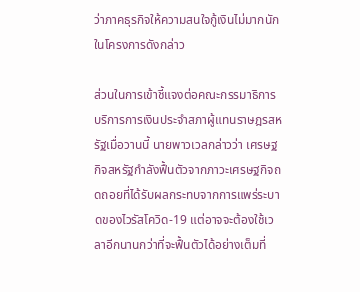ว่าภาคธุรกิจให้ความสนใจกู้เงินไม่มากนักในโครงการดังกล่าว

ส่วนในการเข้าชี้แจงต่อคณะกรรมาธิการบริการการเงินประจำสภาผู้แทนราษฎรสหรัฐเมื่อวานนี้ นายพาวเวลกล่าวว่า เศรษฐกิจสหรัฐกำลังฟื้นตัวจากภาวะเศรษฐกิจถดถอยที่ได้รับผลกระทบจากการแพร่ระบาดของไวรัสโควิด-19 แต่อาจจะต้องใช้เวลาอีกนานกว่าที่จะฟื้นตัวได้อย่างเต็มที่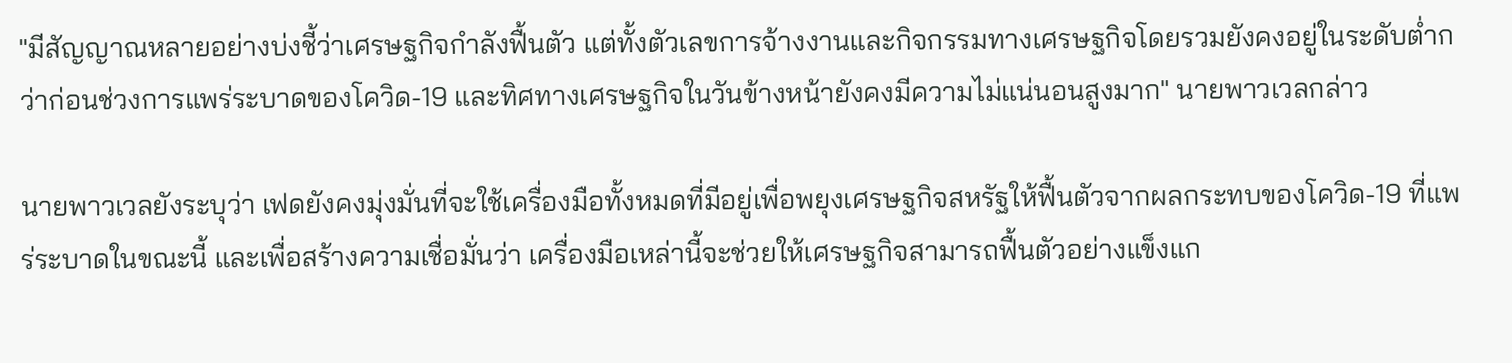"มีสัญญาณหลายอย่างบ่งชี้ว่าเศรษฐกิจกำลังฟื้นตัว แต่ทั้งตัวเลขการจ้างงานและกิจกรรมทางเศรษฐกิจโดยรวมยังคงอยู่ในระดับต่ำกว่าก่อนช่วงการแพร่ระบาดของโควิด-19 และทิศทางเศรษฐกิจในวันข้างหน้ายังคงมีความไม่แน่นอนสูงมาก" นายพาวเวลกล่าว

นายพาวเวลยังระบุว่า เฟดยังคงมุ่งมั่นที่จะใช้เครื่องมือทั้งหมดที่มีอยู่เพื่อพยุงเศรษฐกิจสหรัฐให้ฟื้นตัวจากผลกระทบของโควิด-19 ที่แพร่ระบาดในขณะนี้ และเพื่อสร้างความเชื่อมั่นว่า เครื่องมือเหล่านี้จะช่วยให้เศรษฐกิจสามารถฟื้นตัวอย่างแข็งแก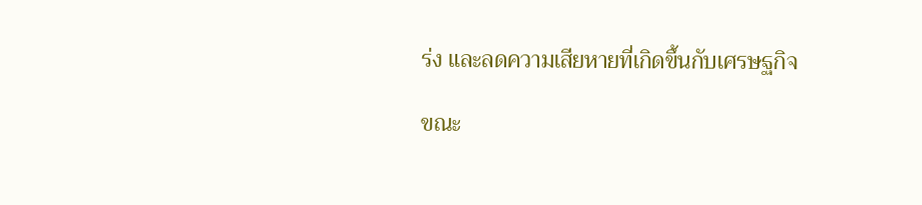ร่ง และลดความเสียหายที่เกิดขึ้นกับเศรษฐกิจ

ขณะ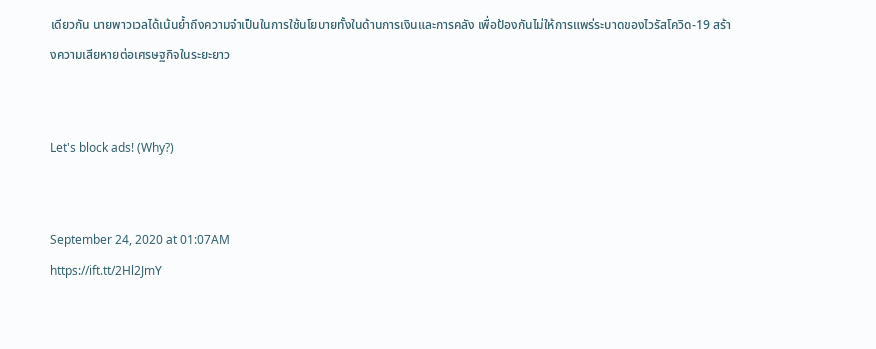เดียวกัน นายพาวเวลได้เน้นย้ำถึงความจำเป็นในการใช้นโยบายทั้งในด้านการเงินและการคลัง เพื่อป้องกันไม่ให้การแพร่ระบาดของไวรัสโควิด-19 สร้างความเสียหายต่อเศรษฐกิจในระยะยาว


Let's block ads! (Why?)


September 24, 2020 at 01:07AM
https://ift.tt/2Hl2JmY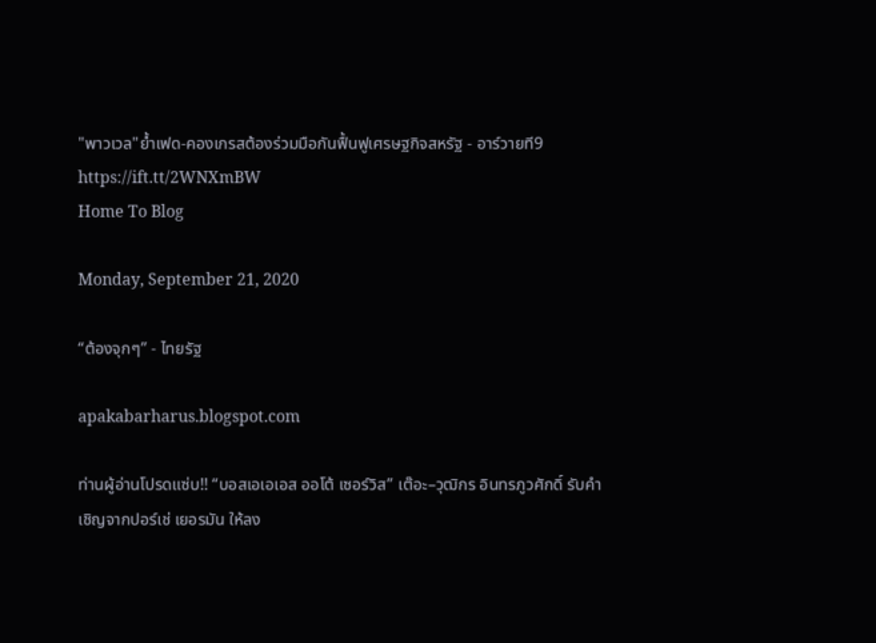"พาวเวล"ย้ำเฟด-คองเกรสต้องร่วมมือกันฟื้นฟูเศรษฐกิจสหรัฐ - อาร์วายที9
https://ift.tt/2WNXmBW
Home To Blog

Monday, September 21, 2020

“ต้องจุกๆ” - ไทยรัฐ

apakabarharus.blogspot.com

ท่านผู้อ่านโปรดแซ่บ!! “บอสเอเอเอส ออโต้ เซอร์วิส” เต๊อะ–วุฒิกร อินทรภูวศักดิ์ รับคำเชิญจากปอร์เช่ เยอรมัน ให้ลง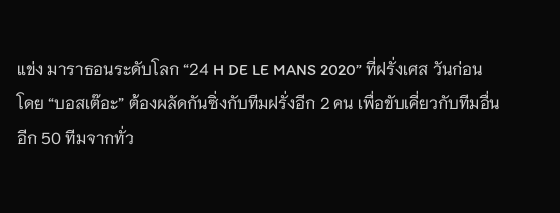แข่ง มาราธอนระดับโลก “24 H DE LE MANS 2020” ที่ฝรั่งเศส วันก่อน โดย “บอสเต๊อะ” ต้องผลัดกันซิ่งกับทีมฝรั่งอีก 2 คน เพื่อขับเคี่ยวกับทีมอื่นอีก 50 ทีมจากทั่ว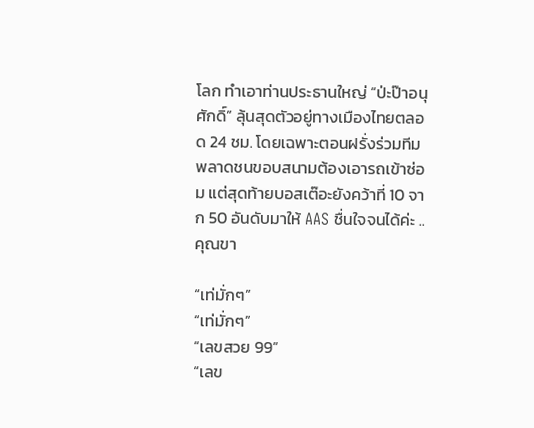โลก ทำเอาท่านประธานใหญ่ “ป่ะป๊าอนุศักดิ์” ลุ้นสุดตัวอยู่ทางเมืองไทยตลอด 24 ชม. โดยเฉพาะตอนฝรั่งร่วมทีมพลาดชนขอบสนามต้องเอารถเข้าซ่อม แต่สุดท้ายบอสเต๊อะยังคว้าที่ 10 จาก 50 อันดับมาให้ AAS ชื่นใจจนได้ค่ะ ..คุณขา

“เท่มั่กๆ”
“เท่มั่กๆ”
“เลขสวย 99”
“เลข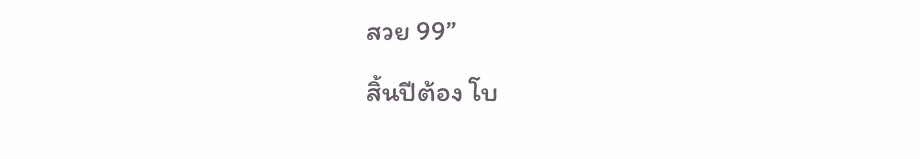สวย 99”

สิ้นปีต้อง โบ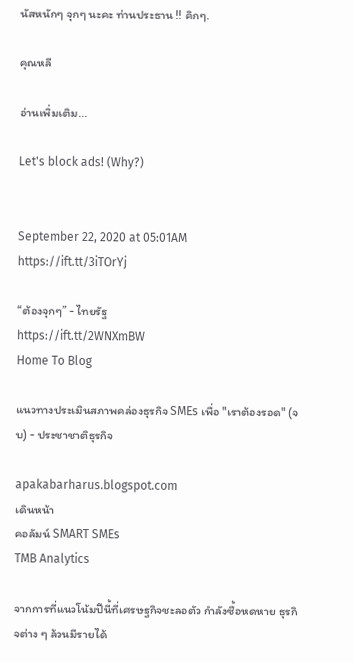นัสหนักๆ จุกๆ นะคะ ท่านประธาน !! คิกๆ.

คุณหลี

อ่านเพิ่มเติม...

Let's block ads! (Why?)


September 22, 2020 at 05:01AM
https://ift.tt/3iTOrYj

“ต้องจุกๆ” - ไทยรัฐ
https://ift.tt/2WNXmBW
Home To Blog

แนวทางประเมินสภาพคล่องธุรกิจ SMEs เพื่อ "เราต้องรอด" (จบ) - ประชาชาติธุรกิจ

apakabarharus.blogspot.com
เดินหน้า
คอลัมน์ SMART SMEs
TMB Analytics

จากการที่แนวโน้มปีนี้ที่เศรษฐกิจชะลอตัว กำลังซื้อหดหาย ธุรกิจต่าง ๆ ล้วนมีรายได้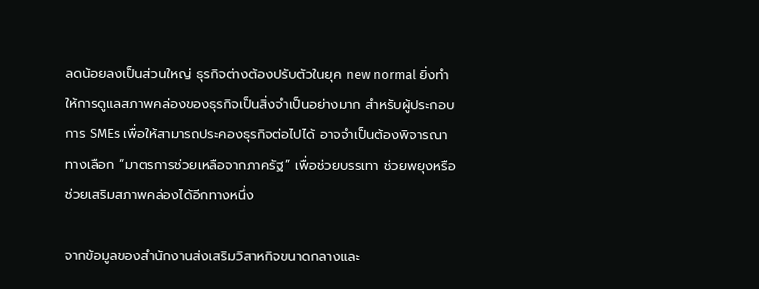ลดน้อยลงเป็นส่วนใหญ่ ธุรกิจต่างต้องปรับตัวในยุค new normal ยิ่งทำให้การดูแลสภาพคล่องของธุรกิจเป็นสิ่งจำเป็นอย่างมาก สำหรับผู้ประกอบการ SMEs เพื่อให้สามารถประคองธุรกิจต่อไปได้ อาจจำเป็นต้องพิจารณาทางเลือก “มาตรการช่วยเหลือจากภาครัฐ” เพื่อช่วยบรรเทา ช่วยพยุงหรือช่วยเสริมสภาพคล่องได้อีกทางหนึ่ง

จากข้อมูลของสํานักงานส่งเสริมวิสาหกิจขนาดกลางและ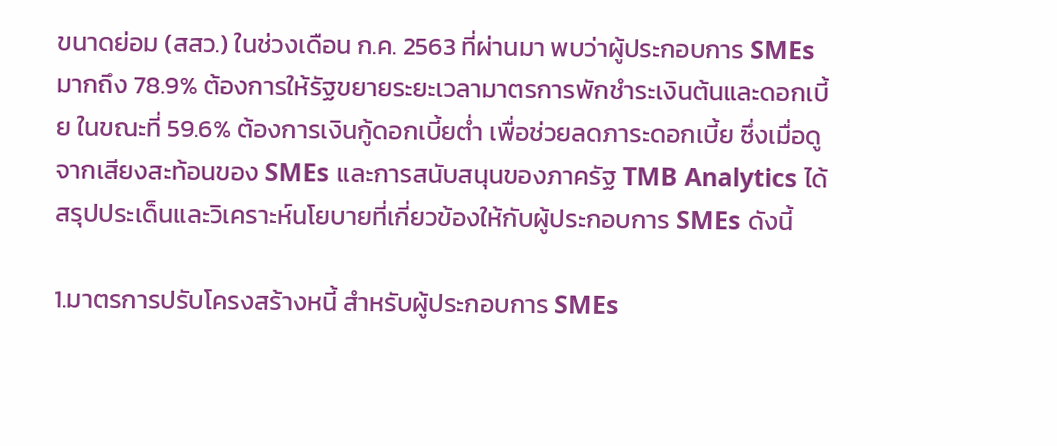ขนาดย่อม (สสว.) ในช่วงเดือน ก.ค. 2563 ที่ผ่านมา พบว่าผู้ประกอบการ SMEs มากถึง 78.9% ต้องการให้รัฐขยายระยะเวลามาตรการพักชำระเงินต้นและดอกเบี้ย ในขณะที่ 59.6% ต้องการเงินกู้ดอกเบี้ยต่ำ เพื่อช่วยลดภาระดอกเบี้ย ซึ่งเมื่อดูจากเสียงสะท้อนของ SMEs และการสนับสนุนของภาครัฐ TMB Analytics ได้สรุปประเด็นและวิเคราะห์นโยบายที่เกี่ยวข้องให้กับผู้ประกอบการ SMEs ดังนี้

1.มาตรการปรับโครงสร้างหนี้ สำหรับผู้ประกอบการ SMEs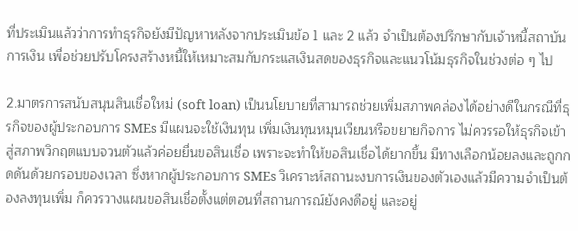ที่ประเมินแล้วว่าการทำธุรกิจยังมีปัญหาหลังจากประเมินข้อ 1 และ 2 แล้ว จำเป็นต้องปรึกษากับเจ้าหนี้สถาบันการเงิน เพื่อช่วยปรับโครงสร้างหนี้ให้เหมาะสมกับกระแสเงินสดของธุรกิจและแนวโน้มธุรกิจในช่วงต่อ ๆ ไป

2.มาตรการสนับสนุนสินเชื่อใหม่ (soft loan) เป็นนโยบายที่สามารถช่วยเพิ่มสภาพคล่องได้อย่างดีในกรณีที่ธุรกิจของผู้ประกอบการ SMEs มีแผนจะใช้เงินทุน เพิ่มเงินทุนหมุนเวียนหรือขยายกิจการ ไม่ควรรอให้ธุรกิจเข้าสู่สภาพวิกฤตแบบจวนตัวแล้วค่อยยื่นขอสินเชื่อ เพราะจะทำให้ขอสินเชื่อได้ยากขึ้น มีทางเลือกน้อยลงและถูกกดดันด้วยกรอบของเวลา ซึ่งหากผู้ประกอบการ SMEs วิเคราะห์สถานะงบการเงินของตัวเองแล้วมีความจำเป็นต้องลงทุนเพิ่ม ก็ควรวางแผนขอสินเชื่อตั้งแต่ตอนที่สถานการณ์ยังคงดีอยู่ และอยู่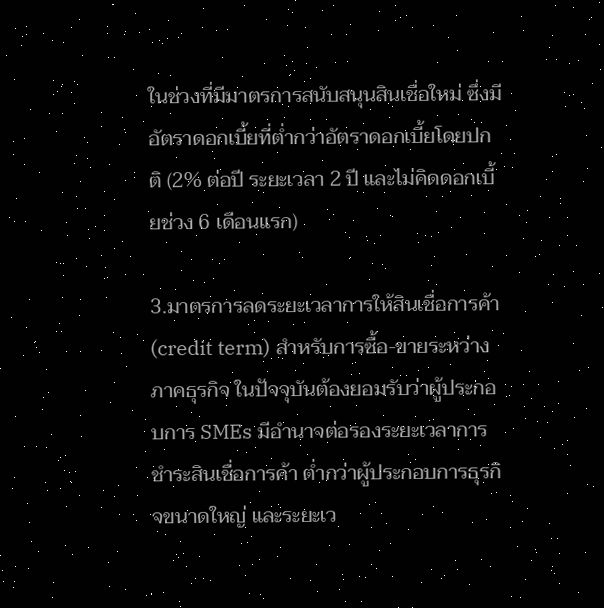ในช่วงที่มีมาตรการสนับสนุนสินเชื่อใหม่ ซึ่งมีอัตราดอกเบี้ยที่ต่ำกว่าอัตราดอกเบี้ยโดยปกติ (2% ต่อปี ระยะเวลา 2 ปี และไม่คิดดอกเบี้ยช่วง 6 เดือนแรก)

3.มาตรการลดระยะเวลาการให้สินเชื่อการค้า (credit term) สำหรับการซื้อ-ขายระหว่างภาคธุรกิจ ในปัจจุบันต้องยอมรับว่าผู้ประกอบการ SMEs มีอำนาจต่อรองระยะเวลาการชำระสินเชื่อการค้า ต่ำกว่าผู้ประกอบการธุรกิจขนาดใหญ่ และระยะเว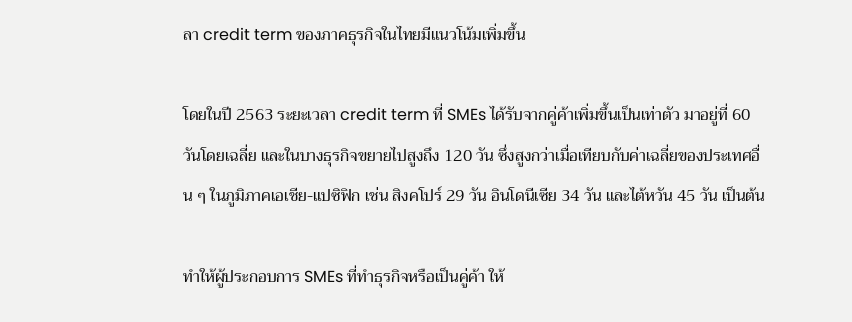ลา credit term ของภาคธุรกิจในไทยมีแนวโน้มเพิ่มขึ้น

โดยในปี 2563 ระยะเวลา credit term ที่ SMEs ได้รับจากคู่ค้าเพิ่มขึ้นเป็นเท่าตัว มาอยู่ที่ 60 วันโดยเฉลี่ย และในบางธุรกิจขยายไปสูงถึง 120 วัน ซึ่งสูงกว่าเมื่อเทียบกับค่าเฉลี่ยของประเทศอื่น ๆ ในภูมิภาคเอเชีย-แปซิฟิก เช่น สิงคโปร์ 29 วัน อินโดนีเซีย 34 วัน และไต้หวัน 45 วัน เป็นต้น

ทำให้ผู้ประกอบการ SMEs ที่ทำธุรกิจหรือเป็นคู่ค้า ให้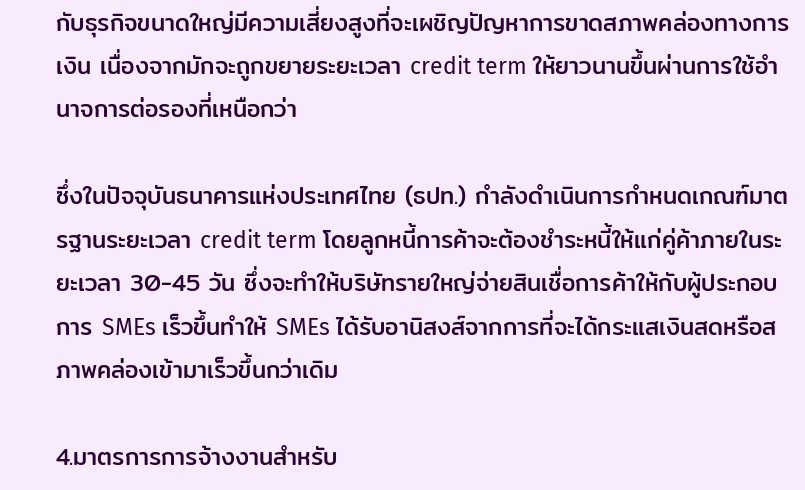กับธุรกิจขนาดใหญ่มีความเสี่ยงสูงที่จะเผชิญปัญหาการขาดสภาพคล่องทางการเงิน เนื่องจากมักจะถูกขยายระยะเวลา credit term ให้ยาวนานขึ้นผ่านการใช้อำนาจการต่อรองที่เหนือกว่า

ซึ่งในปัจจุบันธนาคารแห่งประเทศไทย (ธปท.) กำลังดำเนินการกำหนดเกณฑ์มาตรฐานระยะเวลา credit term โดยลูกหนี้การค้าจะต้องชำระหนี้ให้แก่คู่ค้าภายในระยะเวลา 30-45 วัน ซึ่งจะทำให้บริษัทรายใหญ่จ่ายสินเชื่อการค้าให้กับผู้ประกอบการ SMEs เร็วขึ้นทำให้ SMEs ได้รับอานิสงส์จากการที่จะได้กระแสเงินสดหรือสภาพคล่องเข้ามาเร็วขึ้นกว่าเดิม

4.มาตรการการจ้างงานสำหรับ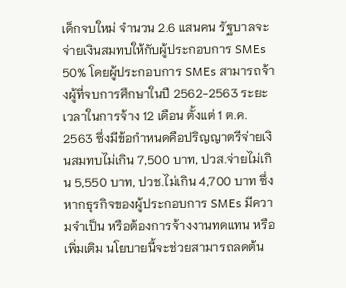เด็กจบใหม่ จำนวน 2.6 แสนคน รัฐบาลจะจ่ายเงินสมทบให้กับผู้ประกอบการ SMEs 50% โดยผู้ประกอบการ SMEs สามารถจ้างผู้ที่จบการศึกษาในปี 2562-2563 ระยะเวลาในการจ้าง 12 เดือน ตั้งแต่ 1 ต.ค. 2563 ซึ่งมีข้อกำหนดคือปริญญาตรีจ่ายเงินสมทบไม่เกิน 7,500 บาท, ปวส.จ่ายไม่เกิน 5,550 บาท, ปวช.ไม่เกิน 4,700 บาท ซึ่งหากธุรกิจของผู้ประกอบการ SMEs มีความจำเป็น หรือต้องการจ้างงานทดแทน หรือเพิ่มเติม นโยบายนี้จะช่วยสามารถลดต้น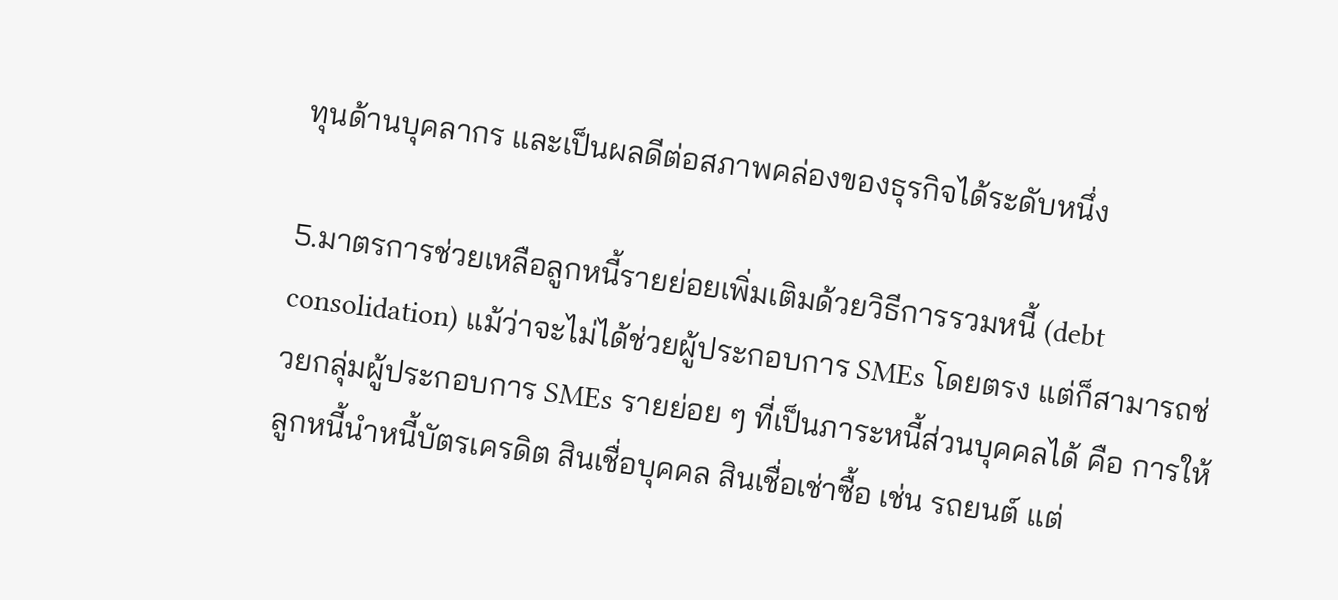ทุนด้านบุคลากร และเป็นผลดีต่อสภาพคล่องของธุรกิจได้ระดับหนึ่ง

5.มาตรการช่วยเหลือลูกหนี้รายย่อยเพิ่มเติมด้วยวิธีการรวมหนี้ (debt consolidation) แม้ว่าจะไม่ได้ช่วยผู้ประกอบการ SMEs โดยตรง แต่ก็สามารถช่วยกลุ่มผู้ประกอบการ SMEs รายย่อย ๆ ที่เป็นภาระหนี้ส่วนบุคคลได้ คือ การให้ลูกหนี้นำหนี้บัตรเครดิต สินเชื่อบุคคล สินเชื่อเช่าซื้อ เช่น รถยนต์ แต่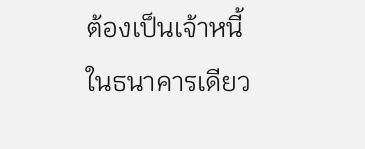ต้องเป็นเจ้าหนี้ในธนาคารเดียว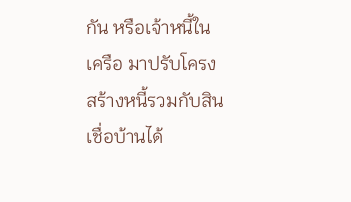กัน หรือเจ้าหนี้ในเครือ มาปรับโครงสร้างหนี้รวมกับสินเชื่อบ้านได้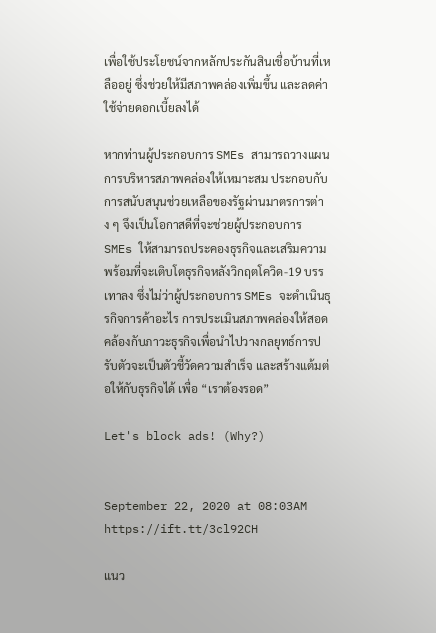เพื่อใช้ประโยชน์จากหลักประกันสินเชื่อบ้านที่เหลืออยู่ ซึ่งช่วยให้มีสภาพคล่องเพิ่มขึ้น และลดค่าใช้จ่ายดอกเบี้ยลงได้

หากท่านผู้ประกอบการ SMEs สามารถวางแผนการบริหารสภาพคล่องให้เหมาะสม ประกอบกับการสนับสนุนช่วยเหลือของรัฐผ่านมาตรการต่าง ๆ จึงเป็นโอกาสดีที่จะช่วยผู้ประกอบการ SMEs ให้สามารถประคองธุรกิจและเสริมความพร้อมที่จะเติบโตธุรกิจหลังวิกฤตโควิด-19 บรรเทาลง ซึ่งไม่ว่าผู้ประกอบการ SMEs จะดำเนินธุรกิจการค้าอะไร การประเมินสภาพคล่องให้สอดคล้องกับภาวะธุรกิจเพื่อนำไปวางกลยุทธ์การปรับตัวจะเป็นตัวชี้วัดความสำเร็จ และสร้างแต้มต่อให้กับธุรกิจได้ เพื่อ “เราต้องรอด”

Let's block ads! (Why?)


September 22, 2020 at 08:03AM
https://ift.tt/3cl92CH

แนว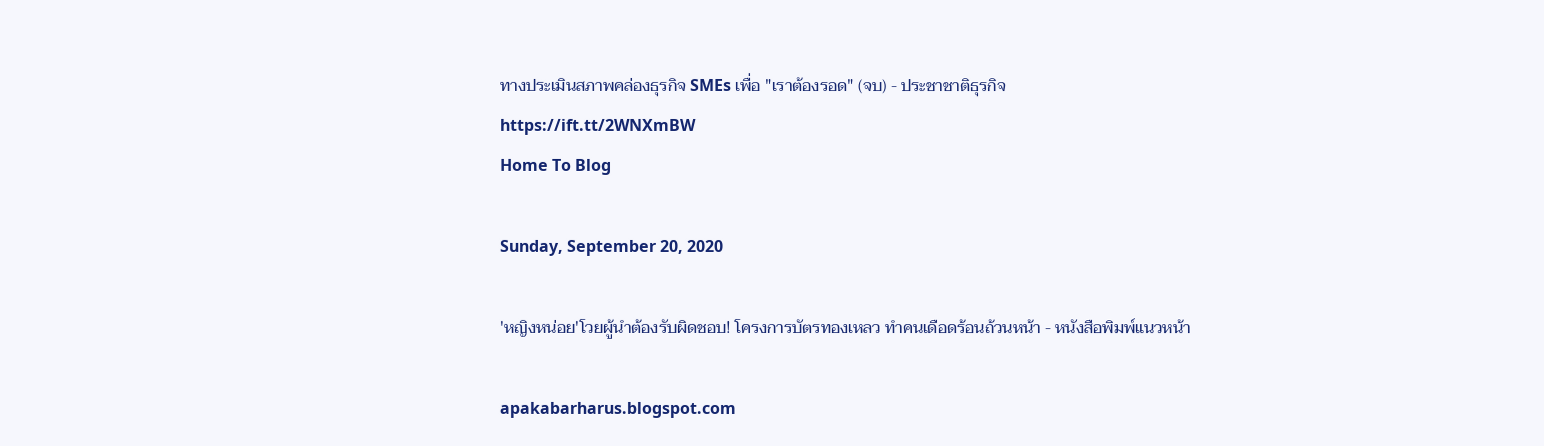ทางประเมินสภาพคล่องธุรกิจ SMEs เพื่อ "เราต้องรอด" (จบ) - ประชาชาติธุรกิจ
https://ift.tt/2WNXmBW
Home To Blog

Sunday, September 20, 2020

'หญิงหน่อย'โวยผู้นำต้องรับผิดชอบ! โครงการบัตรทองเหลว ทำคนเดือดร้อนถ้วนหน้า - หนังสือพิมพ์แนวหน้า

apakabarharus.blogspot.com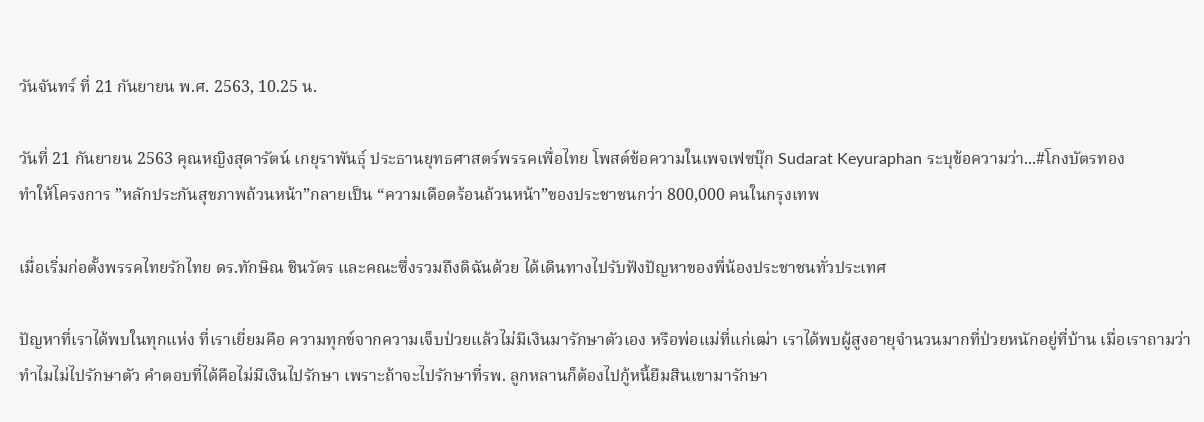วันจันทร์ ที่ 21 กันยายน พ.ศ. 2563, 10.25 น.

วันที่ 21 กันยายน 2563 คุณหญิงสุดารัตน์ เกยุราพันธุ์ ประธานยุทธศาสตร์พรรคเพื่อไทย โพสต์ข้อความในเพจเฟซบุ๊ก Sudarat Keyuraphan ระบุข้อความว่า...#โกงบัตรทอง
ทำให้โครงการ ”หลักประกันสุขภาพถ้วนหน้า”กลายเป็น “ความเดือดร้อนถ้วนหน้า”ของประชาชนกว่า 800,000 คนในกรุงเทพ

เมื่อเริ่มก่อตั้งพรรคไทยรักไทย ดร.ทักษิณ ชินวัตร และคณะซึ่งรวมถึงดิฉันด้วย ได้เดินทางไปรับฟังปัญหาของพี่น้องประชาชนทั่วประเทศ

ปัญหาที่เราได้พบในทุกแห่ง ที่เราเยี่ยมคือ ความทุกข์จากความเจ็บป่วยแล้วไม่มีเงินมารักษาตัวเอง หรือพ่อแม่ที่แก่เฒ่า เราได้พบผู้สูงอายุจำนวนมากที่ป่วยหนักอยู่ที่บ้าน เมื่อเราถามว่าทำไมไม่ไปรักษาตัว คำตอบที่ได้คือไม่มีเงินไปรักษา เพราะถ้าจะไปรักษาที่รพ. ลูกหลานก็ต้องไปกู้หนี้ยืมสินเขามารักษา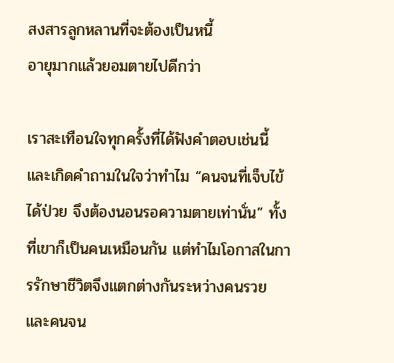สงสารลูกหลานที่จะต้องเป็นหนี้
อายุมากแล้วยอมตายไปดีกว่า

เราสะเทือนใจทุกครั้งที่ได้ฟังคำตอบเช่นนี้ และเกิดคำถามในใจว่าทำไม “คนจนที่เจ็บไข้ได้ป่วย จึงต้องนอนรอความตายเท่านั่น” ทั้งที่เขาก็เป็นคนเหมือนกัน แต่ทำไมโอกาสในการรักษาชีวิตจึงแตกต่างกันระหว่างคนรวย และคนจน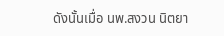ดังนั้นเมื่อ นพ.สงวน นิตยา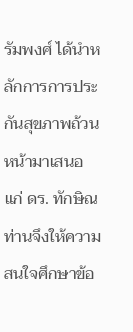รัมพงศ์ ได้นำหลักการการประกันสุขภาพถ้วนหน้ามาเสนอแก่ ดร. ทักษิณ ท่านจึงให้ความสนใจศึกษาข้อ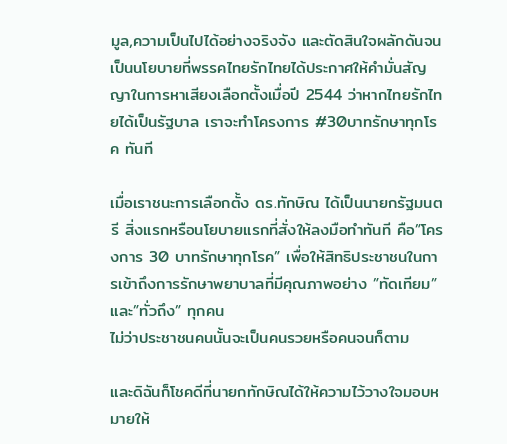มูล,ความเป็นไปได้อย่างจริงจัง และตัดสินใจผลักดันจนเป็นนโยบายที่พรรคไทยรักไทยได้ประกาศให้คำมั่นสัญญาในการหาเสียงเลือกตั้งเมื่อปี 2544 ว่าหากไทยรักไทยได้เป็นรัฐบาล เราจะทำโครงการ #30บาทรักษาทุกโรค ทันที

เมื่อเราชนะการเลือกตั้ง ดร.ทักษิณ ได้เป็นนายกรัฐมนตรี สิ่งแรกหรือนโยบายแรกที่สั่งให้ลงมือทำทันที คือ”โครงการ 30 บาทรักษาทุกโรค” เพื่อให้สิทธิประชาชนในการเข้าถึงการรักษาพยาบาลที่มีคุณภาพอย่าง ”ทัดเทียม”และ”ทั่วถึง” ทุกคน
ไม่ว่าประชาชนคนนั้นจะเป็นคนรวยหรือคนจนก็ตาม

และดิฉันก็โชคดีที่นายกทักษิณได้ให้ความไว้วางใจมอบหมายให้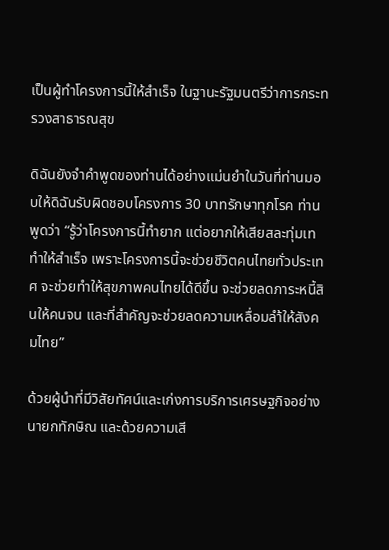เป็นผู้ทำโครงการนี้ให้สำเร็จ ในฐานะรัฐมนตรีว่าการกระทรวงสาธารณสุข

ดิฉันยังจำคำพูดของท่านได้อย่างแม่นยำในวันที่ท่านมอบให้ดิฉันรับผิดชอบโครงการ 30 บาทรักษาทุกโรค ท่านพูดว่า “รู้ว่าโครงการนี้ทำยาก แต่อยากให้เสียสละทุ่มเททำให้สำเร็จ เพราะโครงการนี้จะช่วยชีวิตคนไทยทั่วประเทศ จะช่วยทำให้สุขภาพคนไทยได้ดีขึ้น จะช่วยลดภาระหนี้สินให้คนจน และที่สำคัญจะช่วยลดความเหลื่อมลำ้ให้สังคมไทย”

ด้วยผู้นำที่มีวิสัยทัศน์และเก่งการบริการเศรษฐกิจอย่างนายกทักษิณ และด้วยความเสี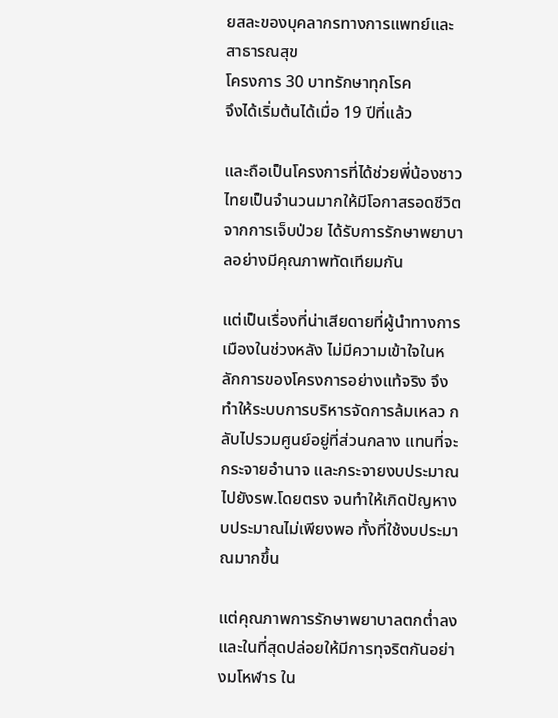ยสละของบุคลากรทางการแพทย์และสาธารณสุข
โครงการ 30 บาทรักษาทุกโรค
จึงได้เริ่มต้นได้เมื่อ 19 ปีที่แล้ว

และถือเป็นโครงการที่ได้ช่วยพี่น้องชาวไทยเป็นจำนวนมากให้มีโอกาสรอดชีวิตจากการเจ็บป่วย ได้รับการรักษาพยาบาลอย่างมีคุณภาพทัดเทียมกัน

แต่เป็นเรื่องที่น่าเสียดายที่ผู้นำทางการเมืองในช่วงหลัง ไม่มีความเข้าใจในหลักการของโครงการอย่างแท้จริง จึงทำให้ระบบการบริหารจัดการล้มเหลว กลับไปรวมศูนย์อยู่ที่ส่วนกลาง แทนที่จะกระจายอำนาจ และกระจายงบประมาณไปยังรพ.โดยตรง จนทำให้เกิดปัญหางบประมาณไม่เพียงพอ ทั้งที่ใช้งบประมาณมากขึ้น

แต่คุณภาพการรักษาพยาบาลตกต่ำลง และในที่สุดปล่อยให้มีการทุจริตกันอย่างมโหฬาร ใน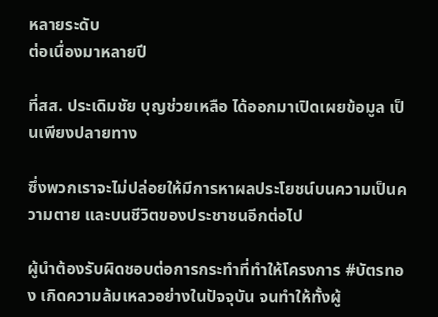หลายระดับ
ต่อเนื่องมาหลายปี

ที่สส. ประเดิมชัย บุญช่วยเหลือ ได้ออกมาเปิดเผยข้อมูล เป็นเพียงปลายทาง

ซึ่งพวกเราจะไม่ปล่อยให้มีการหาผลประโยชน์บนความเป็นความตาย และบนชีวิตของประชาชนอีกต่อไป

ผู้นำต้องรับผิดชอบต่อการกระทำที่ทำให้โครงการ #บัตรทอง เกิดความล้มเหลวอย่างในปัจจุบัน จนทำให้ทั้งผู้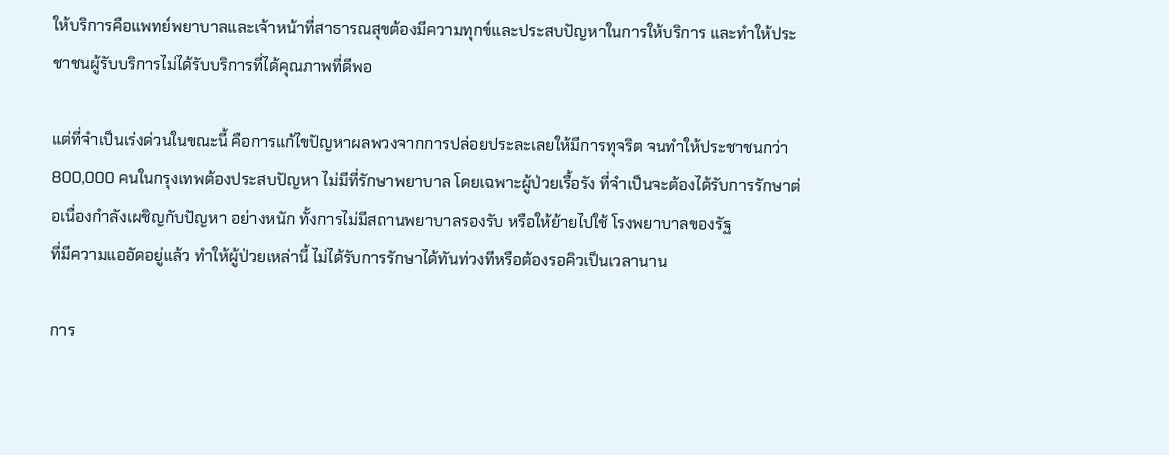ให้บริการคือแพทย์พยาบาลและเจ้าหน้าที่สาธารณสุขต้องมีความทุกข์และประสบปัญหาในการให้บริการ และทำให้ประชาชนผู้รับบริการไม่ได้รับบริการที่ได้คุณภาพที่ดีพอ

แต่ที่จำเป็นเร่งด่วนในขณะนี้ คือการแก้ไขปัญหาผลพวงจากการปล่อยประละเลยให้มีการทุจริต จนทำให้ประชาชนกว่า 800,000 คนในกรุงเทพต้องประสบปัญหา ไม่มีที่รักษาพยาบาล โดยเฉพาะผู้ป่วยเรื้อรัง ที่จำเป็นจะต้องได้รับการรักษาต่อเนื่องกำลังเผชิญกับปัญหา อย่างหนัก ทั้งการไม่มีสถานพยาบาลรองรับ หรือให้ย้ายไปใช้ โรงพยาบาลของรัฐ
ที่มีความแออัดอยู่แล้ว ทำให้ผู้ป่วยเหล่านี้ ไม่ได้รับการรักษาได้ทันท่วงทีหรือต้องรอคิวเป็นเวลานาน

การ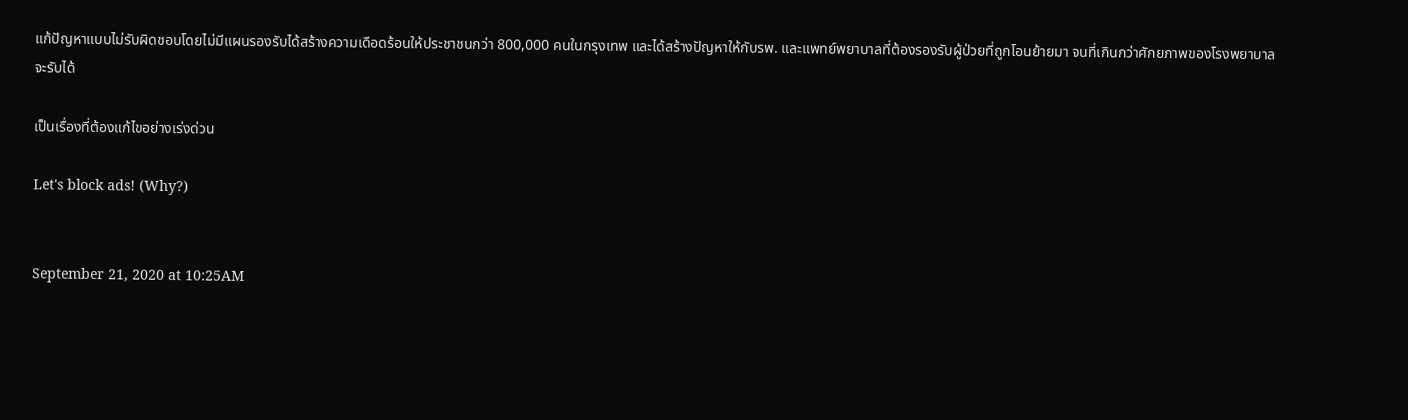แก้ปัญหาแบบไม่รับผิดชอบโดยไม่มีแผนรองรับได้สร้างความเดือดร้อนให้ประชาชนกว่า 800,000 คนในกรุงเทพ และได้สร้างปัญหาให้กับรพ. และแพทย์พยาบาลที่ต้องรองรับผู้ป่วยที่ถูกโอนย้ายมา จนที่เกินกว่าศักยภาพของโรงพยาบาลจะรับได้

เป็นเรื่องที่ต้องแก้ไขอย่างเร่งด่วน

Let's block ads! (Why?)


September 21, 2020 at 10:25AM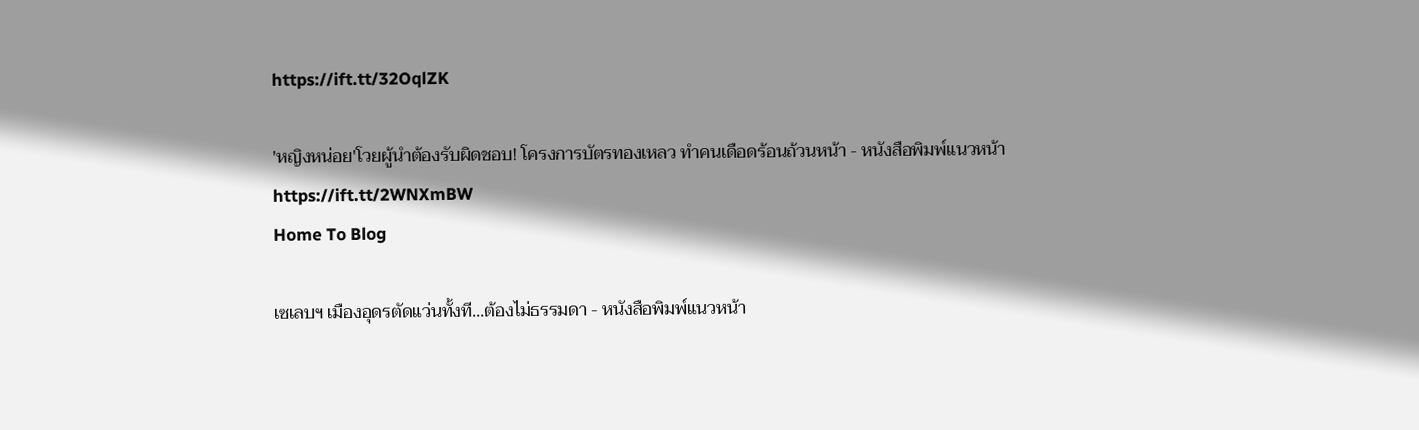https://ift.tt/32OqlZK

'หญิงหน่อย'โวยผู้นำต้องรับผิดชอบ! โครงการบัตรทองเหลว ทำคนเดือดร้อนถ้วนหน้า - หนังสือพิมพ์แนวหน้า
https://ift.tt/2WNXmBW
Home To Blog

เซเลบฯ เมืองอุดรตัดแว่นทั้งที...ต้องไม่ธรรมดา - หนังสือพิมพ์แนวหน้า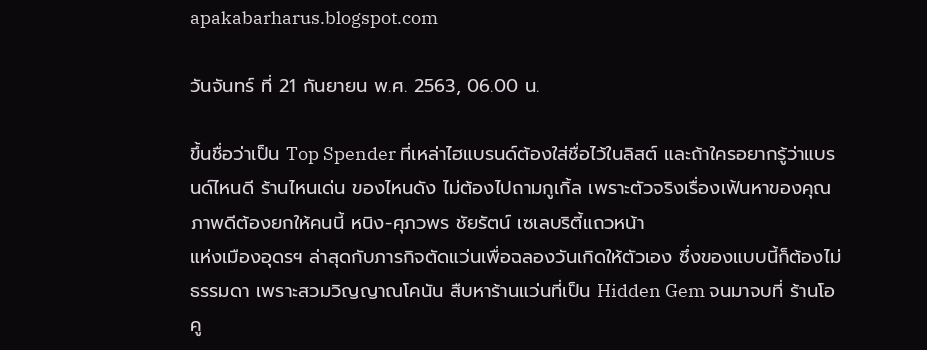apakabarharus.blogspot.com

วันจันทร์ ที่ 21 กันยายน พ.ศ. 2563, 06.00 น.

ขึ้นชื่อว่าเป็น Top Spender ที่เหล่าไฮแบรนด์ต้องใส่ชื่อไว้ในลิสต์ และถ้าใครอยากรู้ว่าแบรนด์ไหนดี ร้านไหนเด่น ของไหนดัง ไม่ต้องไปถามกูเกิ้ล เพราะตัวจริงเรื่องเฟ้นหาของคุณภาพดีต้องยกให้คนนี้ หนิง-ศุภวพร ชัยรัตน์ เซเลบริตี้แถวหน้า
แห่งเมืองอุดรฯ ล่าสุดกับภารกิจตัดแว่นเพื่อฉลองวันเกิดให้ตัวเอง ซึ่งของแบบนี้ก็ต้องไม่ธรรมดา เพราะสวมวิญญาณโคนัน สืบหาร้านแว่นที่เป็น Hidden Gem จนมาจบที่ ร้านโอคู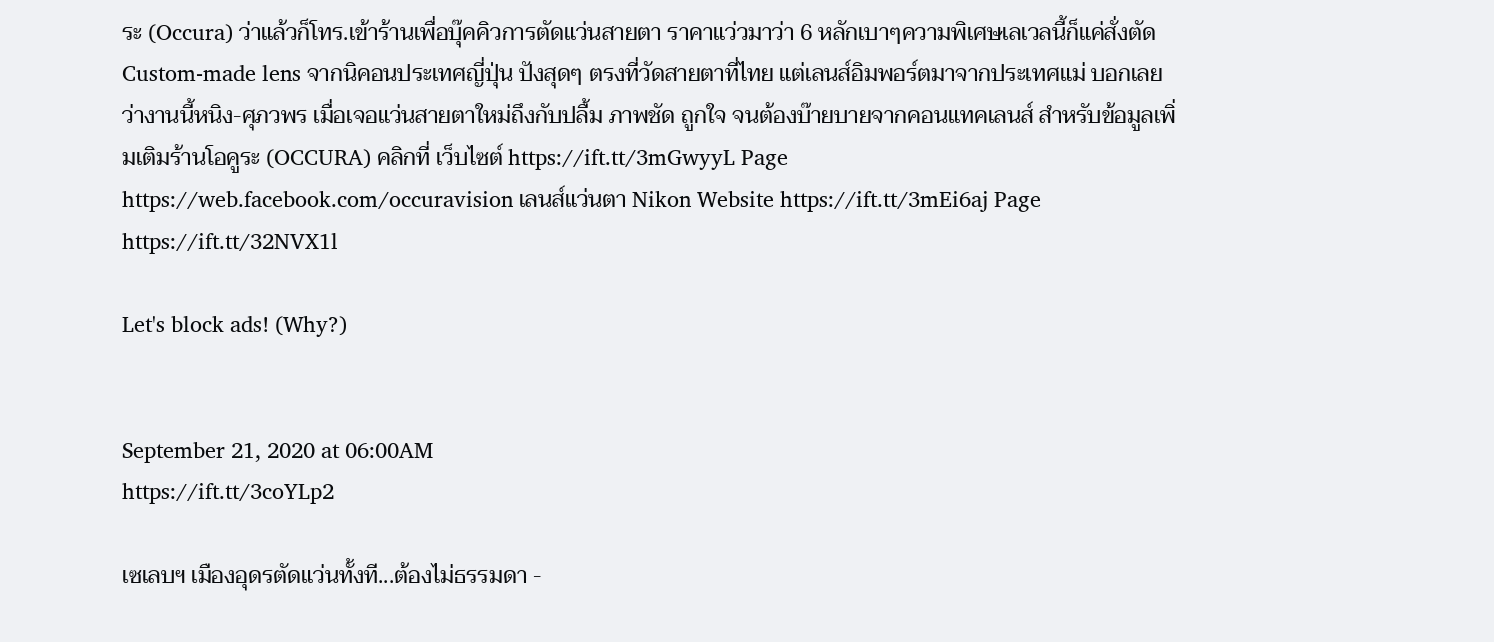ระ (Occura) ว่าแล้วก็โทร.เข้าร้านเพื่อบุ๊คคิวการตัดแว่นสายตา ราคาแว่วมาว่า 6 หลักเบาๆความพิเศษเลเวลนี้ก็แค่สั่งตัดCustom-made lens จากนิคอนประเทศญี่ปุ่น ปังสุดๆ ตรงที่วัดสายตาที่ไทย แต่เลนส์อิมพอร์ตมาจากประเทศแม่ บอกเลยว่างานนี้หนิง-ศุภวพร เมื่อเจอแว่นสายตาใหม่ถึงกับปลื้ม ภาพชัด ถูกใจ จนต้องบ๊ายบายจากคอนแทคเลนส์ สำหรับข้อมูลเพิ่มเติมร้านโอคูระ (OCCURA) คลิกที่ เว็บไซต์ https://ift.tt/3mGwyyL Page https://web.facebook.com/occuravision เลนส์แว่นตา Nikon Website https://ift.tt/3mEi6aj Page https://ift.tt/32NVX1l

Let's block ads! (Why?)


September 21, 2020 at 06:00AM
https://ift.tt/3coYLp2

เซเลบฯ เมืองอุดรตัดแว่นทั้งที...ต้องไม่ธรรมดา -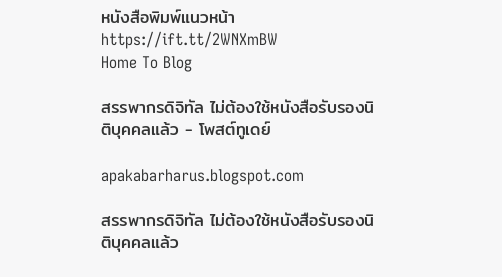หนังสือพิมพ์แนวหน้า
https://ift.tt/2WNXmBW
Home To Blog

สรรพากรดิจิทัล ไม่ต้องใช้หนังสือรับรองนิติบุคคลแล้ว - โพสต์ทูเดย์

apakabarharus.blogspot.com

สรรพากรดิจิทัล ไม่ต้องใช้หนังสือรับรองนิติบุคคลแล้ว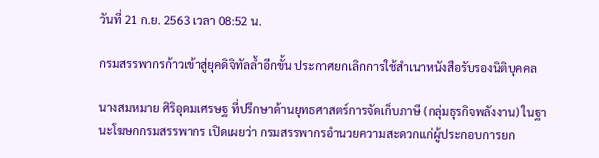วันที่ 21 ก.ย. 2563 เวลา 08:52 น.

กรมสรรพากรก้าวเข้าสู่ยุคดิจิทัลล้ำอีกขั้น ประกาศยกเลิกการใช้สำเนาหนังสือรับรองนิติบุคคล

นางสมหมาย ศิริอุดมเศรษฐ ที่ปรึกษาด้านยุทธศาสตร์การจัดเก็บภาษี (กลุ่มธุรกิจพลังงาน) ในฐานะโฆษกกรมสรรพากร เปิดเผยว่า กรมสรรพากรอำนวยความสะดวกแก่ผู้ประกอบการยก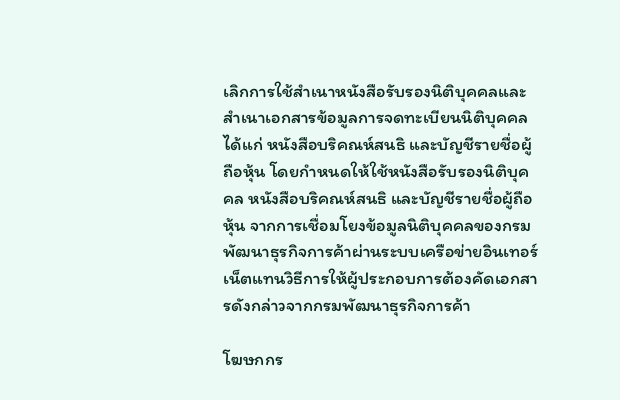เลิกการใช้สำเนาหนังสือรับรองนิติบุคคลและสำเนาเอกสารข้อมูลการจดทะเบียนนิติบุคคล ได้แก่ หนังสือบริคณห์สนธิ และบัญชีรายชื่อผู้ถือหุ้น โดยกำหนดให้ใช้หนังสือรับรองนิติบุคคล หนังสือบริคณห์สนธิ และบัญชีรายชื่อผู้ถือหุ้น จากการเชื่อมโยงข้อมูลนิติบุคคลของกรมพัฒนาธุรกิจการค้าผ่านระบบเครือข่ายอินเทอร์เน็ตแทนวิธีการให้ผู้ประกอบการต้องคัดเอกสารดังกล่าวจากกรมพัฒนาธุรกิจการค้า

โฆษกกร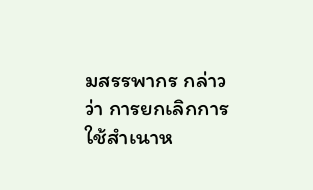มสรรพากร กล่าวว่า การยกเลิกการใช้สำเนาห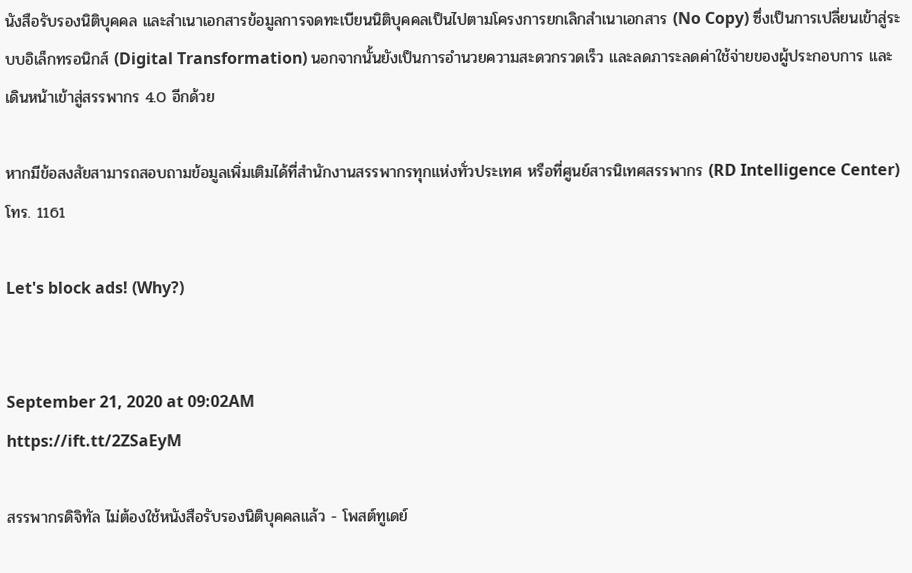นังสือรับรองนิติบุคคล และสำเนาเอกสารข้อมูลการจดทะเบียนนิติบุคคลเป็นไปตามโครงการยกเลิกสำเนาเอกสาร (No Copy) ซึ่งเป็นการเปลี่ยนเข้าสู่ระบบอิเล็กทรอนิกส์ (Digital Transformation) นอกจากนั้นยังเป็นการอำนวยความสะดวกรวดเร็ว และลดภาระลดค่าใช้จ่ายของผู้ประกอบการ และเดินหน้าเข้าสู่สรรพากร 4.0 อีกด้วย

หากมีข้อสงสัยสามารถสอบถามข้อมูลเพิ่มเติมได้ที่สำนักงานสรรพากรทุกแห่งทั่วประเทศ หรือที่ศูนย์สารนิเทศสรรพากร (RD Intelligence Center) โทร. 1161

Let's block ads! (Why?)


September 21, 2020 at 09:02AM
https://ift.tt/2ZSaEyM

สรรพากรดิจิทัล ไม่ต้องใช้หนังสือรับรองนิติบุคคลแล้ว - โพสต์ทูเดย์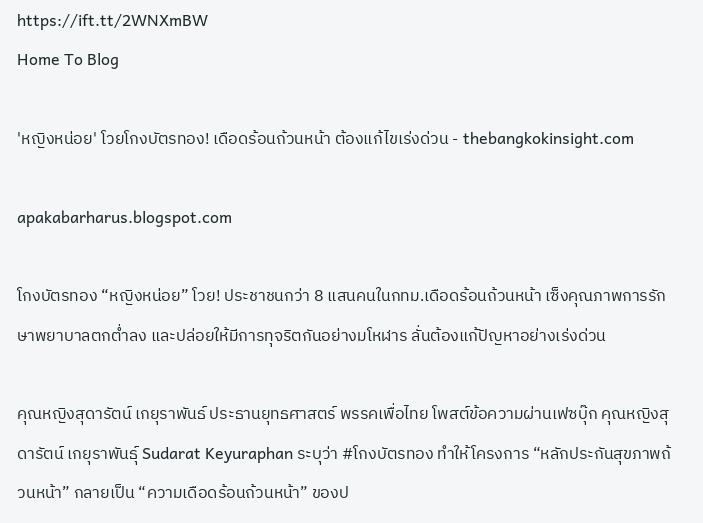https://ift.tt/2WNXmBW
Home To Blog

'หญิงหน่อย' โวยโกงบัตรทอง! เดือดร้อนถ้วนหน้า ต้องแก้ไขเร่งด่วน - thebangkokinsight.com

apakabarharus.blogspot.com

โกงบัตรทอง “หญิงหน่อย” โวย! ประชาชนกว่า 8 แสนคนในกทม.เดือดร้อนถ้วนหน้า เซ็งคุณภาพการรักษาพยาบาลตกต่ำลง และปล่อยให้มีการทุจริตกันอย่างมโหฬาร ลั่นต้องแก้ปัญหาอย่างเร่งด่วน

คุณหญิงสุดารัตน์ เกยุราพันธ์ ประธานยุทธศาสตร์ พรรคเพื่อไทย โพสต์ข้อความผ่านเฟซบุ๊ก คุณหญิงสุดารัตน์ เกยุราพันธุ์ Sudarat Keyuraphan ระบุว่า #โกงบัตรทอง ทำให้โครงการ “หลักประกันสุขภาพถ้วนหน้า” กลายเป็น “ความเดือดร้อนถ้วนหน้า” ของป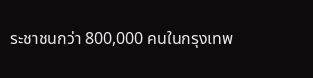ระชาชนกว่า 800,000 คนในกรุงเทพ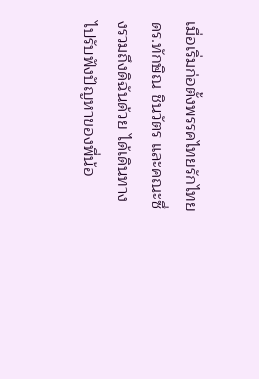เมื่อเริ่มก่อตั้งพรรคไทยรักไทย ดร.ทักษิณ ชินวัตร และคณะซึ่งรวมถึงดิฉันด้วย ได้เดินทางไปรับฟังปัญหาของพี่น้อ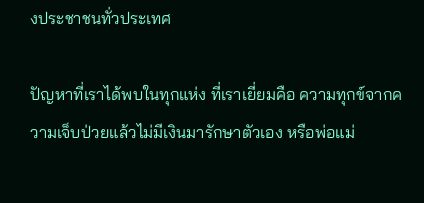งประชาชนทั่วประเทศ

ปัญหาที่เราได้พบในทุกแห่ง ที่เราเยี่ยมคือ ความทุกข์จากความเจ็บป่วยแล้วไม่มีเงินมารักษาตัวเอง หรือพ่อแม่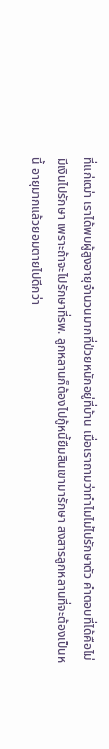ที่แก่เฒ่า เราได้พบผู้สูงอายุจำนวนมากที่ป่วยหนักอยู่ที่บ้าน เมื่อเราถามว่าทำไมไม่ไปรักษาตัว คำตอบที่ได้คือไม่มีเงินไปรักษา เพราะถ้าจะไปรักษาที่รพ. ลูกหลานก็ต้องไปกู้หนี้ยืมสินเขามารักษา สงสารลูกหลานที่จะต้องเป็นหนี้ อายุมากแล้วยอมตายไปดีกว่า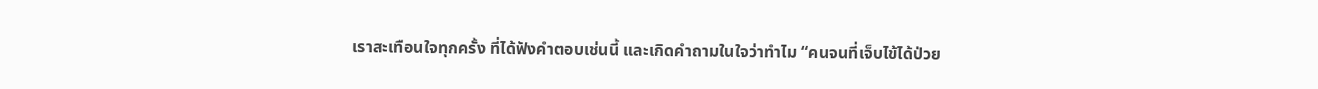เราสะเทือนใจทุกครั้ง ที่ได้ฟังคำตอบเช่นนี้ และเกิดคำถามในใจว่าทำไม “คนจนที่เจ็บไข้ได้ป่วย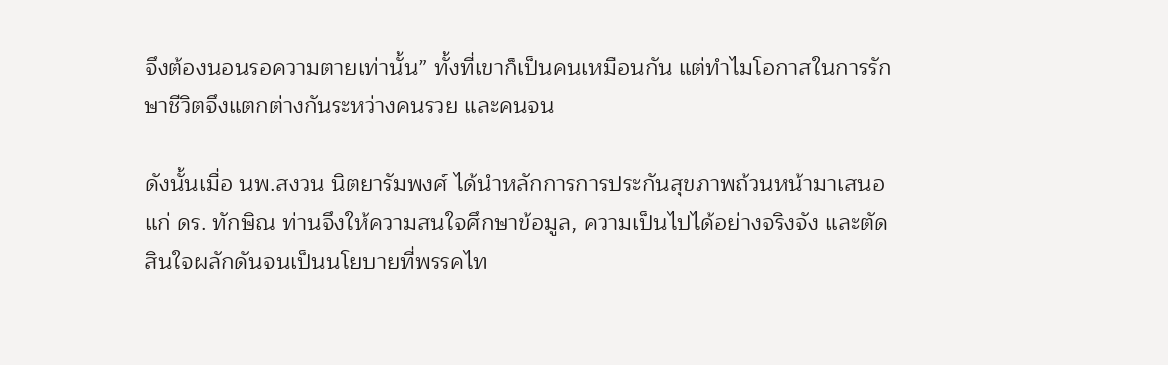จึงต้องนอนรอความตายเท่านั้น” ทั้งที่เขาก็เป็นคนเหมือนกัน แต่ทำไมโอกาสในการรักษาชีวิตจึงแตกต่างกันระหว่างคนรวย และคนจน

ดังนั้นเมื่อ นพ.สงวน นิตยารัมพงศ์ ได้นำหลักการการประกันสุขภาพถ้วนหน้ามาเสนอแก่ ดร. ทักษิณ ท่านจึงให้ความสนใจศึกษาข้อมูล, ความเป็นไปได้อย่างจริงจัง และตัดสินใจผลักดันจนเป็นนโยบายที่พรรคไท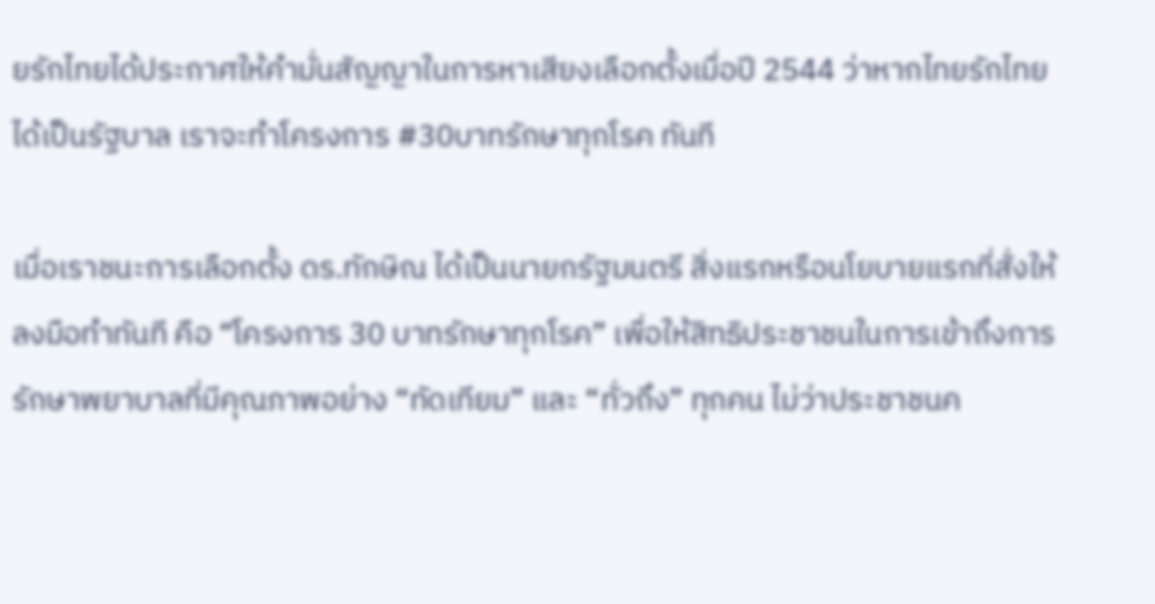ยรักไทยได้ประกาศให้คำมั่นสัญญาในการหาเสียงเลือกตั้งเมื่อปี 2544 ว่าหากไทยรักไทยได้เป็นรัฐบาล เราจะทำโครงการ #30บาทรักษาทุกโรค ทันที

เมื่อเราชนะการเลือกตั้ง ดร.ทักษิณ ได้เป็นนายกรัฐมนตรี สิ่งแรกหรือนโยบายแรกที่สั่งให้ลงมือทำทันที คือ “โครงการ 30 บาทรักษาทุกโรค” เพื่อให้สิทธิประชาชนในการเข้าถึงการรักษาพยาบาลที่มีคุณภาพอย่าง “ทัดเทียม” และ “ทั่วถึง” ทุกคน ไม่ว่าประชาชนค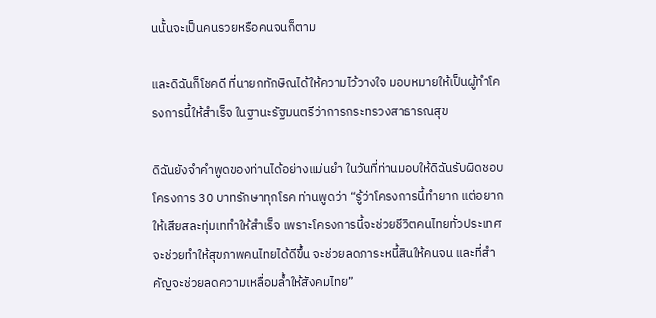นนั้นจะเป็นคนรวยหรือคนจนก็ตาม

และดิฉันก็โชคดี ที่นายกทักษิณได้ให้ความไว้วางใจ มอบหมายให้เป็นผู้ทำโครงการนี้ให้สำเร็จ ในฐานะรัฐมนตรีว่าการกระทรวงสาธารณสุข

ดิฉันยังจำคำพูดของท่านได้อย่างแม่นยำ ในวันที่ท่านมอบให้ดิฉันรับผิดชอบโครงการ 30 บาทรักษาทุกโรค ท่านพูดว่า “รู้ว่าโครงการนี้ทำยาก แต่อยากให้เสียสละทุ่มเททำให้สำเร็จ เพราะโครงการนี้จะช่วยชีวิตคนไทยทั่วประเทศ จะช่วยทำให้สุขภาพคนไทยได้ดีขึ้น จะช่วยลดภาระหนี้สินให้คนจน และที่สำคัญจะช่วยลดความเหลื่อมล้ำให้สังคมไทย”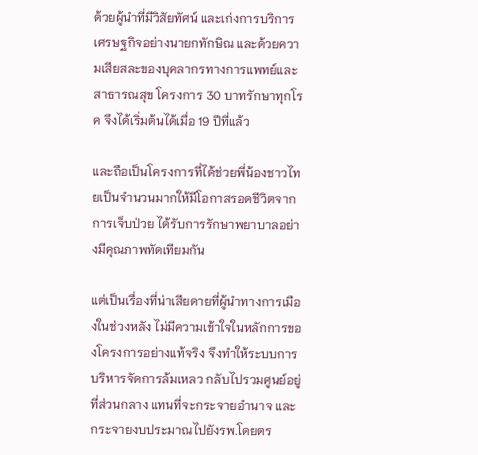ด้วยผู้นำที่มีวิสัยทัศน์ และเก่งการบริการเศรษฐกิจอย่างนายกทักษิณ และด้วยความเสียสละของบุคลากรทางการแพทย์และสาธารณสุข โครงการ 30 บาทรักษาทุกโรค จึงได้เริ่มต้นได้เมื่อ 19 ปีที่แล้ว

และถือเป็นโครงการที่ได้ช่วยพี่น้องชาวไทยเป็นจำนวนมากให้มีโอกาสรอดชีวิตจากการเจ็บป่วย ได้รับการรักษาพยาบาลอย่างมีคุณภาพทัดเทียมกัน

แต่เป็นเรื่องที่น่าเสียดายที่ผู้นำทางการเมืองในช่วงหลัง ไม่มีความเข้าใจในหลักการของโครงการอย่างแท้จริง จึงทำให้ระบบการบริหารจัดการล้มเหลว กลับไปรวมศูนย์อยู่ที่ส่วนกลาง แทนที่จะกระจายอำนาจ และกระจายงบประมาณไปยังรพ.โดยตร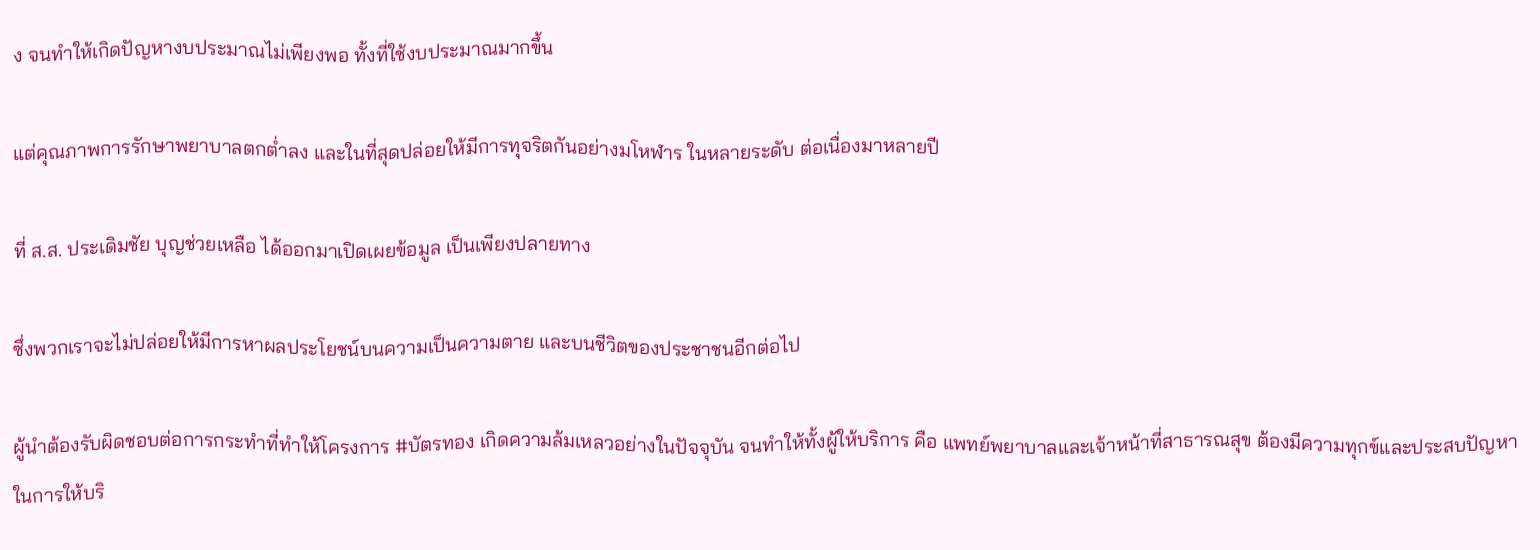ง จนทำให้เกิดปัญหางบประมาณไม่เพียงพอ ทั้งที่ใช้งบประมาณมากขึ้น

แต่คุณภาพการรักษาพยาบาลตกต่ำลง และในที่สุดปล่อยให้มีการทุจริตกันอย่างมโหฬาร ในหลายระดับ ต่อเนื่องมาหลายปี

ที่ ส.ส. ประเดิมชัย บุญช่วยเหลือ ได้ออกมาเปิดเผยข้อมูล เป็นเพียงปลายทาง

ซึ่งพวกเราจะไม่ปล่อยให้มีการหาผลประโยชน์บนความเป็นความตาย และบนชีวิตของประชาชนอีกต่อไป

ผู้นำต้องรับผิดชอบต่อการกระทำที่ทำให้โครงการ #บัตรทอง เกิดความล้มเหลวอย่างในปัจจุบัน จนทำให้ทั้งผู้ให้บริการ คือ แพทย์พยาบาลและเจ้าหน้าที่สาธารณสุข ต้องมีความทุกข์และประสบปัญหาในการให้บริ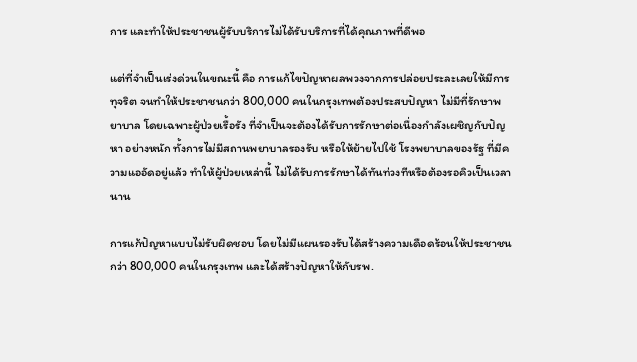การ และทำให้ประชาชนผู้รับบริการไม่ได้รับบริการที่ได้คุณภาพที่ดีพอ

แต่ที่จำเป็นเร่งด่วนในขณะนี้ คือ การแก้ไขปัญหาผลพวงจากการปล่อยประละเลยให้มีการทุจริต จนทำให้ประชาชนกว่า 800,000 คนในกรุงเทพต้องประสบปัญหา ไม่มีที่รักษาพยาบาล โดยเฉพาะผู้ป่วยเรื้อรัง ที่จำเป็นจะต้องได้รับการรักษาต่อเนื่องกำลังเผชิญกับปัญหา อย่างหนัก ทั้งการไม่มีสถานพยาบาลรองรับ หรือให้ย้ายไปใช้ โรงพยาบาลของรัฐ ที่มีความแออัดอยู่แล้ว ทำให้ผู้ป่วยเหล่านี้ ไม่ได้รับการรักษาได้ทันท่วงทีหรือต้องรอคิวเป็นเวลานาน

การแก้ปัญหาแบบไม่รับผิดชอบ โดยไม่มีแผนรองรับได้สร้างความเดือดร้อนให้ประชาชนกว่า 800,000 คนในกรุงเทพ และได้สร้างปัญหาให้กับรพ.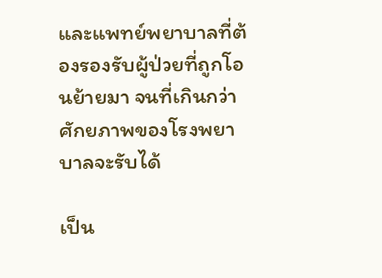และแพทย์พยาบาลที่ต้องรองรับผู้ป่วยที่ถูกโอนย้ายมา จนที่เกินกว่าศักยภาพของโรงพยาบาลจะรับได้

เป็น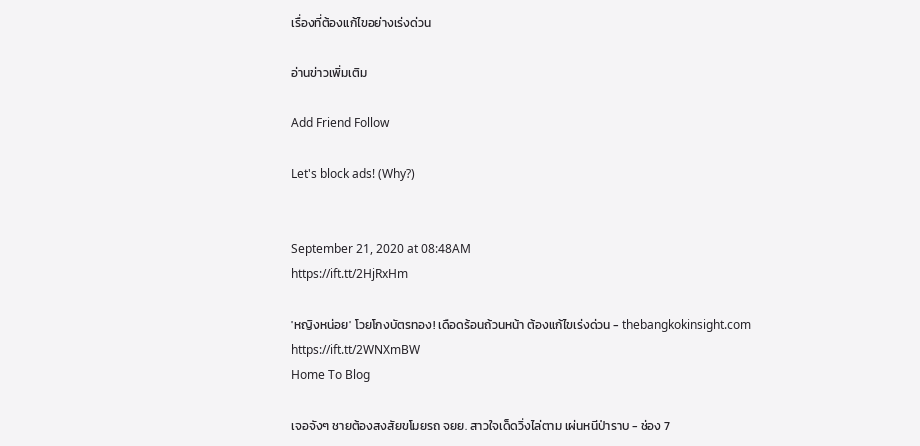เรื่องที่ต้องแก้ไขอย่างเร่งด่วน

อ่านข่าวเพิ่มเติม

Add Friend Follow

Let's block ads! (Why?)


September 21, 2020 at 08:48AM
https://ift.tt/2HjRxHm

'หญิงหน่อย' โวยโกงบัตรทอง! เดือดร้อนถ้วนหน้า ต้องแก้ไขเร่งด่วน - thebangkokinsight.com
https://ift.tt/2WNXmBW
Home To Blog

เจอจังๆ ชายต้องสงสัยขโมยรถ จยย. สาวใจเด็ดวิ่งไล่ตาม เผ่นหนีป่าราบ - ช่อง 7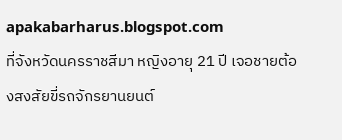apakabarharus.blogspot.com
ที่จังหวัดนครราชสีมา หญิงอายุ 21 ปี เจอชายต้องสงสัยขี่รถจักรยานยนต์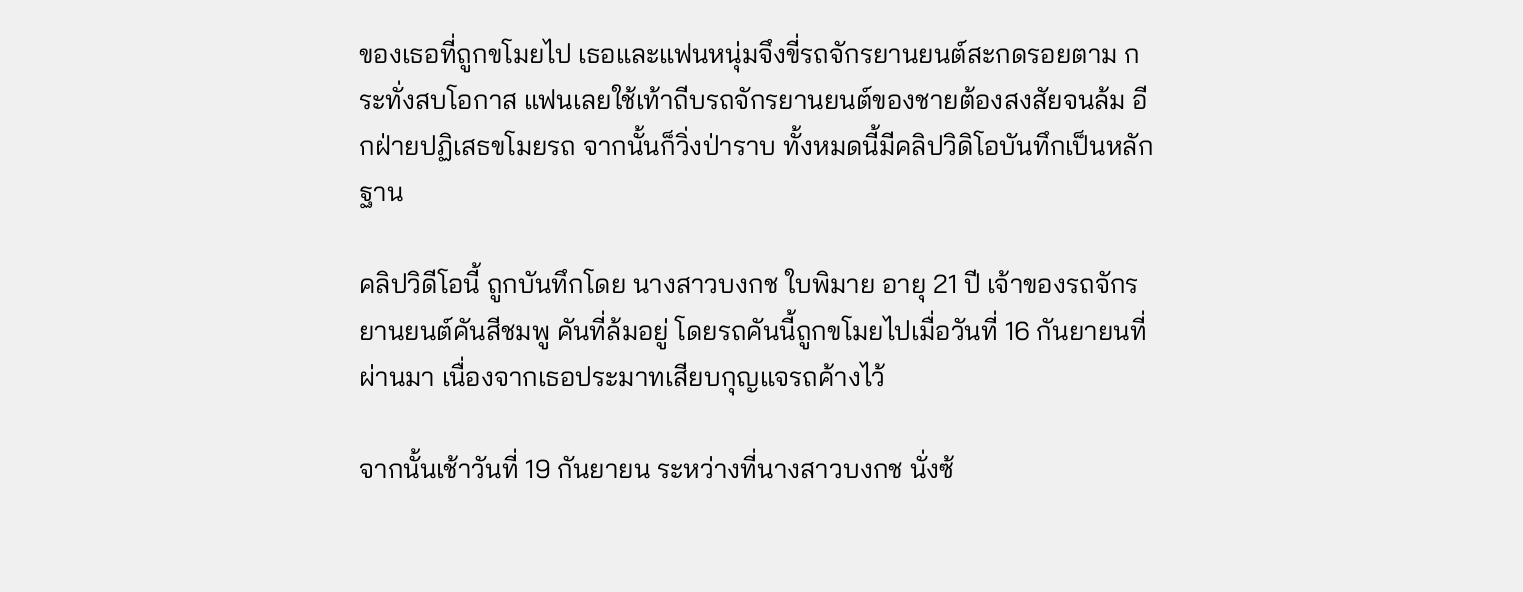ของเธอที่ถูกขโมยไป เธอและแฟนหนุ่มจึงขี่รถจักรยานยนต์สะกดรอยตาม กระทั่งสบโอกาส แฟนเลยใช้เท้าถีบรถจักรยานยนต์ของชายต้องสงสัยจนล้ม อีกฝ่ายปฏิเสธขโมยรถ จากนั้นก็วิ่งป่าราบ ทั้งหมดนี้มีคลิปวิดิโอบันทึกเป็นหลักฐาน

คลิปวิดีโอนี้ ถูกบันทึกโดย นางสาวบงกช ใบพิมาย อายุ 21 ปี เจ้าของรถจักรยานยนต์คันสีชมพู คันที่ล้มอยู่ โดยรถคันนี้ถูกขโมยไปเมื่อวันที่ 16 กันยายนที่ผ่านมา เนื่องจากเธอประมาทเสียบกุญแจรถค้างไว้

จากนั้นเช้าวันที่ 19 กันยายน ระหว่างที่นางสาวบงกช นั่งซ้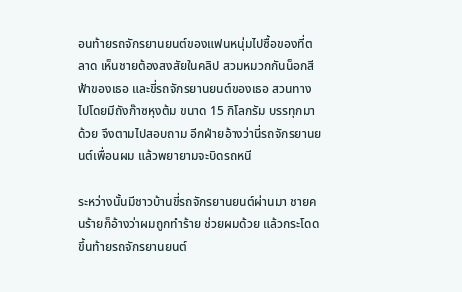อนท้ายรถจักรยานยนต์ของแฟนหนุ่มไปซื้อของที่ตลาด เห็นชายต้องสงสัยในคลิป สวมหมวกกันน็อกสีฟ้าของเธอ และขี่รถจักรยานยนต์ของเธอ สวนทางไปโดยมีถังก๊าซหุงต้ม ขนาด 15 กิโลกรัม บรรทุกมาด้วย จึงตามไปสอบถาม อีกฝ่ายอ้างว่านี่รถจักรยานยนต์เพื่อนผม แล้วพยายามจะบิดรถหนี

ระหว่างนั้นมีชาวบ้านขี่รถจักรยานยนต์ผ่านมา ชายคนร้ายก็อ้างว่าผมถูกทำร้าย ช่วยผมด้วย แล้วกระโดดขึ้นท้ายรถจักรยานยนต์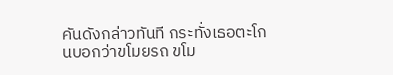คันดังกล่าวทันที กระทั่งเธอตะโกนบอกว่าขโมยรถ ขโม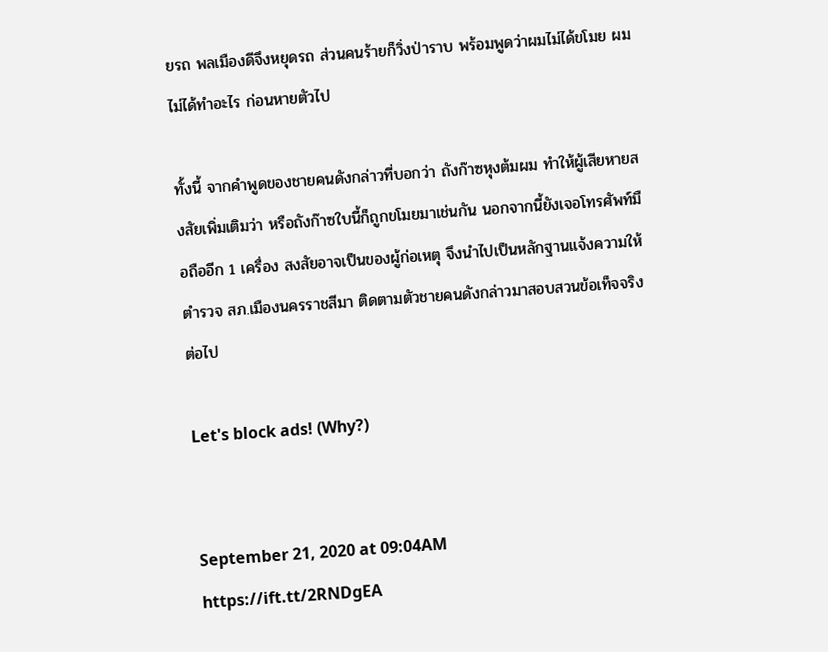ยรถ พลเมืองดีจึงหยุดรถ ส่วนคนร้ายก็วิ่งป่าราบ พร้อมพูดว่าผมไม่ได้ขโมย ผมไม่ได้ทำอะไร ก่อนหายตัวไป

ทั้งนี้ จากคำพูดของชายคนดังกล่าวที่บอกว่า ถังก๊าซหุงต้มผม ทำให้ผู้เสียหายสงสัยเพิ่มเติมว่า หรือถังก๊าซใบนี้ก็ถูกขโมยมาเช่นกัน นอกจากนี้ยังเจอโทรศัพท์มือถืออีก 1 เครื่อง สงสัยอาจเป็นของผู้ก่อเหตุ จึงนำไปเป็นหลักฐานแจ้งความให้ตำรวจ สภ.เมืองนครราชสีมา ติดตามตัวชายคนดังกล่าวมาสอบสวนข้อเท็จจริงต่อไป

Let's block ads! (Why?)


September 21, 2020 at 09:04AM
https://ift.tt/2RNDgEA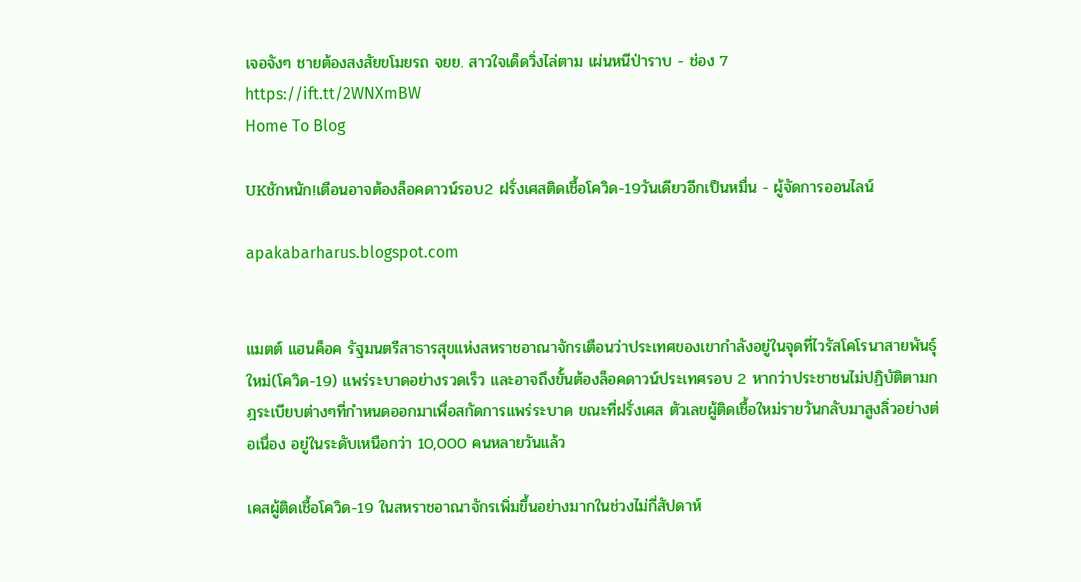เจอจังๆ ชายต้องสงสัยขโมยรถ จยย. สาวใจเด็ดวิ่งไล่ตาม เผ่นหนีป่าราบ - ช่อง 7
https://ift.tt/2WNXmBW
Home To Blog

UKชักหนัก!เตือนอาจต้องล็อคดาวน์รอบ2 ฝรั่งเศสติดเชื้อโควิด-19วันเดียวอีกเป็นหมื่น - ผู้จัดการออนไลน์

apakabarharus.blogspot.com


แมตต์ แฮนค็อค รัฐมนตรีสาธารสุขแห่งสหราชอาณาจักรเตือนว่าประเทศของเขากำลังอยู่ในจุดที่ไวรัสโคโรนาสายพันธุ์ใหม่(โควิด-19) แพร่ระบาดอย่างรวดเร็ว และอาจถึงขั้นต้องล็อคดาวน์ประเทศรอบ 2 หากว่าประชาชนไม่ปฏิบัติตามกฎระเบียบต่างๆที่กำหนดออกมาเพื่อสกัดการแพร่ระบาด ขณะที่ฝรั่งเศส ตัวเลขผู้ติดเชื้อใหม่รายวันกลับมาสูงลิ่วอย่างต่อเนื่อง อยู่ในระดับเหนือกว่า 10,000 คนหลายวันแล้ว

เคสผู้ติดเชื้อโควิด-19 ในสหราชอาณาจักรเพิ่มขึ้นอย่างมากในช่วงไม่กี่สัปดาห์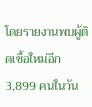โดยรายงานพบผู้ติดเชื้อใหม่อีก 3,899 คนในวัน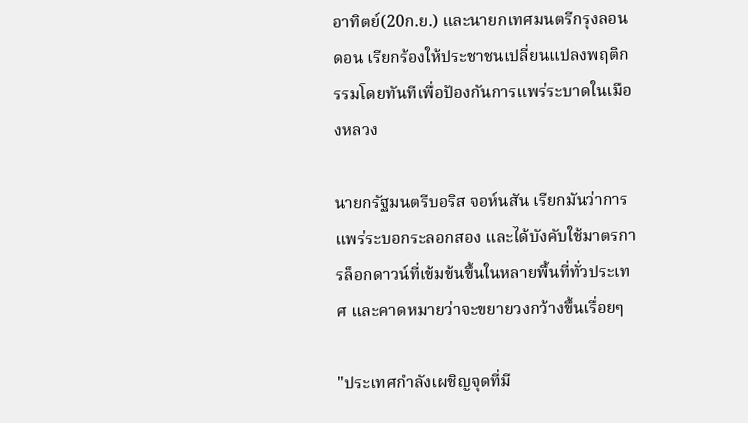อาทิตย์(20ก.ย.) และนายกเทศมนตรีกรุงลอนดอน เรียกร้องให้ประชาชนเปลี่ยนแปลงพฤติกรรมโดยทันทีเพื่อปัองกันการแพร่ระบาดในเมืองหลวง

นายกรัฐมนตรีบอริส จอห์นสัน เรียกมันว่าการแพร่ระบอกระลอกสอง และได้บังคับใช้มาตรการล็อกดาวน์ที่เข้มข้นขึ้นในหลายพื้นที่ทั่วประเทศ และคาดหมายว่าจะขยายวงกว้างขึ้นเรื่อยๆ

"ประเทศกำลังเผชิญจุดที่มี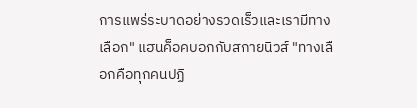การแพร่ระบาดอย่างรวดเร็วและเรามีทางเลือก" แฮนค็อคบอกกับสกายนิวส์ "ทางเลือกคือทุกคนปฏิ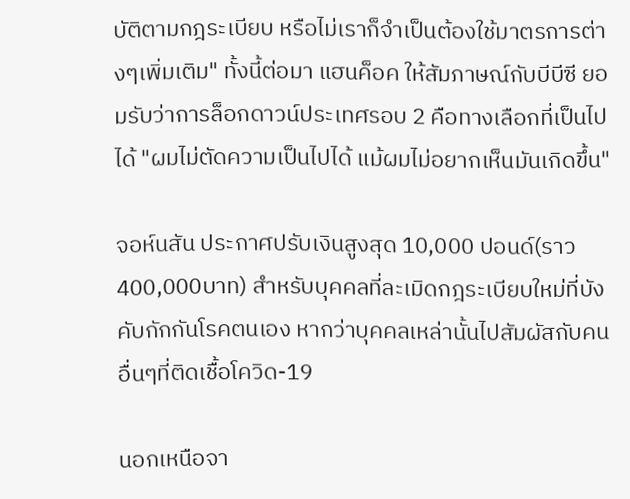บัติตามกฎระเบียบ หรือไม่เราก็จำเป็นต้องใช้มาตรการต่างๆเพิ่มเติม" ทั้งนี้ต่อมา แฮนค็อค ให้สัมภาษณ์กับบีบีซี ยอมรับว่าการล็อกดาวน์ประเทศรอบ 2 คือทางเลือกที่เป็นไปได้ "ผมไม่ตัดความเป็นไปได้ แม้ผมไม่อยากเห็นมันเกิดขึ้น"

จอห์นสัน ประกาศปรับเงินสูงสุด 10,000 ปอนด์(ราว 400,000บาท) สำหรับบุคคลที่ละเมิดกฎระเบียบใหม่ที่บังคับกักกันโรคตนเอง หากว่าบุคคลเหล่านั้นไปสัมผัสกับคนอื่นๆที่ติดเชื้อโควิด-19

นอกเหนือจา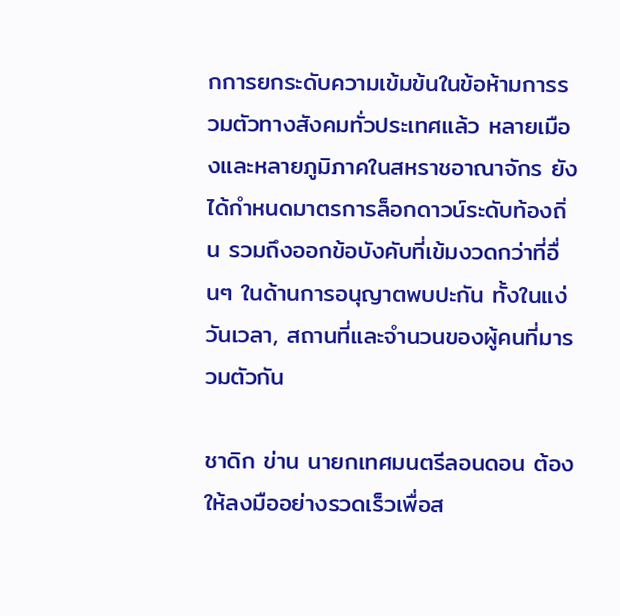กการยกระดับความเข้มข้นในข้อห้ามการรวมตัวทางสังคมทั่วประเทศแล้ว หลายเมืองและหลายภูมิภาคในสหราชอาณาจักร ยังได้กำหนดมาตรการล็อกดาวน์ระดับท้องถิ่น รวมถึงออกข้อบังคับที่เข้มงวดกว่าที่อื่นๆ ในด้านการอนุญาตพบปะกัน ทั้งในแง่วันเวลา, สถานที่และจำนวนของผู้คนที่มารวมตัวกัน

ชาดิก ข่าน นายกเทศมนตรีลอนดอน ต้องให้ลงมืออย่างรวดเร็วเพื่อส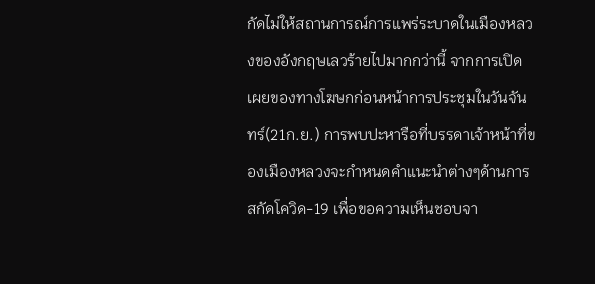กัดไม่ให้สถานการณ์การแพร่ระบาดในเมืองหลวงของอังกฤษเลวร้ายไปมากกว่านี้ จากการเปิดเผยของทางโฆษกก่อนหน้าการประชุมในวันจันทร์(21ก.ย.) การพบปะหารือที่บรรดาเจ้าหน้าที่ของเมืองหลวงจะกำหนดคำแนะนำต่างๆด้านการสกัดโควิด-19 เพื่อขอความเห็นชอบจา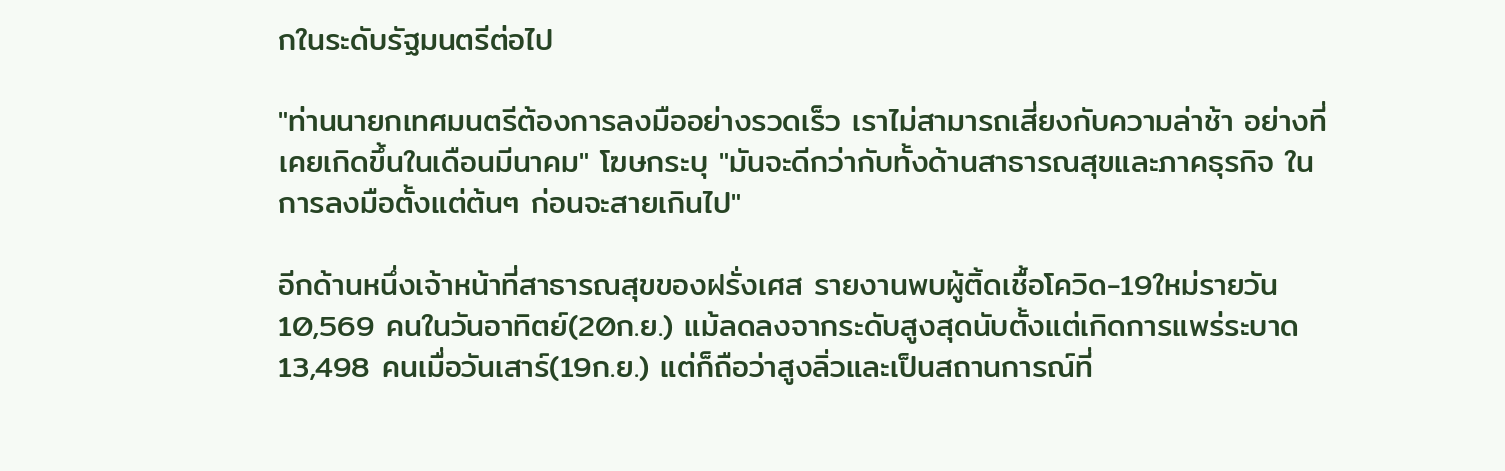กในระดับรัฐมนตรีต่อไป

"ท่านนายกเทศมนตรีต้องการลงมืออย่างรวดเร็ว เราไม่สามารถเสี่ยงกับความล่าช้า อย่างที่เคยเกิดขึ้นในเดือนมีนาคม" โฆษกระบุ "มันจะดีกว่ากับทั้งด้านสาธารณสุขและภาคธุรกิจ ในการลงมือตั้งแต่ต้นๆ ก่อนจะสายเกินไป"

อีกด้านหนึ่งเจ้าหน้าที่สาธารณสุขของฝรั่งเศส รายงานพบผู้ติ้ดเชื้อโควิด-19ใหม่รายวัน 10,569 คนในวันอาทิตย์(20ก.ย.) แม้ลดลงจากระดับสูงสุดนับตั้งแต่เกิดการแพร่ระบาด 13,498 คนเมื่อวันเสาร์(19ก.ย.) แต่ก็ถือว่าสูงลิ่วและเป็นสถานการณ์ที่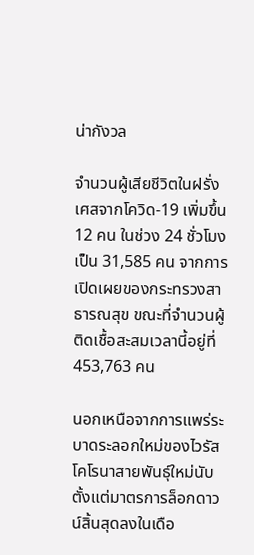น่ากังวล

จำนวนผู้เสียชีวิตในฝรั่งเศสจากโควิด-19 เพิ่มขึ้น 12 คน ในช่วง 24 ชั่วโมง เป็น 31,585 คน จากการเปิดเผยของกระทรวงสาธารณสุข ขณะที่จำนวนผู้ติดเชื้อสะสมเวลานี้อยู่ที่ 453,763 คน

นอกเหนือจากการแพร่ระบาดระลอกใหม่ของไวรัสโคโรนาสายพันธุ์ใหม่นับตั้งแต่มาตรการล็อกดาวน์สิ้นสุดลงในเดือ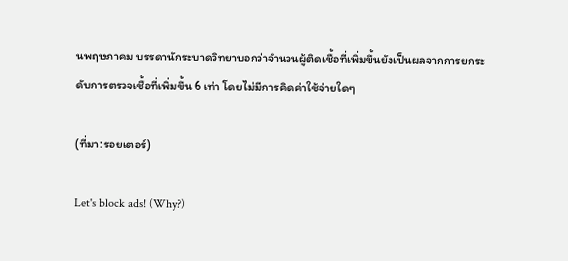นพฤษภาคม บรรดานักระบาดวิทยาบอกว่าจำนวนผู้ติดเชื้อที่เพิ่มขึ้นยังเป็นผลจากการยกระดับการตรวจเชื้อที่เพิ่มขึ้น 6 เท่า โดยไม่มีการคิดค่าใช้จ่ายใดๆ

(ที่มา:รอยเตอร์)

Let's block ads! (Why?)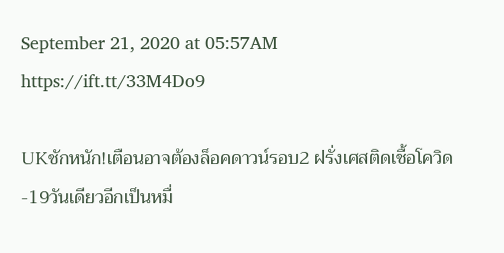September 21, 2020 at 05:57AM
https://ift.tt/33M4Do9

UKชักหนัก!เตือนอาจต้องล็อคดาวน์รอบ2 ฝรั่งเศสติดเชื้อโควิด-19วันเดียวอีกเป็นหมื่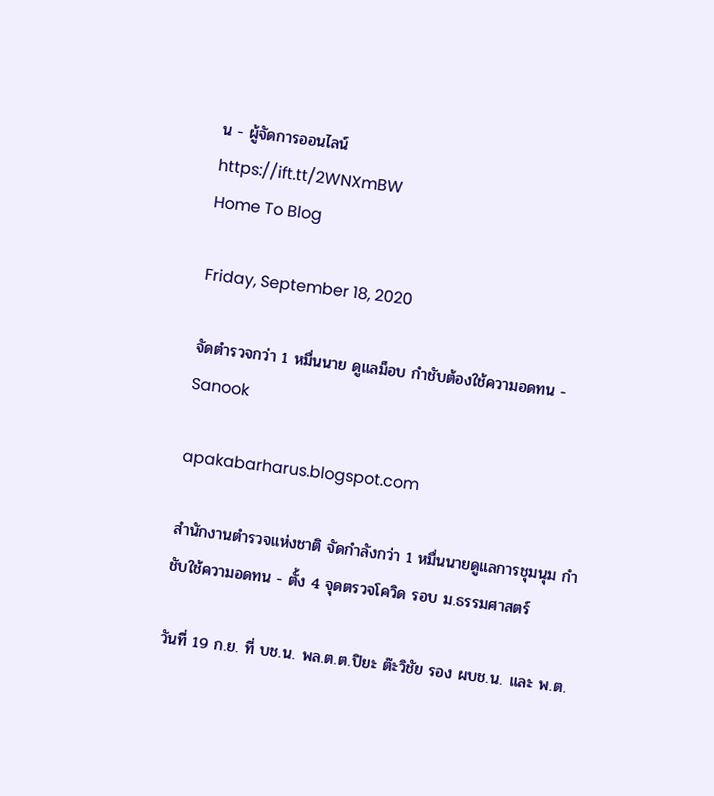น - ผู้จัดการออนไลน์
https://ift.tt/2WNXmBW
Home To Blog

Friday, September 18, 2020

จัดตำรวจกว่า 1 หมื่นนาย ดูแลม็อบ กำชับต้องใช้ความอดทน - Sanook

apakabarharus.blogspot.com

สำนักงานตำรวจแห่งชาติ จัดกำลังกว่า 1 หมื่นนายดูแลการชุมนุม กำชับใช้ความอดทน - ตั้ง 4 จุดตรวจโควิด รอบ ม.ธรรมศาสตร์

วันที่ 19 ก.ย. ที่ บช.น. พล.ต.ต.ปิยะ ต๊ะวิชัย รอง ผบช.น. และ พ.ต.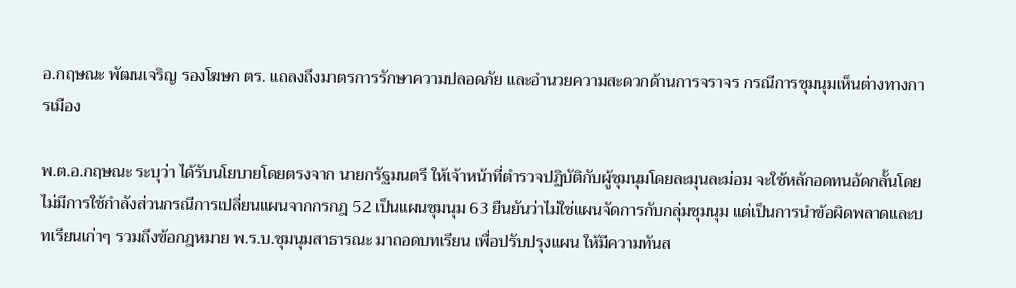อ.กฤษณะ พัฒนเจริญ รองโฆษก ตร. แถลงถึงมาตรการรักษาความปลอดภัย และอำนวยความสะดวกด้านการจราจร กรณีการชุมนุมเห็นต่างทางการเมือง

พ.ต.อ.กฤษณะ ระบุว่า ได้รับนโยบายโดยตรงจาก นายกรัฐมนตรี ให้เจ้าหน้าที่ตำรวจปฏิบัติกับผู้ชุมนุมโดยละมุนละม่อม จะใช้หลักอดทนอัดกลั้นโดยไม่มีการใช้กำลังส่วนกรณีการเปลี่ยนแผนจากกรกฎ 52 เป็นแผนชุมนุม 63 ยืนยันว่าไม่ใช่แผนจัดการกับกลุ่มชุมนุม แต่เป็นการนำข้อผิดพลาดและบทเรียนเก่าๆ รวมถึงข้อกฎหมาย พ.ร.บ.ชุมนุมสาธารณะ มาถอดบทเรียน เพื่อปรับปรุงแผน ให้มีความทันส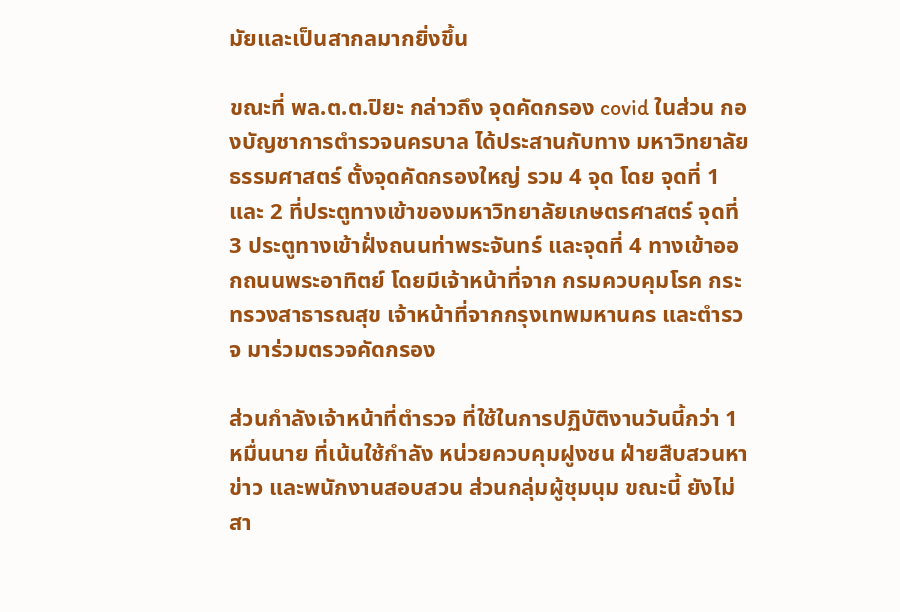มัยและเป็นสากลมากยิ่งขึ้น

ขณะที่ พล.ต.ต.ปิยะ กล่าวถึง จุดคัดกรอง covid ในส่วน กองบัญชาการตำรวจนครบาล ได้ประสานกับทาง มหาวิทยาลัยธรรมศาสตร์ ตั้งจุดคัดกรองใหญ่ รวม 4 จุด โดย จุดที่ 1 และ 2 ที่ประตูทางเข้าของมหาวิทยาลัยเกษตรศาสตร์ จุดที่ 3 ประตูทางเข้าฝั่งถนนท่าพระจันทร์ และจุดที่ 4 ทางเข้าออกถนนพระอาทิตย์ โดยมีเจ้าหน้าที่จาก กรมควบคุมโรค กระทรวงสาธารณสุข เจ้าหน้าที่จากกรุงเทพมหานคร และตำรวจ มาร่วมตรวจคัดกรอง

ส่วนกำลังเจ้าหน้าที่ตำรวจ ที่ใช้ในการปฏิบัติงานวันนี้กว่า 1 หมื่นนาย ที่เน้นใช้กำลัง หน่วยควบคุมฝูงชน ฝ่ายสืบสวนหาข่าว และพนักงานสอบสวน ส่วนกลุ่มผู้ชุมนุม ขณะนี้ ยังไม่สา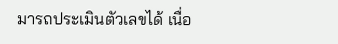มารถประเมินตัวเลขได้ เนื่อ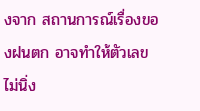งจาก สถานการณ์เรื่องของฝนตก อาจทำให้ตัวเลข ไม่นิ่ง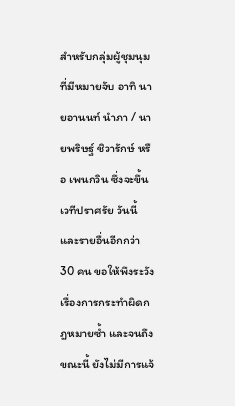สำหรับกลุ่มผู้ชุมนุมที่มีหมายจับ อาทิ นายอานนท์ นำภา / นายพริษฐ์ ชิวารักษ์ หรือ เพนกวิน ซึ่งจะขึ้นเวทีปราศรัย วันนี้ และรายอื่นอีกกว่า 30 คน ขอให้พึงระวังเรื่องการกระทำผิดกฎหมายซ้ำ และจนถึงขณะนี้ ยังไม่มีการแจ้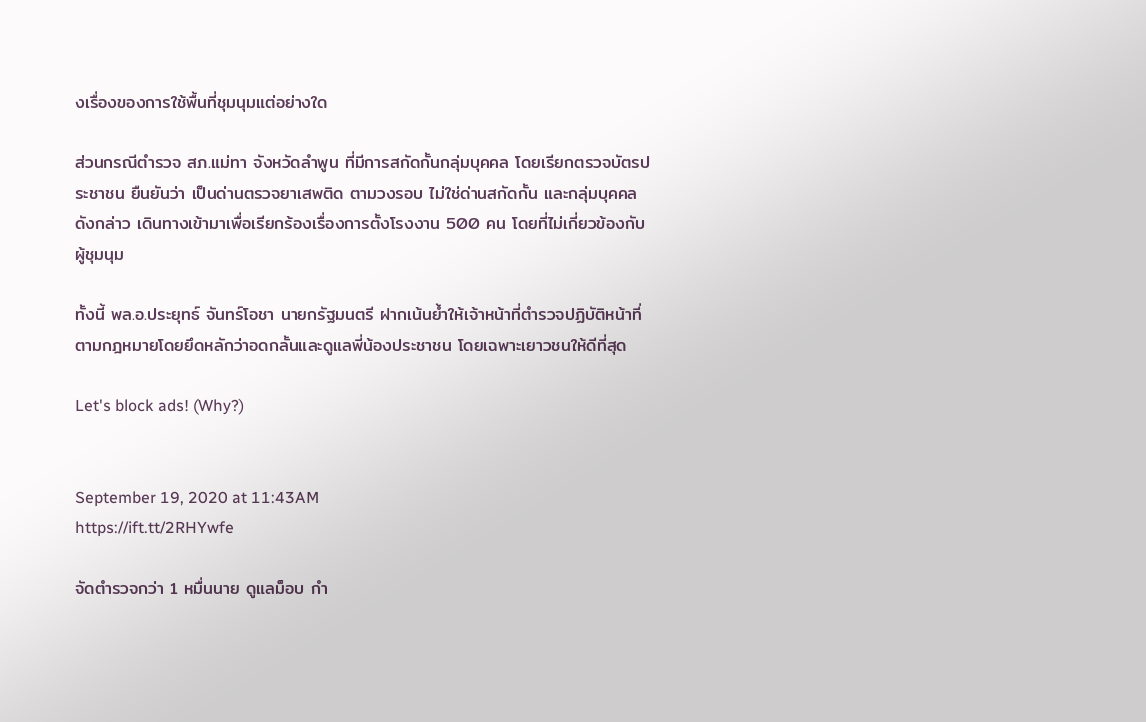งเรื่องของการใช้พื้นที่ชุมนุมแต่อย่างใด

ส่วนกรณีตำรวจ สภ.แม่ทา จังหวัดลำพูน ที่มีการสกัดกั้นกลุ่มบุคคล โดยเรียกตรวจบัตรประชาชน ยืนยันว่า เป็นด่านตรวจยาเสพติด ตามวงรอบ ไม่ใช่ด่านสกัดกั้น และกลุ่มบุคคลดังกล่าว เดินทางเข้ามาเพื่อเรียกร้องเรื่องการตั้งโรงงาน 500 คน โดยที่ไม่เกี่ยวข้องกับผู้ชุมนุม

ทั้งนี้ พล.อ.ประยุทธ์ จันทร์โอชา นายกรัฐมนตรี ฝากเน้นย้ำให้เจ้าหน้าที่ตำรวจปฏิบัติหน้าที่ตามกฎหมายโดยยึดหลักว่าอดกลั้นและดูแลพี่น้องประชาชน โดยเฉพาะเยาวชนให้ดีที่สุด

Let's block ads! (Why?)


September 19, 2020 at 11:43AM
https://ift.tt/2RHYwfe

จัดตำรวจกว่า 1 หมื่นนาย ดูแลม็อบ กำ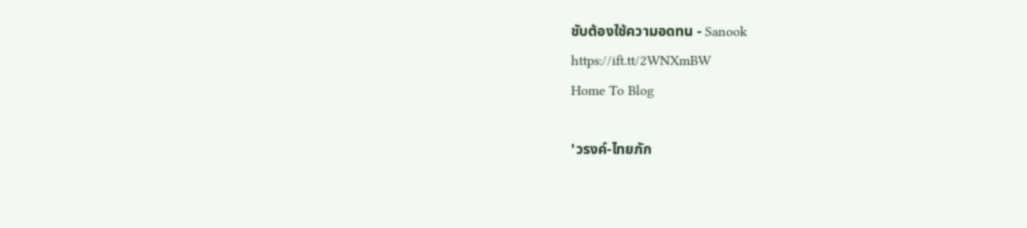ชับต้องใช้ความอดทน - Sanook
https://ift.tt/2WNXmBW
Home To Blog

'วรงค์-ไทยภัก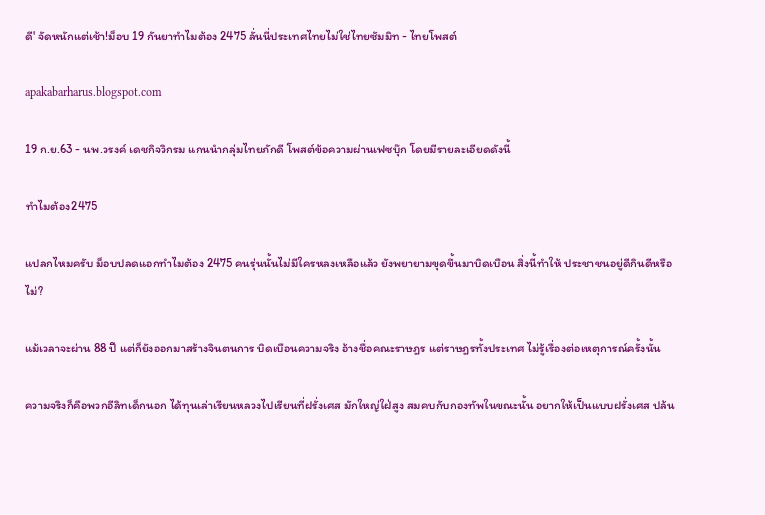ดี' จัดหนักแต่เช้า!ม็อบ 19 กันยาทำไมต้อง 2475 ลั่นนี่ประเทศไทยไม่ใช่ไทยซัมมิท - ไทยโพสต์

apakabarharus.blogspot.com

19 ก.ย.63 - นพ.วรงค์ เดชกิจวิกรม แกนนำกลุ่มไทยภักดี โพสต์ข้อความผ่านเฟซบุ๊ก โดยมีรายละเอียดดังนี้

ทำไมต้อง2475

แปลกไหมครับ ม็อบปลดแอกทำไมต้อง 2475 คนรุ่นนั้นไม่มีใครหลงเหลือแล้ว ยังพยายามขุดขึ้นมาบิดเบือน สิ่งนี้ทำให้ ประชาชนอยู่ดีกินดีหรือไม่?

แม้เวลาจะผ่าน 88 ปี แต่ก็ยังออกมาสร้างจินตนการ บิดเบือนความจริง อ้างชื่อคณะราษฎร แต่ราษฎรทั้งประเทศ ไม่รู้เรื่องต่อเหตุการณ์ครั้งนั้น

ความจริงก็คือพวกอีลิทเด็กนอก ได้ทุนเล่าเรียนหลวงไปเรียนที่ฝรั่งเศส มักใหญ่ใฝ่สูง สมคบกับกองทัพในขณะนั้น อยากให้เป็นแบบฝรั่งเศส ปล้น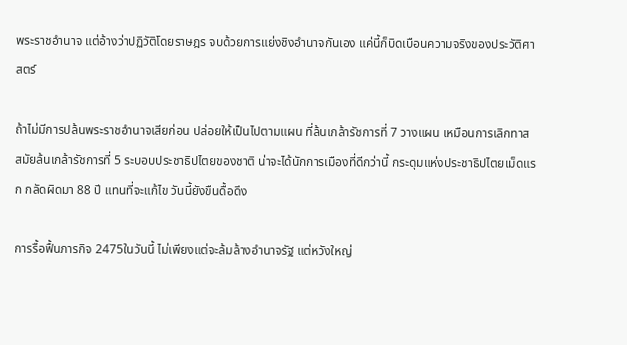พระราชอำนาจ แต่อ้างว่าปฏิวัติโดยราษฎร จบด้วยการแย่งชิงอำนาจกันเอง แค่นี้ก็บิดเบือนความจริงของประวัติศาสตร์

ถ้าไม่มีการปล้นพระราชอำนาจเสียก่อน ปล่อยให้เป็นไปตามแผน ที่ล้นเกล้ารัชการที่ 7 วางแผน เหมือนการเลิกทาส สมัยล้นเกล้ารัชการที่ 5 ระบอบประชาธิปไตยของชาติ น่าจะได้นักการเมืองที่ดีกว่านี้ กระดุมแห่งประชาธิปไตยเม็ดแรก กลัดผิดมา 88 ปี แทนที่จะแก้ไข วันนี้ยังขืนดื้อดึง

การรื้อฟื้นภารกิจ 2475ในวันนี้ ไม่เพียงแต่จะล้มล้างอำนาจรัฐ แต่หวังใหญ่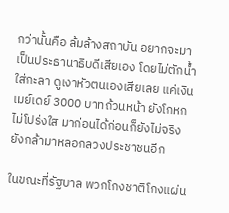กว่านั้นคือ ล้มล้างสถาบัน อยากจะมาเป็นประธานาธิบดีเสียเอง โดยไม่ตักน้ำใส่กะลา ดูเงาหัวตนเองเสียเลย แค่เงินเมย์เดย์ 3000 บาทถ้วนหน้า ยังโกหกไม่โปร่งใส มาก่อนได้ก่อนก็ยังไม่จริง ยังกล้ามาหลอกลวงประชาชนอีก

ในขณะที่รัฐบาล พวกโกงชาติโกงแผ่น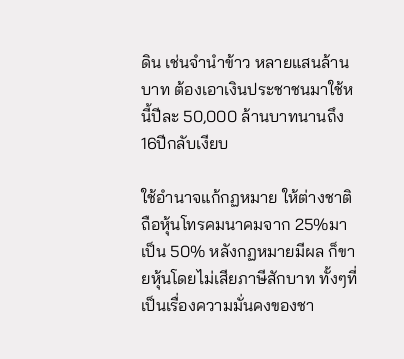ดิน เช่นจำนำข้าว หลายแสนล้านบาท ต้องเอาเงินประชาชนมาใช้หนี้ปีละ 50,000 ล้านบาทนานถึง 16ปีกลับเงียบ

ใช้อำนาจแก้กฏหมาย ให้ต่างชาติถือหุ้นโทรคมนาคมจาก 25%มาเป็น 50% หลังกฏหมายมีผล ก็ขายหุ้นโดยไม่เสียภาษีสักบาท ทั้งๆที่เป็นเรื่องความมั่นคงของชา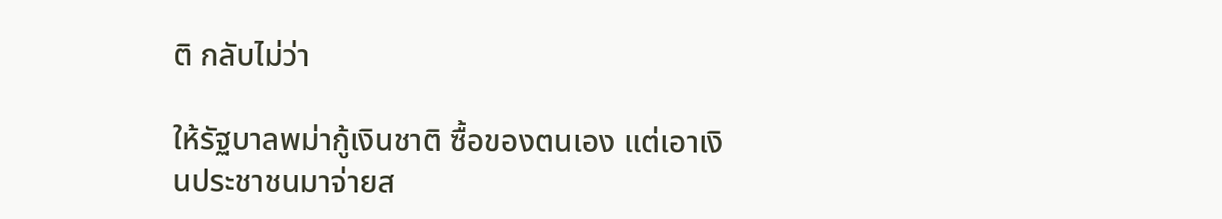ติ กลับไม่ว่า

ให้รัฐบาลพม่ากู้เงินชาติ ซื้อของตนเอง แต่เอาเงินประชาชนมาจ่ายส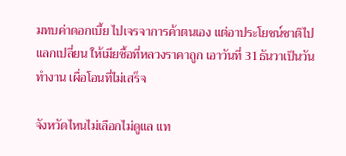มทบค่าดอกเบี้ย ไปเจรจาการค้าตนเอง แต่อาประโยชน์ชาติไปแลกเปลี่ยน ให้เมียซื้อที่หลวงราคาถูก เอาวันที่ 31ธันวาเป็นวันทำงาน เผื่อโอนที่ไม่เสร็จ

จังหวัดไหนไม่เลือกไม่ดูแล แท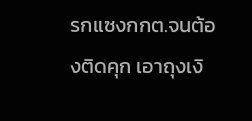รกแซงกกต.จนต้องติดคุก เอาถุงเงิ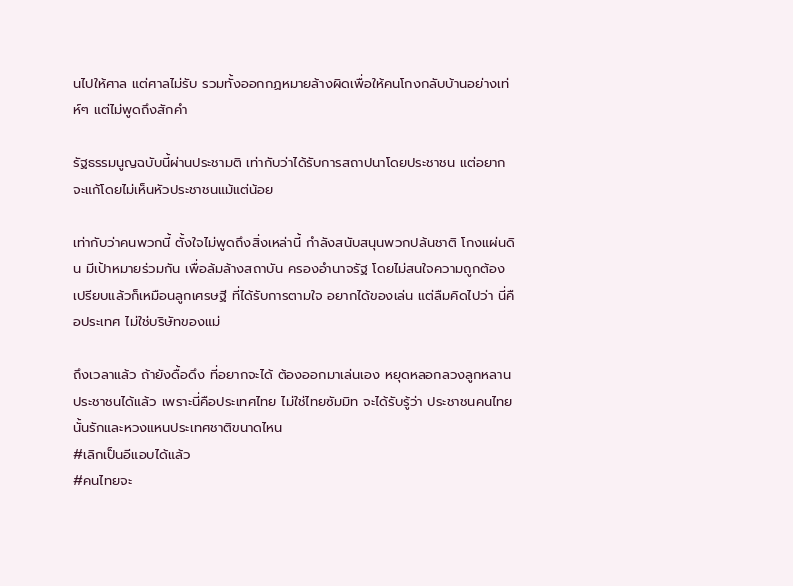นไปให้ศาล แต่ศาลไม่รับ รวมทั้งออกกฏหมายล้างผิดเพื่อให้คนโกงกลับบ้านอย่างเท่ห์ๆ แต่ไม่พูดถึงสักคำ

รัฐธรรมนูญฉบับนี้ผ่านประชามติ เท่ากับว่าได้รับการสถาปนาโดยประชาชน แต่อยากจะแก้โดยไม่เห็นหัวประชาชนแม้แต่น้อย

เท่ากับว่าคนพวกนี้ ตั้งใจไม่พูดถึงสิ่งเหล่านี้ กำลังสนับสนุนพวกปล้นชาติ โกงแผ่นดิน มีเป้าหมายร่วมกัน เพื่อล้มล้างสถาบัน ครองอำนาจรัฐ โดยไม่สนใจความถูกต้อง เปรียบแล้วก็เหมือนลูกเศรษฐี ที่ได้รับการตามใจ อยากได้ของเล่น แต่ลืมคิดไปว่า นี่คือประเทศ ไม่ใช่บริษัทของแม่

ถึงเวลาแล้ว ถ้ายังดื้อดึง ที่อยากจะได้ ต้องออกมาเล่นเอง หยุดหลอกลวงลูกหลานประชาชนได้แล้ว เพราะนี่คือประเทศไทย ไม่ใช่ไทยซัมมิท จะได้รับรู้ว่า ประชาชนคนไทย นั้นรักและหวงแหนประเทศชาติขนาดไหน
#เลิกเป็นอีแอบได้แล้ว
#คนไทยจะ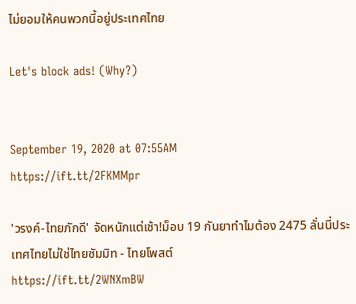ไม่ยอมให้คนพวกนี้อยู่ประเทศไทย

Let's block ads! (Why?)


September 19, 2020 at 07:55AM
https://ift.tt/2FKMMpr

'วรงค์-ไทยภักดี' จัดหนักแต่เช้า!ม็อบ 19 กันยาทำไมต้อง 2475 ลั่นนี่ประเทศไทยไม่ใช่ไทยซัมมิท - ไทยโพสต์
https://ift.tt/2WNXmBW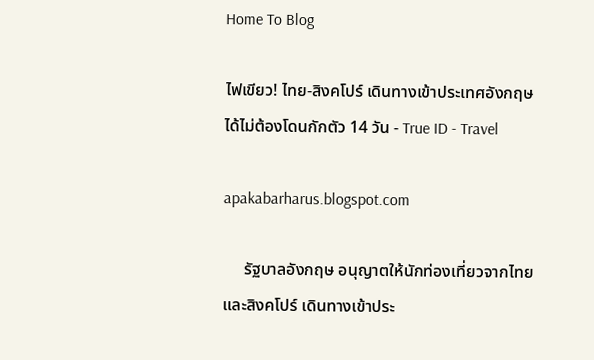Home To Blog

ไฟเขียว! ไทย-สิงคโปร์ เดินทางเข้าประเทศอังกฤษได้ไม่ต้องโดนกักตัว 14 วัน - True ID - Travel

apakabarharus.blogspot.com

     รัฐบาลอังกฤษ อนุญาตให้นักท่องเที่ยวจากไทยและสิงคโปร์ เดินทางเข้าประ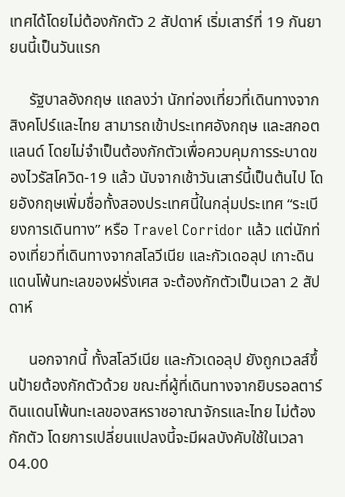เทศได้โดยไม่ต้องกักตัว 2 สัปดาห์ เริ่มเสาร์ที่ 19 กันยายนนี้เป็นวันแรก

     รัฐบาลอังกฤษ แถลงว่า นักท่องเที่ยวที่เดินทางจากสิงคโปร์และไทย สามารถเข้าประเทศอังกฤษ และสกอตแลนด์ โดยไม่จำเป็นต้องกักตัวเพื่อควบคุมการระบาดของไวรัสโควิด-19 แล้ว นับจากเช้าวันเสาร์นี้เป็นต้นไป โดยอังกฤษเพิ่มชื่อทั้งสองประเทศนี้ในกลุ่มประเทศ “ระเบียงการเดินทาง” หรือ Travel Corridor แล้ว แต่นักท่องเที่ยวที่เดินทางจากสโลวีเนีย และกัวเดอลุป เกาะดินแดนโพ้นทะเลของฝรั่งเศส จะต้องกักตัวเป็นเวลา 2 สัปดาห์

     นอกจากนี้ ทั้งสโลวีเนีย และกัวเดอลุป ยังถูกเวลส์ขึ้นป้ายต้องกักตัวด้วย ขณะที่ผู้ที่เดินทางจากยิบรอลตาร์ ดินแดนโพ้นทะเลของสหราชอาณาจักรและไทย ไม่ต้องกักตัว โดยการเปลี่ยนแปลงนี้จะมีผลบังคับใช้ในเวลา 04.00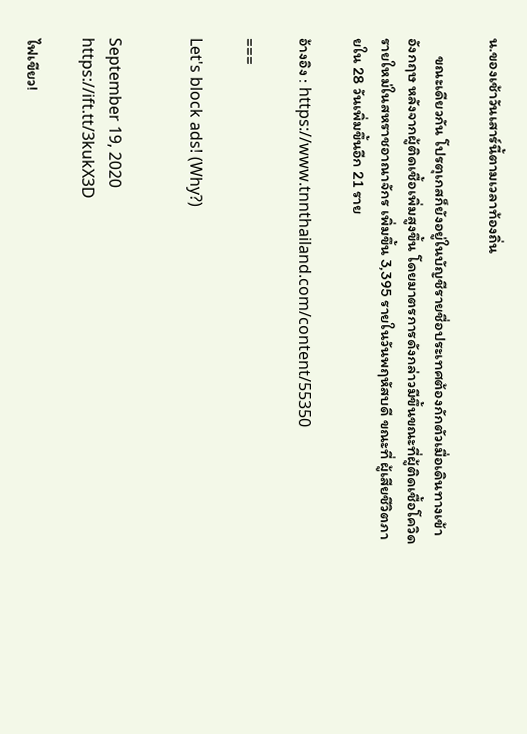น.ของเช้าวันเสาร์นี้ตามเวลาท้องถิ่น

     ขณะเดียวกัน โปรตุเกสก็ยังอยู่ในบัญชีรายชื่อประเทศต้องกักตัวเมื่อเดินทางเข้าอังกฤษ หลังจากผู้ติดเชื้อเพิ่มสูงขึ้น โดยมาตรการดังกล่าวมีขึ้นขณะที่ผู้ติดเชื้อโควิดรายใหม่ในสหราชอาณาจักร เพิ่มขึ้น 3,395 รายในวันพฤหัสบดี ขณะที่ ผู้เสียชีวิตภายใน 28 วันเพิ่มขึ้นอีก 21 ราย

อ้างอิง : https://www.tnnthailand.com/content/55350

===

Let's block ads! (Why?)


September 19, 2020
https://ift.tt/3kukX3D

ไฟเขียว!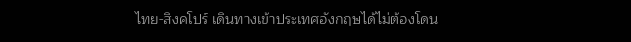ไทย-สิงคโปร์ เดินทางเข้าประเทศอังกฤษได้ไม่ต้องโดน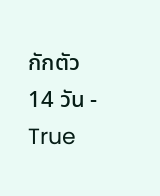กักตัว 14 วัน - True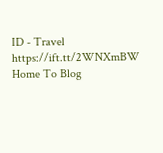ID - Travel
https://ift.tt/2WNXmBW
Home To Blog